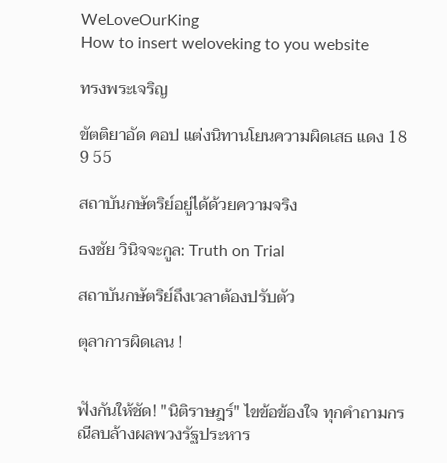WeLoveOurKing
How to insert weloveking to you website

ทรงพระเจริญ

ขัตติยาอัด คอป แต่งนิทานโยนความผิดเสธ แดง 18 9 55

สถาบันกษัตริย์อยู่ได้ด้วยความจริง

ธงชัย วินิจจะกูล: Truth on Trial

สถาบันกษัตริย์ถึงเวลาต้องปรับตัว

ตุลาการผิดเลน !


ฟังกันให้ชัด! "นิติราษฎร์" ไขข้อข้องใจ ทุกคำถามกรณีลบล้างผลพวงรัฐประหาร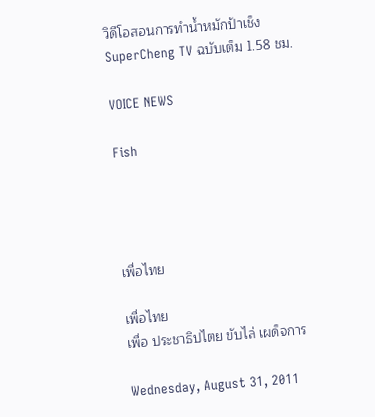วิดีโอสอนการทำน้ำหมักป้าเช็ง SuperCheng TV ฉบับเต็ม 1.58 ชม.

VOICE NEWS

Fish




เพื่อไทย

เพื่อไทย
เพื่อ ประชาธิปไตย ขับไล่ เผด็จการ

Wednesday, August 31, 2011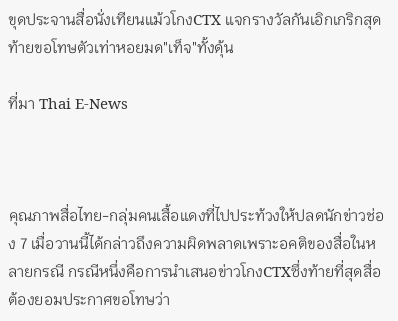ขุดประจานสื่อนั่งเทียนแม้วโกงCTX แจกรางวัลกันเอิกเกริกสุดท้ายขอโทษตัวเท่าหอยมด"เท็จ"ทั้งดุ้น

ที่มา Thai E-News



คุณภาพสื่อไทย-กลุ่มคนเสื้อแดงที่ไปประท้วงให้ปลดนักข่าวช่อง 7 เมื่อวานนี้ได้กล่าวถึงความผิดพลาดเพราะอคติของสื่อในหลายกรณี กรณีหนึ่งคือการนำเสนอข่าวโกงCTXซึ่งท้ายที่สุดสื่อต้องยอมประกาศขอโทษว่า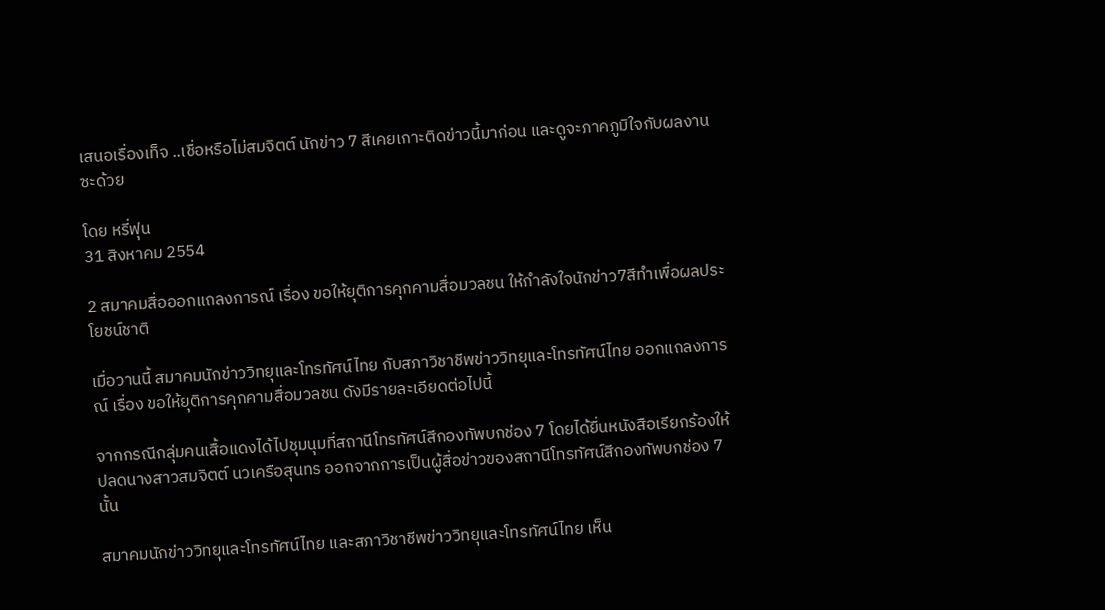เสนอเรื่องเท็จ ..เชื่อหรือไม่สมจิตต์ นักข่าว 7 สีเคยเกาะติดข่าวนี้มาก่อน และดูจะภาคภูมิใจกับผลงานซะด้วย

โดย หรี่ฟุน
31 สิงหาคม 2554

2 สมาคมสื่อออกแถลงการณ์ เรื่อง ขอให้ยุติการคุกคามสื่อมวลชน ให้กำลังใจนักข่าว7สีทำเพื่อผลประโยชน์ชาติ

เมื่อวานนี้ สมาคมนักข่าววิทยุและโทรทัศน์ไทย กับสภาวิชาชีพข่าววิทยุและโทรทัศน์ไทย ออกแถลงการณ์ เรื่อง ขอให้ยุติการคุกคามสื่อมวลชน ดังมีรายละเอียดต่อไปนี้

จากกรณีกลุ่มคนเสื้อแดงได้ไปชุมนุมที่สถานีโทรทัศน์สีกองทัพบกช่อง 7 โดยได้ยื่นหนังสือเรียกร้องให้ปลดนางสาวสมจิตต์ นวเครือสุนทร ออกจากการเป็นผู้สื่อข่าวของสถานีโทรทัศน์สีกองทัพบกช่อง 7 นั้น

สมาคมนักข่าววิทยุและโทรทัศน์ไทย และสภาวิชาชีพข่าววิทยุและโทรทัศน์ไทย เห็น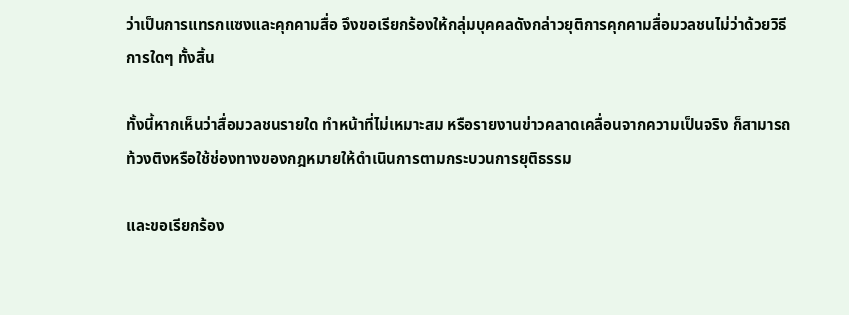ว่าเป็นการแทรกแซงและคุกคามสื่อ จึงขอเรียกร้องให้กลุ่มบุคคลดังกล่าวยุติการคุกคามสื่อมวลชนไม่ว่าด้วยวิธี การใดๆ ทั้งสิ้น

ทั้งนี้หากเห็นว่าสื่อมวลชนรายใด ทำหน้าที่ไม่เหมาะสม หรือรายงานข่าวคลาดเคลื่อนจากความเป็นจริง ก็สามารถท้วงติงหรือใช้ช่องทางของกฎหมายให้ดำเนินการตามกระบวนการยุติธรรม

และขอเรียกร้อง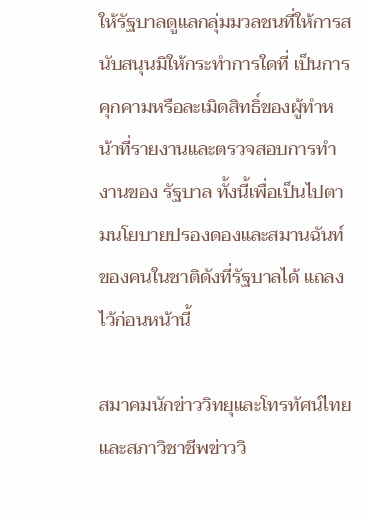ให้รัฐบาลดูแลกลุ่มมวลชนที่ให้การสนับสนุนมิให้กระทำการใดที่ เป็นการคุกคามหรือละเมิดสิทธิ์ของผู้ทำหน้าที่รายงานและตรวจสอบการทำงานของ รัฐบาล ทั้งนี้เพื่อเป็นไปตามนโยบายปรองดองและสมานฉันท์ของคนในชาติดังที่รัฐบาลได้ แถลงไว้ก่อนหน้านี้

สมาคมนักข่าววิทยุและโทรทัศน์ไทย และสภาวิชาชีพข่าววิ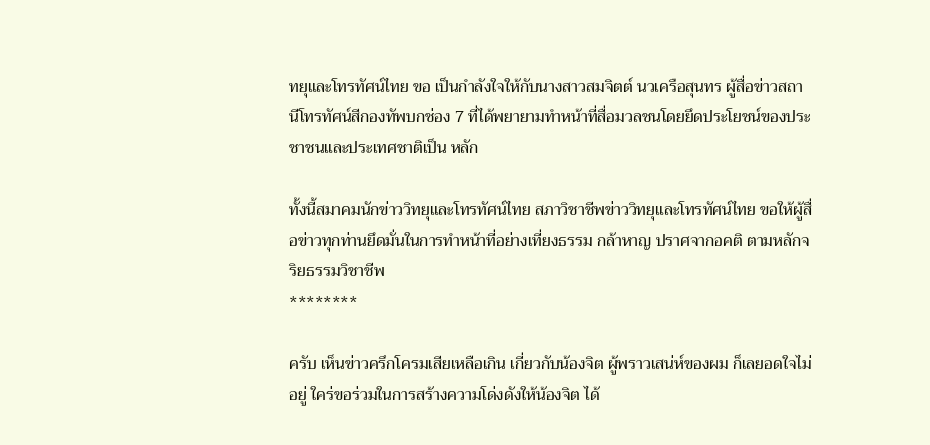ทยุและโทรทัศน์ไทย ขอ เป็นกำลังใจให้กับนางสาวสมจิตต์ นวเครือสุนทร ผู้สื่อข่าวสถานีโทรทัศน์สีกองทัพบกช่อง 7 ที่ได้พยายามทำหน้าที่สื่อมวลชนโดยยึดประโยชน์ของประชาชนและประเทศชาติเป็น หลัก

ทั้งนี้สมาคมนักข่าววิทยุและโทรทัศน์ไทย สภาวิชาชีพข่าววิทยุและโทรทัศน์ไทย ขอให้ผู้สื่อข่าวทุกท่านยึดมั่นในการทำหน้าที่อย่างเที่ยงธรรม กล้าหาญ ปราศจากอคติ ตามหลักจริยธรรมวิชาชีพ
********

ครับ เห็นข่าวครึกโครมเสียเหลือเกิน เกี่ยวกับน้องจิต ผู้พราวเสน่ห์ของผม ก็เลยอดใจไม่อยู่ ใคร่ขอร่วมในการสร้างความโด่งดังให้น้องจิต ได้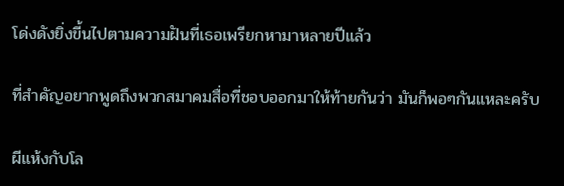โด่งดังยิ่งขี้นไปตามความฝันที่เธอเพรียกหามาหลายปีแล้ว

ที่สำคัญอยากพูดถึงพวกสมาคมสื่อที่ชอบออกมาให้ท้ายกันว่า มันก็พอๆกันแหละครับ

ผีแห้งกับโล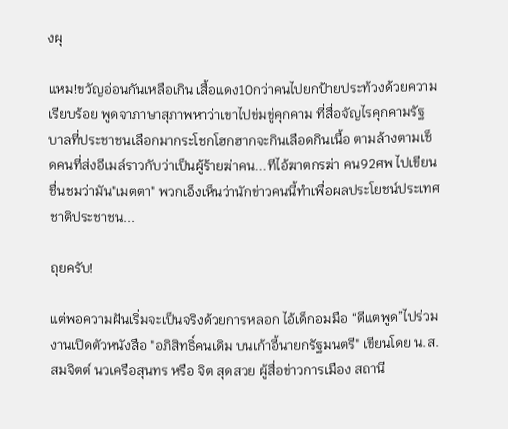งผุ

แหม!ขวัญอ่อนกันเหลือเกิน เสื้อแดง10กว่าคนไปยกป้ายประท้วงด้วยความเรียบร้อย พูดจาภาษาสุภาพหาว่าเขาไปข่มขู่คุกคาม ที่สื่อจัญไรคุกคามรัฐบาลที่ประชาชนเลือกมากระโชกโฮกฮากจะกินเลือดกินเนื้อ ตามล้างตามเช็ดคนที่ส่งอีเมล์ราวกับว่าเป็นผู้ร้ายฆ่าคน...ทีไอ้ฆาตกรฆ่า คน92ศพ ไปเขียนชื่นชมว่ามัน"เมตตา" พวกเอ็งเห็นว่านักข่าวคนนี้ทำเพื่อผลประโยชน์ประเทศชาติประชาชน...

ถุยครับ!

แต่พอความฝันเริ่มจะเป็นจริงด้วยการหลอก ไอ้เด็กอมมือ “ดีแตพูด”ไปร่วมงานเปิดตัวหนังสือ "อภิสิทธิ์คนเดิม บนเก้าอี้นายกรัฐมนตรี" เขียนโดย น.ส.สมจิตต์ นวเครือสุนทร หรือ จิต สุดสวย ผู้สื่อข่าวการเมือง สถานี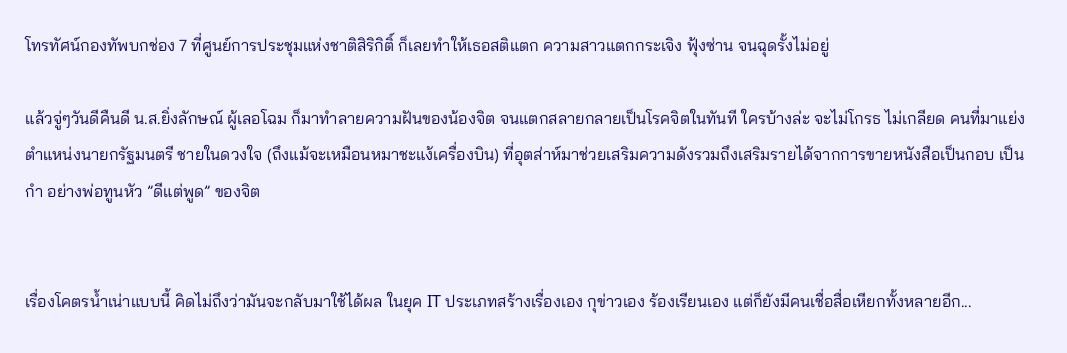โทรทัศน์กองทัพบกช่อง 7 ที่ศูนย์การประชุมแห่งชาติสิริกิติ์ ก็เลยทำให้เธอสติแตก ความสาวแตกกระเจิง ฟุ้งซ่าน จนฉุดรั้งไม่อยู่

แล้วจู่ๆวันดีคืนดี น.ส.ยิ่งลักษณ์ ผู้เลอโฉม ก็มาทำลายความฝันของน้องจิต จนแตกสลายกลายเป็นโรคจิตในทันที ใครบ้างล่ะ จะไม่โกรธ ไม่เกลียด คนที่มาแย่งตำแหน่งนายกรัฐมนตรี ชายในดวงใจ (ถึงแม้จะเหมือนหมาชะแง้เครื่องบิน) ที่อุตส่าห์มาช่วยเสริมความดังรวมถึงเสริมรายได้จากการขายหนังสือเป็นกอบ เป็นกำ อย่างพ่อทูนหัว ”ดีแต่พูด” ของจิต


เรื่องโคตรน้ำเน่าแบบนี้ คิดไม่ถึงว่ามันจะกลับมาใช้ได้ผล ในยุค IT ประเภทสร้างเรื่องเอง กุข่าวเอง ร้องเรียนเอง แต่ก็ยังมีคนเชื่อสื่อเหียกทั้งหลายอีก...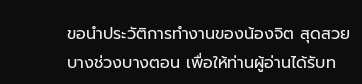ขอนำประวัติการทำงานของน้องจิต สุดสวย บางช่วงบางตอน เพื่อให้ท่านผู้อ่านได้รับท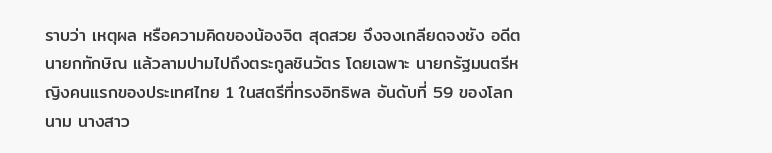ราบว่า เหตุผล หรือความคิดของน้องจิต สุดสวย จึงจงเกลียดจงชัง อดีตนายกทักษิณ แล้วลามปามไปถึงตระกูลชินวัตร โดยเฉพาะ นายกรัฐมนตรีหญิงคนแรกของประเทศไทย 1 ในสตรีที่ทรงอิทธิพล อันดับที่ 59 ของโลก นาม นางสาว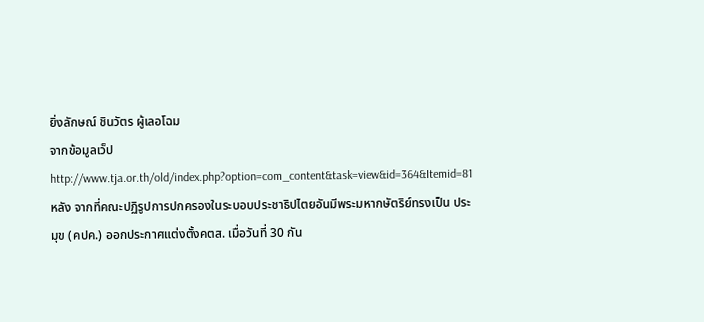ยิ่งลักษณ์ ชินวัตร ผู้เลอโฉม
จากข้อมูลเว็ป
http://www.tja.or.th/old/index.php?option=com_content&task=view&id=364&Itemid=81
หลัง จากที่คณะปฏิรูปการปกครองในระบอบประชาธิปไตยอันมีพระมหากษัตริย์ทรงเป็น ประมุข (คปค.) ออกประกาศแต่งตั้งคตส. เมื่อวันที่ 30 กัน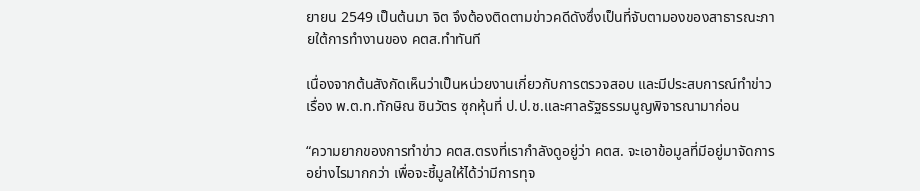ยายน 2549 เป็นต้นมา จิต จึงต้องติดตามข่าวคดีดังซึ่งเป็นที่จับตามองของสาธารณะภายใต้การทำงานของ คตส.ทำทันที

เนื่องจากต้นสังกัดเห็นว่าเป็นหน่วยงานเกี่ยวกับการตรวจสอบ และมีประสบการณ์ทำข่าวเรื่อง พ.ต.ท.ทักษิณ ชินวัตร ซุกหุ้นที่ ป.ป.ช.และศาลรัฐธรรมนูญพิจารณามาก่อน

“ความยากของการทำข่าว คตส.ตรงที่เรากำลังดูอยู่ว่า คตส. จะเอาข้อมูลที่มีอยู่มาจัดการอย่างไรมากกว่า เพื่อจะชี้มูลให้ได้ว่ามีการทุจ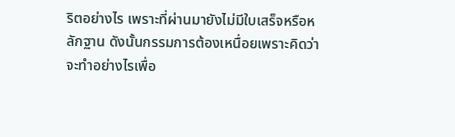ริตอย่างไร เพราะที่ผ่านมายังไม่มีใบเสร็จหรือหลักฐาน ดังนั้นกรรมการต้องเหนื่อยเพราะคิดว่าจะทำอย่างไรเพื่อ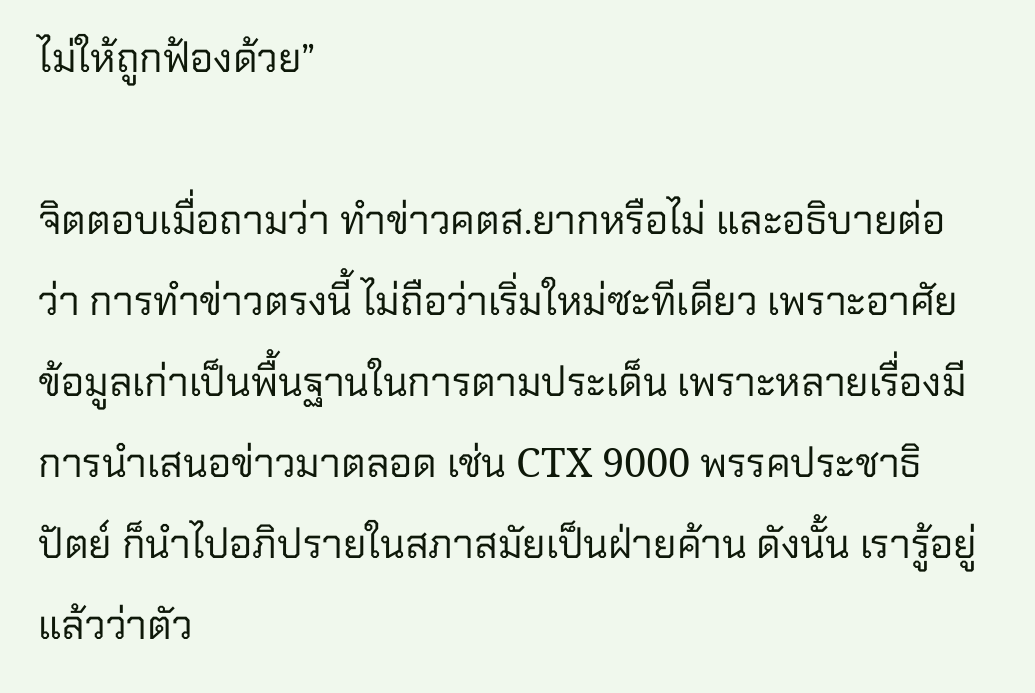ไม่ให้ถูกฟ้องด้วย”

จิตตอบเมื่อถามว่า ทำข่าวคตส.ยากหรือไม่ และอธิบายต่อว่า การทำข่าวตรงนี้ ไม่ถือว่าเริ่มใหม่ซะทีเดียว เพราะอาศัยข้อมูลเก่าเป็นพื้นฐานในการตามประเด็น เพราะหลายเรื่องมีการนำเสนอข่าวมาตลอด เช่น CTX 9000 พรรคประชาธิปัตย์ ก็นำไปอภิปรายในสภาสมัยเป็นฝ่ายค้าน ดังนั้น เรารู้อยู่แล้วว่าตัว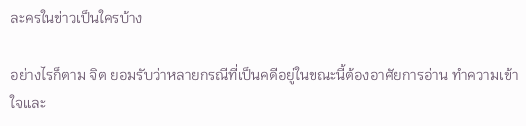ละครในข่าวเป็นใครบ้าง

อย่างไรก็ตาม จิต ยอมรับว่าหลายกรณีที่เป็นคดีอยู่ในขณะนี้ต้องอาศัยการอ่าน ทำความเข้าใจและ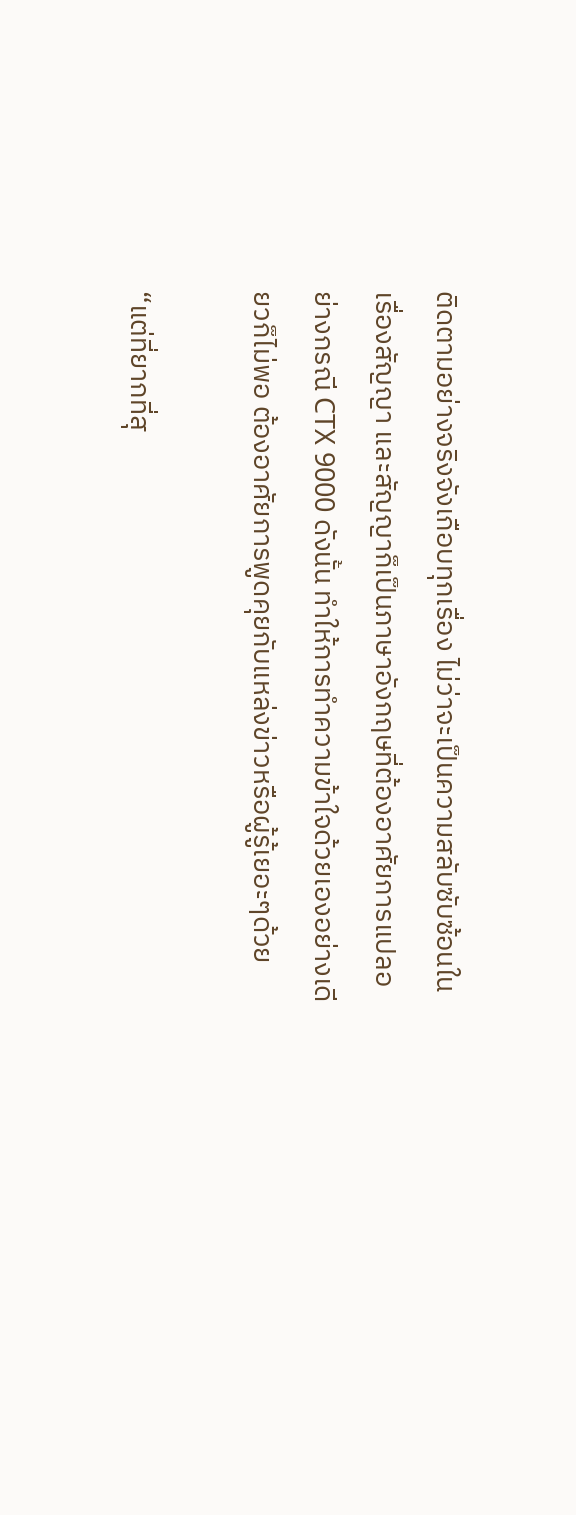ติดตามอย่างจริงจังเกือบทุกเรื่อง ไม่ว่าจะเป็นความสลับซับซ้อนในเรื่องสัญญา และสัญญาก็เป็นภาษาอังกฤษที่ต้องอาศัยการแปลอย่างกรณี CTX 9000 ดังนั้น ทำให้การทำความข้าใจด้วยเองอย่างเดียวก็ไม่พอ ต้องอาศัยการพูดคุยกับแหล่งข่าวหรือผู้รู้เยอะๆด้วย

“แต่ที่ยากที่สุ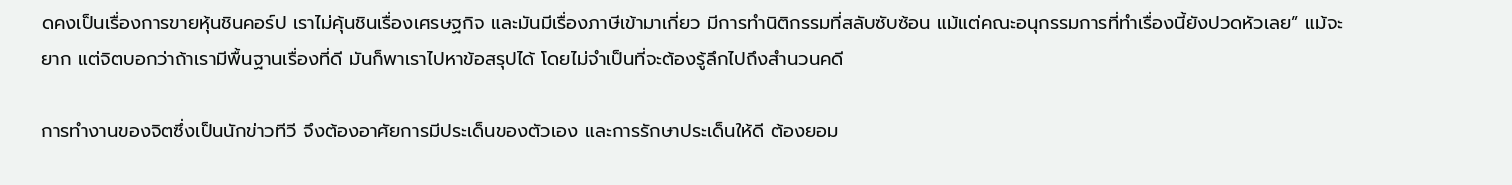ดคงเป็นเรื่องการขายหุ้นชินคอร์ป เราไม่คุ้นชินเรื่องเศรษฐกิจ และมันมีเรื่องภาษีเข้ามาเกี่ยว มีการทำนิติกรรมที่สลับซับซ้อน แม้แต่คณะอนุกรรมการที่ทำเรื่องนี้ยังปวดหัวเลย” แม้จะยาก แต่จิตบอกว่าถ้าเรามีพื้นฐานเรื่องที่ดี มันก็พาเราไปหาข้อสรุปได้ โดยไม่จำเป็นที่จะต้องรู้ลึกไปถึงสำนวนคดี

การทำงานของจิตซึ่งเป็นนักข่าวทีวี จึงต้องอาศัยการมีประเด็นของตัวเอง และการรักษาประเด็นให้ดี ต้องยอม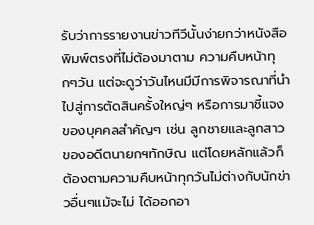รับว่าการรายงานข่าวทีวีนั้นง่ายกว่าหนังสือพิมพ์ตรงที่ไม่ต้องมาตาม ความคืบหน้าทุกๆวัน แต่จะดูว่าวันไหนมีมีการพิจารณาที่นำไปสู่การตัดสินครั้งใหญ่ๆ หรือการมาชี้แจงของบุคคลสำคัญๆ เช่น ลูกชายและลูกสาวของอดีตนายกฯทักษิณ แต่โดยหลักแล้วก็ต้องตามความคืบหน้าทุกวันไม่ต่างกับนักข่าวอื่นๆแม้จะไม่ ได้ออกอา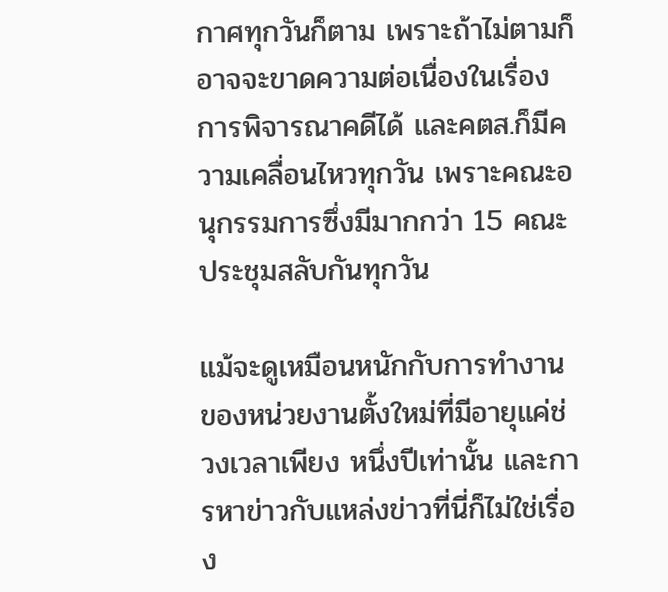กาศทุกวันก็ตาม เพราะถ้าไม่ตามก็อาจจะขาดความต่อเนื่องในเรื่องการพิจารณาคดีได้ และคตส.ก็มีความเคลื่อนไหวทุกวัน เพราะคณะอนุกรรมการซึ่งมีมากกว่า 15 คณะประชุมสลับกันทุกวัน

แม้จะดูเหมือนหนักกับการทำงานของหน่วยงานตั้งใหม่ที่มีอายุแค่ช่วงเวลาเพียง หนึ่งปีเท่านั้น และการหาข่าวกับแหล่งข่าวที่นี่ก็ไม่ใช่เรื่อง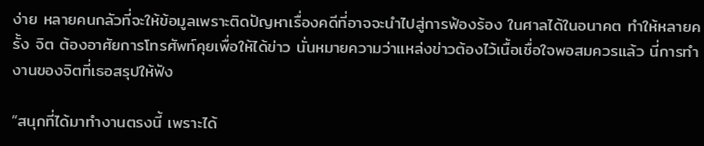ง่าย หลายคนกลัวที่จะให้ข้อมูลเพราะติดปัญหาเรื่องคดีที่อาจจะนำไปสู่การฟ้องร้อง ในศาลได้ในอนาคต ทำให้หลายครั้ง จิต ต้องอาศัยการโทรศัพท์คุยเพื่อให้ได้ข่าว นั่นหมายความว่าแหล่งข่าวต้องไว้เนื้อเชื่อใจพอสมควรแล้ว นี่การทำงานของจิตที่เธอสรุปให้ฟัง

“สนุกที่ได้มาทำงานตรงนี้ เพราะได้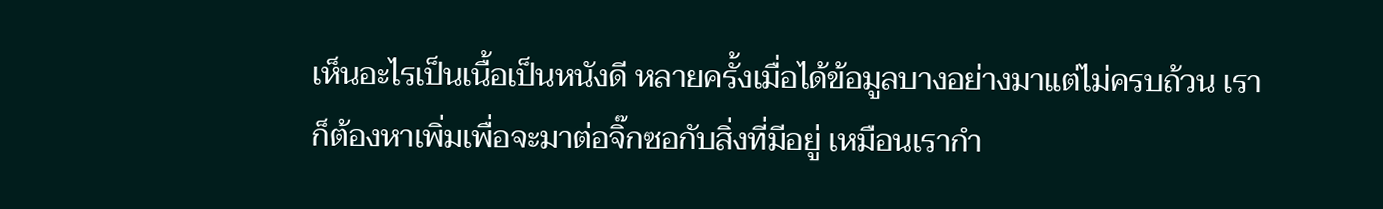เห็นอะไรเป็นเนื้อเป็นหนังดี หลายครั้งเมื่อได้ข้อมูลบางอย่างมาแต่ไม่ครบถ้วน เราก็ต้องหาเพิ่มเพื่อจะมาต่อจิ๊กซอกับสิ่งที่มีอยู่ เหมือนเรากำ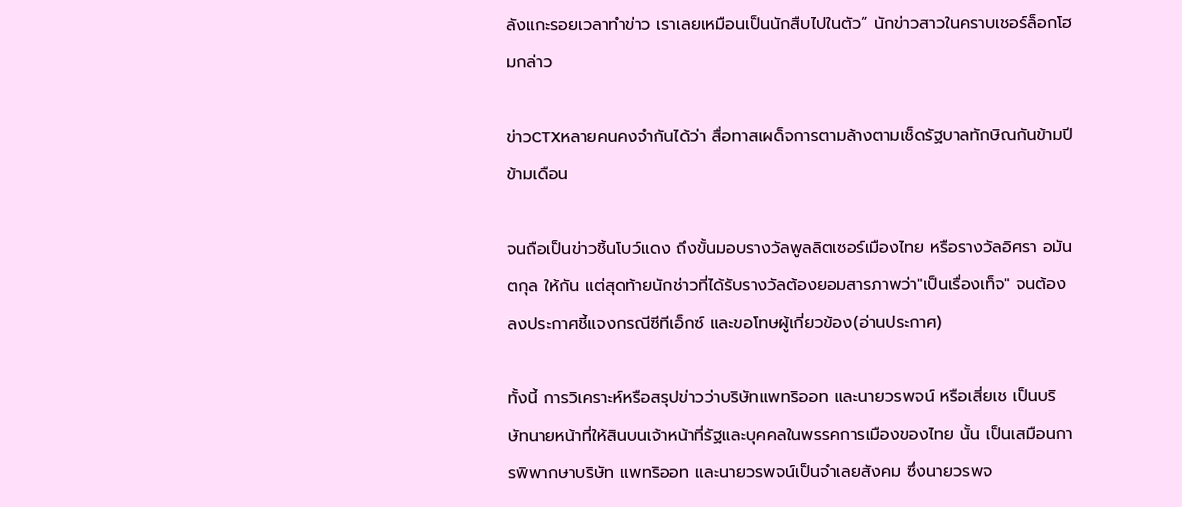ลังแกะรอยเวลาทำข่าว เราเลยเหมือนเป็นนักสืบไปในตัว” นักข่าวสาวในคราบเชอร์ล็อกโฮมกล่าว

ข่าวCTXหลายคนคงจำกันได้ว่า สื่อทาสเผด็จการตามล้างตามเช็ดรัฐบาลทักษิณกันข้ามปีข้ามเดือน

จนถือเป็นข่าวชิ้นโบว์แดง ถึงขั้นมอบรางวัลพูลลิตเซอร์เมืองไทย หรือรางวัลอิศรา อมันตกุล ให้กัน แต่สุดท้ายนักช่าวที่ได้รับรางวัลต้องยอมสารภาพว่า"เป็นเรื่องเท็จ" จนต้องลงประกาศชี้แจงกรณีซีทีเอ็กซ์ และขอโทษผู้เกี่ยวข้อง(อ่านประกาศ)

ทั้งนี้ การวิเคราะห์หรือสรุปข่าวว่าบริษัทแพทริออท และนายวรพจน์ หรือเสี่ยเช เป็นบริษัทนายหน้าที่ให้สินบนเจ้าหน้าที่รัฐและบุคคลในพรรคการเมืองของไทย นั้น เป็นเสมือนการพิพากษาบริษัท แพทริออท และนายวรพจน์เป็นจำเลยสังคม ซึ่งนายวรพจ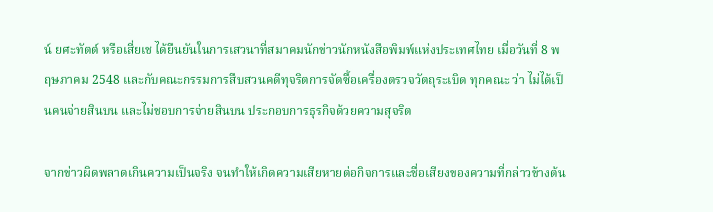น์ ยศะทัตต์ หรือเสี่ยเช ได้ยืนยันในการเสวนาที่สมาคมนักข่าวนักหนังสือพิมพ์แห่งประเทศไทย เมื่อวันที่ 8 พฤษภาคม 2548 และกับคณะกรรมการสืบสวนคดีทุจริตการจัดซื้อเครื่องตรวจวัตถุระเบิด ทุกคณะ ว่า ไม่ได้เป็นคนจ่ายสินบน และไม่ชอบการจ่ายสินบน ประกอบการธุรกิจด้วยความสุจริต

จากข่าวผิดพลาดเกินความเป็นจริง จนทำให้เกิดความเสียหายต่อกิจการและชื่อเสียงของความที่กล่าวข้างต้น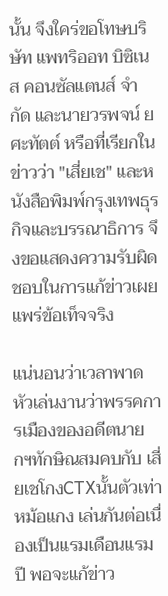นั้น จึงใคร่ขอโทษบริษัท แพทริออท บิซิเนส คอนซัลแตนส์ จำกัด และนายวรพจน์ ยศะทัตต์ หรือที่เรียกในข่าวว่า "เสี่ยเช" และหนังสือพิมพ์กรุงเทพธุรกิจและบรรณาธิการ จึงขอแสดงความรับผิดชอบในการแก้ข่าวเผยแพร่ข้อเท็จจริง

แน่นอนว่าเวลาพาดหัวเล่นงานว่าพรรคการเมืองของอดีตนายกฯทักษิณสมคบกับ เสี่ยเชโกงCTXนั้นตัวเท่าหม้อแกง เล่นกันต่อเนื่องเป็นแรมเดือนแรมปี พอจะแก้ข่าว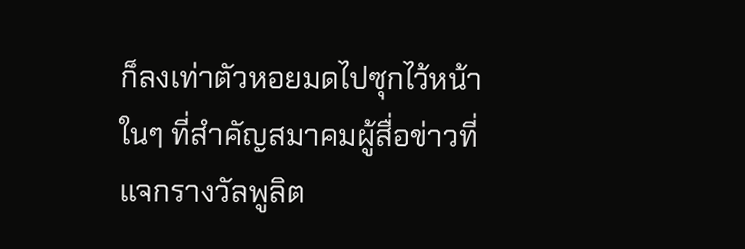ก็ลงเท่าตัวหอยมดไปซุกไว้หน้าในๆ ที่สำคัญสมาคมผู้สื่อข่าวที่แจกรางวัลพูลิต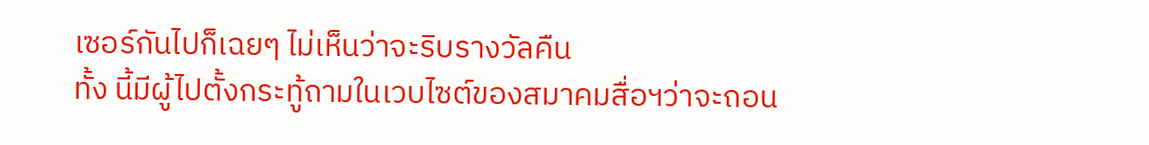เซอร์กันไปก็เฉยๆ ไม่เห็นว่าจะริบรางวัลคืน
ทั้ง นี้มีผู้ไปตั้งกระทู้ถามในเวบไซต์ของสมาคมสื่อฯว่าจะถอน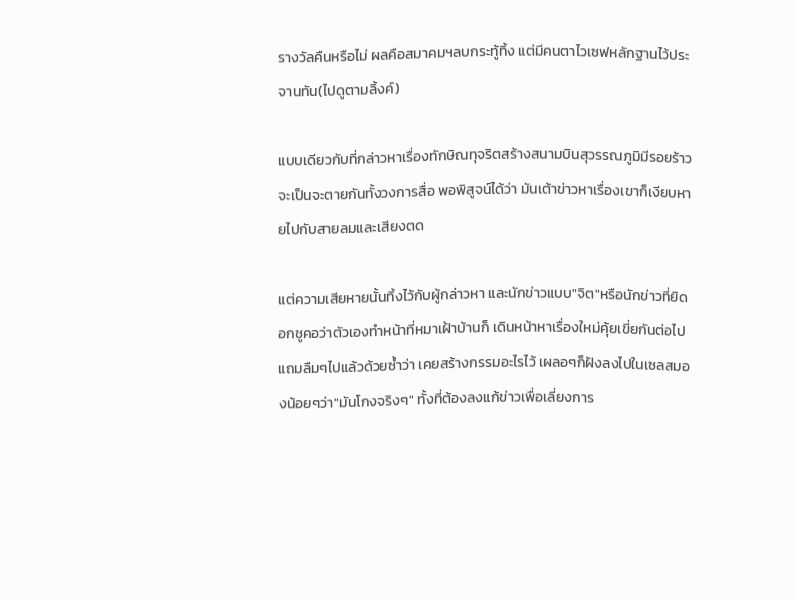รางวัลคืนหรือไม่ ผลคือสมาคมฯลบกระทู้ทิ้ง แต่มีคนตาไวเซฟหลักฐานไว้ประจานทัน(ไปดูตามลิ้งค์)

แบบเดียวกับที่กล่าวหาเรื่องทักษิณทุจริตสร้างสนามบินสุวรรณภูมิมีรอยร้าว จะเป็นจะตายกันทั้งวงการสื่อ พอพิสูจน์ได้ว่า มันเต้าข่าวหาเรื่องเขาก็เงียบหายไปกับสายลมและเสียงตด

แต่ความเสียหายนั้นทิ้งไว้กับผู้กล่าวหา และนักข่าวแบบ"จิต"หรือนักข่าวที่ยิดอกชูคอว่าตัวเองทำหน้าที่หมาเฝ้าบ้านก็ เดินหน้าหาเรื่องใหม่คุ้ยเขี่ยกันต่อไป แถมลืมๆไปแล้วด้วยซ้ำว่า เคยสร้างกรรมอะไรไว้ เผลอๆก็ฝังลงไปในเซลสมองน้อยๆว่า"มันโกงจริงๆ" ทั้งที่ต้องลงแก้ข่าวเพื่อเลี่ยงการ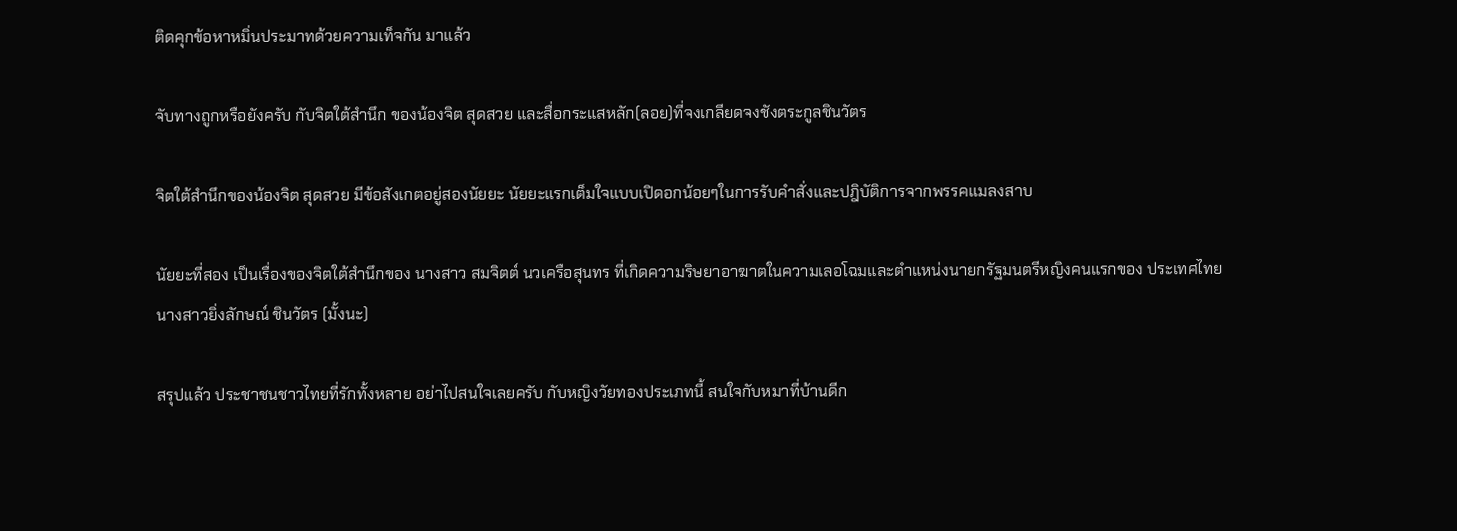ติดคุกข้อหาหมิ่นประมาทด้วยความเท็จกัน มาแล้ว

จับทางถูกหรือยังครับ กับจิตใต้สำนึก ของน้องจิต สุดสวย และสื่อกระแสหลัก(ลอย)ที่จงเกลียดจงชังตระกูลชินวัตร

จิตใต้สำนึกของน้องจิต สุดสวย มีข้อสังเกตอยู่สองนัยยะ นัยยะแรกเต็มใจแบบเปิดอกน้อยๆในการรับคำสั่งและปฎิบัติการจากพรรคแมลงสาบ

นัยยะที่สอง เป็นเรื่องของจิตใต้สำนึกของ นางสาว สมจิตต์ นวเครือสุนทร ที่เกิดความริษยาอาฆาตในความเลอโฉมและตำแหน่งนายกรัฐมนตรีหญิงคนแรกของ ประเทศไทย นางสาวยิ่งลักษณ์ ชินวัตร (มั้งนะ)

สรุปแล้ว ประชาชนชาวไทยที่รักทั้งหลาย อย่าไปสนใจเลยครับ กับหญิงวัยทองประเภทนี้ สนใจกับหมาที่บ้านดีก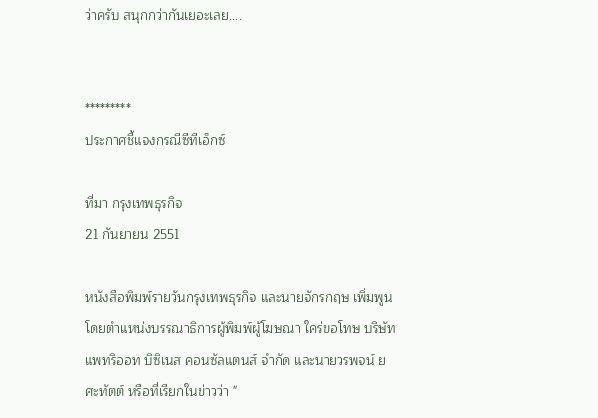ว่าครับ สนุกกว่ากันเยอะเลย....


*********
ประกาศชี้แจงกรณีซีทีเอ็กซ์

ที่มา กรุงเทพธุรกิจ
21 กันยายน 2551

หนังสือพิมพ์รายวันกรุงเทพธุรกิจ และนายจักรกฤษ เพิ่มพูน โดยตำแหน่งบรรณาธิการผู้พิมพ์ผู้โฆษณา ใคร่ขอโทษ บริษัท แพทริออท บิซิเนส คอนซัลแตนส์ จำกัด และนายวรพจน์ ยศะทัตต์ หรือที่เรียกในข่าวว่า "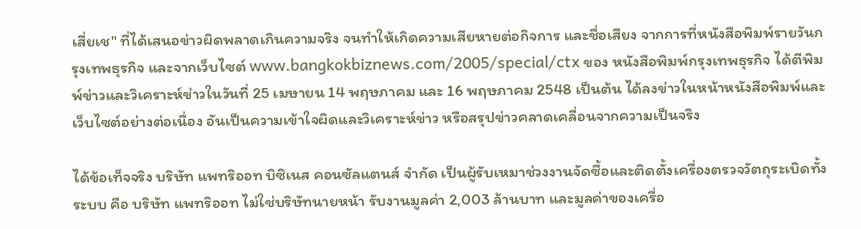เสี่ยเช" ที่ได้เสนอข่าวผิดพลาดเกินความจริง จนทำให้เกิดความเสียหายต่อกิจการ และชื่อเสียง จากการที่หนังสือพิมพ์รายวันกรุงเทพธุรกิจ และจากเว็บไซต์ www.bangkokbiznews.com/2005/special/ctx ของ หนังสือพิมพ์กรุงเทพธุรกิจ ได้ตีพิมพ์ข่าวและวิเคราะห์ข่าวในวันที่ 25 เมษายน 14 พฤษภาคม และ 16 พฤษภาคม 2548 เป็นต้น ได้ลงข่าวในหน้าหนังสือพิมพ์และเว็บไซต์อย่างต่อเนื่อง อันเป็นความเข้าใจผิดและวิเคราะห์ข่าว หรือสรุปข่าวคลาดเคลื่อนจากความเป็นจริง

ได้ข้อเท็จจริง บริษัท แพทริออท บิซิเนส คอนซัลแตนส์ จำกัด เป็นผู้รับเหมาช่วงงานจัดซื้อและติดตั้งเครื่องตรวจวัตถุระเบิดทั้งระบบ คือ บริษัท แพทริออท ไม่ใช่บริษัทนายหน้า รับงานมูลค่า 2,003 ล้านบาท และมูลค่าของเครื่อ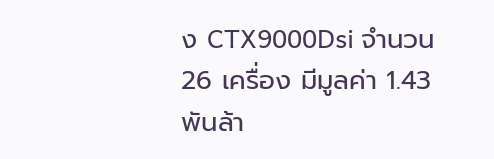ง CTX9000Dsi จำนวน 26 เครื่อง มีมูลค่า 1.43 พันล้า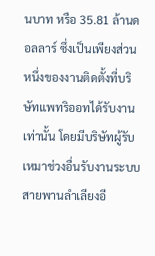นบาท หรือ 35.81 ล้านดอลลาร์ ซึ่งเป็นเพียงส่วนหนึ่งของงานติดตั้งที่บริษัทแพทริออทได้รับงานเท่านั้น โดยมีบริษัทผู้รับเหมาช่วงอื่นรับงานระบบสายพานลำเลียงอี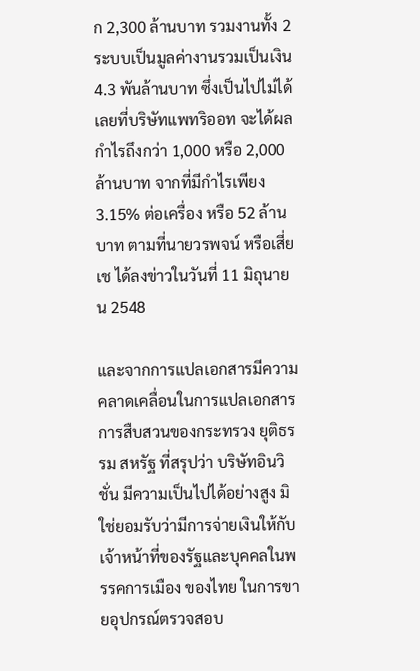ก 2,300 ล้านบาท รวมงานทั้ง 2 ระบบเป็นมูลค่างานรวมเป็นเงิน 4.3 พันล้านบาท ซึ่งเป็นไปไม่ได้เลยที่บริษัทแพทริออท จะได้ผลกำไรถึงกว่า 1,000 หรือ 2,000 ล้านบาท จากที่มีกำไรเพียง 3.15% ต่อเครื่อง หรือ 52 ล้านบาท ตามที่นายวรพจน์ หรือเสี่ยเช ได้ลงข่าวในวันที่ 11 มิถุนายน 2548

และจากการแปลเอกสารมีความคลาดเคลื่อนในการแปลเอกสารการสืบสวนของกระทรวง ยุติธรรม สหรัฐ ที่สรุปว่า บริษัทอินวิชั่น มีความเป็นไปได้อย่างสูง มิใช่ยอมรับว่ามีการจ่ายเงินให้กับเจ้าหน้าที่ของรัฐและบุคคลในพรรคการเมือง ของไทย ในการขายอุปกรณ์ตรวจสอบ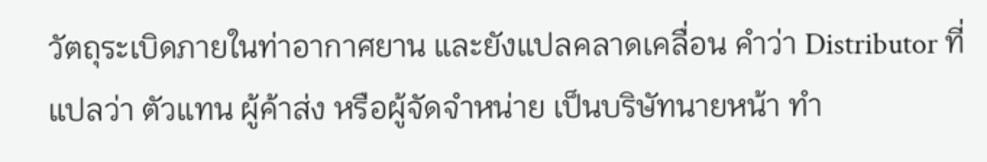วัตถุระเบิดภายในท่าอากาศยาน และยังแปลคลาดเคลื่อน คำว่า Distributor ที่แปลว่า ตัวแทน ผู้ค้าส่ง หรือผู้จัดจำหน่าย เป็นบริษัทนายหน้า ทำ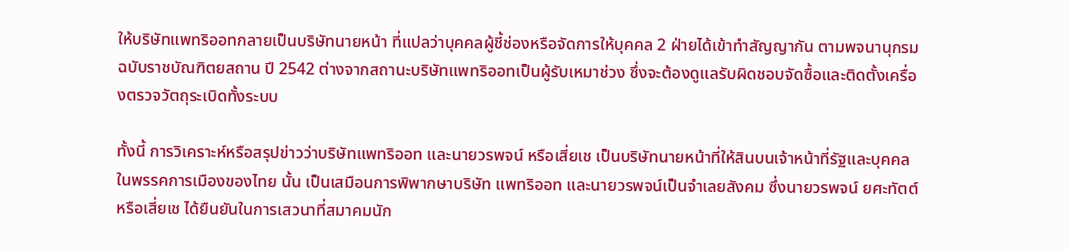ให้บริษัทแพทริออทกลายเป็นบริษัทนายหน้า ที่แปลว่าบุคคลผู้ชี้ช่องหรือจัดการให้บุคคล 2 ฝ่ายได้เข้าทำสัญญากัน ตามพจนานุกรมฉบับราชบัณฑิตยสถาน ปี 2542 ต่างจากสถานะบริษัทแพทริออทเป็นผู้รับเหมาช่วง ซึ่งจะต้องดูแลรับผิดชอบจัดซื้อและติดตั้งเครื่องตรวจวัตถุระเบิดทั้งระบบ

ทั้งนี้ การวิเคราะห์หรือสรุปข่าวว่าบริษัทแพทริออท และนายวรพจน์ หรือเสี่ยเช เป็นบริษัทนายหน้าที่ให้สินบนเจ้าหน้าที่รัฐและบุคคลในพรรคการเมืองของไทย นั้น เป็นเสมือนการพิพากษาบริษัท แพทริออท และนายวรพจน์เป็นจำเลยสังคม ซึ่งนายวรพจน์ ยศะทัตต์ หรือเสี่ยเช ได้ยืนยันในการเสวนาที่สมาคมนัก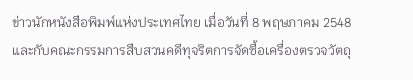ข่าวนักหนังสือพิมพ์แห่งประเทศไทย เมื่อวันที่ 8 พฤษภาคม 2548 และกับคณะกรรมการสืบสวนคดีทุจริตการจัดซื้อเครื่องตรวจวัตถุ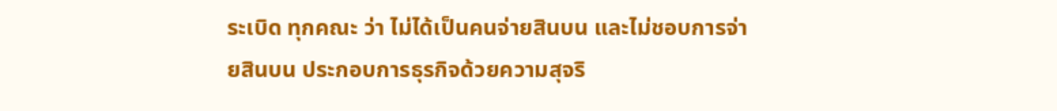ระเบิด ทุกคณะ ว่า ไม่ได้เป็นคนจ่ายสินบน และไม่ชอบการจ่ายสินบน ประกอบการธุรกิจด้วยความสุจริ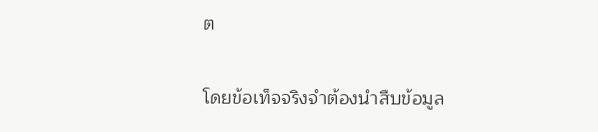ต

โดยข้อเท็จจริงจำต้องนำสืบข้อมูล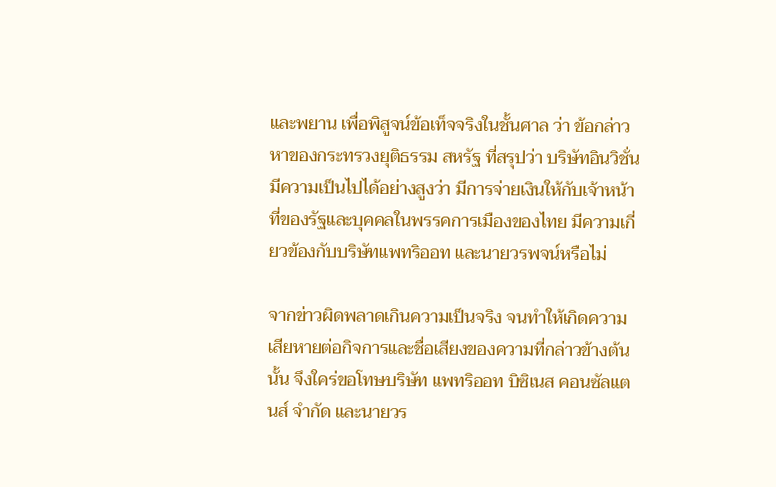และพยาน เพื่อพิสูจน์ข้อเท็จจริงในชั้นศาล ว่า ข้อกล่าวหาของกระทรวงยุติธรรม สหรัฐ ที่สรุปว่า บริษัทอินวิชั่นมีความเป็นไปได้อย่างสูงว่า มีการจ่ายเงินให้กับเจ้าหน้าที่ของรัฐและบุคคลในพรรคการเมืองของไทย มีความเกี่ยวข้องกับบริษัทแพทริออท และนายวรพจน์หรือไม่

จากข่าวผิดพลาดเกินความเป็นจริง จนทำให้เกิดความเสียหายต่อกิจการและชื่อเสียงของความที่กล่าวข้างต้นนั้น จึงใคร่ขอโทษบริษัท แพทริออท บิซิเนส คอนซัลแตนส์ จำกัด และนายวร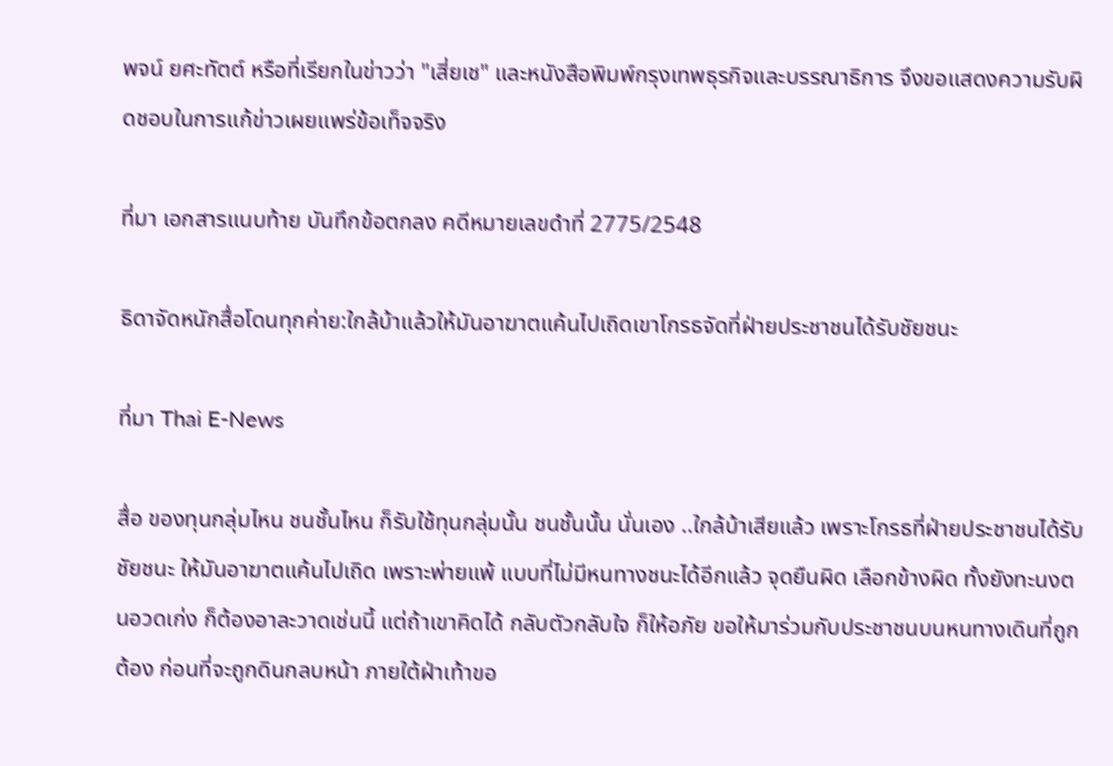พจน์ ยศะทัตต์ หรือที่เรียกในข่าวว่า "เสี่ยเช" และหนังสือพิมพ์กรุงเทพธุรกิจและบรรณาธิการ จึงขอแสดงความรับผิดชอบในการแก้ข่าวเผยแพร่ข้อเท็จจริง

ที่มา เอกสารแนบท้าย บันทึกข้อตกลง คดีหมายเลขดำที่ 2775/2548

ธิดาจัดหนักสื่อโดนทุกค่าย:ใกล้บ้าแล้วให้มันอาฆาตแค้นไปเถิดเขาโกรธจัดที่ฝ่ายประชาชนได้รับชัยชนะ

ที่มา Thai E-News

สื่อ ของทุนกลุ่มไหน ชนชั้นไหน ก็รับใช้ทุนกลุ่มนั้น ชนชั้นนั้น นั่นเอง ..ใกล้บ้าเสียแล้ว เพราะโกรธที่ฝ่ายประชาชนได้รับชัยชนะ ให้มันอาฆาตแค้นไปเถิด เพราะพ่ายแพ้ แบบที่ไม่มีหนทางชนะได้อีกแล้ว จุดยืนผิด เลือกข้างผิด ทั้งยังทะนงตนอวดเก่ง ก็ต้องอาละวาดเช่นนี้ แต่ถ้าเขาคิดได้ กลับตัวกลับใจ ก็ให้อภัย ขอให้มาร่วมกับประชาชนบนหนทางเดินที่ถูกต้อง ก่อนที่จะถูกดินกลบหน้า ภายใต้ฝ่าเท้าขอ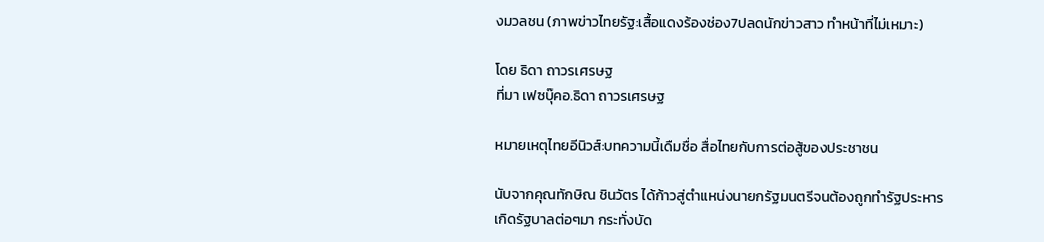งมวลชน (ภาพข่าวไทยรัฐ:เสื้อแดงร้องช่อง7ปลดนักข่าวสาว ทำหน้าที่ไม่เหมาะ)

โดย ธิดา ถาวรเศรษฐ
ที่มา เฟซบุ๊คอ.ธิดา ถาวรเศรษฐ

หมายเหตุไทยอีนิวส์:บทความนี้เดืมชื่อ สื่อไทยกับการต่อสู้ของประชาชน

นับจากคุณทักษิณ ชินวัตร ได้ก้าวสู่ตำแหน่งนายกรัฐมนตรีจนต้องถูกทำรัฐประหาร เกิดรัฐบาลต่อๆมา กระทั่งบัด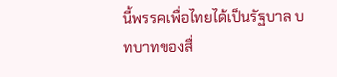นี้พรรคเพื่อไทยได้เป็นรัฐบาล บทบาทของสื่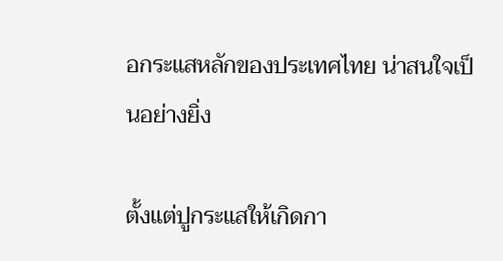อกระแสหลักของประเทศไทย น่าสนใจเป็นอย่างยิ่ง

ตั้งแต่ปูกระแสให้เกิดกา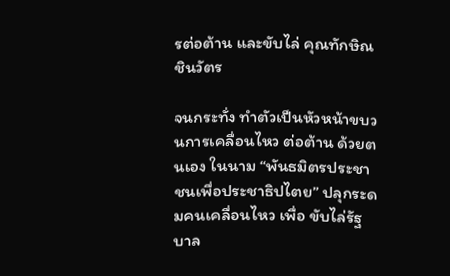รต่อต้าน และขับไล่ คุณทักษิณ ชินวัตร

จนกระทั่ง ทำตัวเป็นหัวหน้าขบวนการเคลื่อนไหว ต่อต้าน ด้วยตนเอง ในนาม “พันธมิตรประชาชนเพื่อประชาธิปไตย” ปลุกระดมคนเคลื่อนไหว เพื่อ ขับไล่รัฐบาล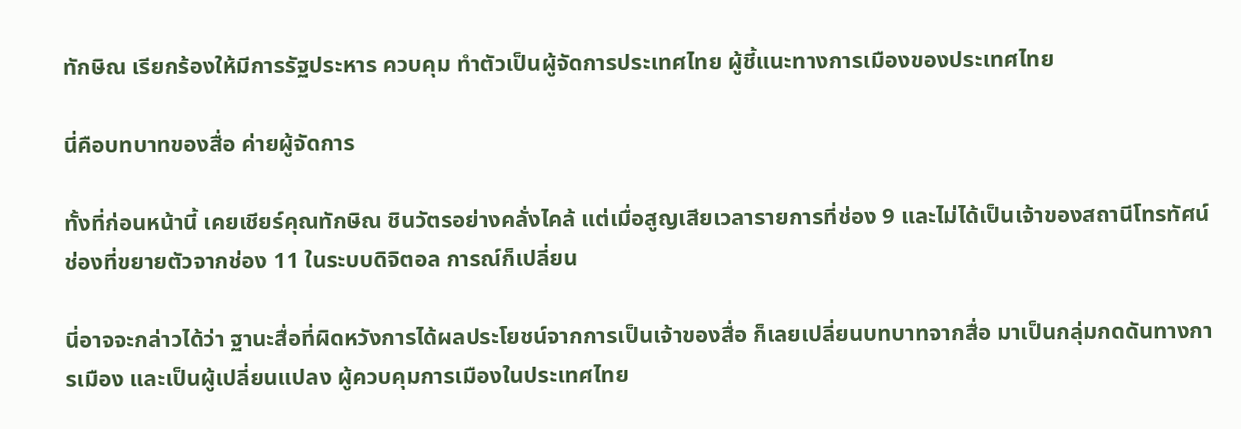ทักษิณ เรียกร้องให้มีการรัฐประหาร ควบคุม ทำตัวเป็นผู้จัดการประเทศไทย ผู้ชี้แนะทางการเมืองของประเทศไทย

นี่คือบทบาทของสื่อ ค่ายผู้จัดการ

ทั้งที่ก่อนหน้านี้ เคยเชียร์คุณทักษิณ ชินวัตรอย่างคลั่งไคล้ แต่เมื่อสูญเสียเวลารายการที่ช่อง 9 และไม่ได้เป็นเจ้าของสถานีโทรทัศน์ช่องที่ขยายตัวจากช่อง 11 ในระบบดิจิตอล การณ์ก็เปลี่ยน

นี่อาจจะกล่าวได้ว่า ฐานะสื่อที่ผิดหวังการได้ผลประโยชน์จากการเป็นเจ้าของสื่อ ก็เลยเปลี่ยนบทบาทจากสื่อ มาเป็นกลุ่มกดดันทางการเมือง และเป็นผู้เปลี่ยนแปลง ผู้ควบคุมการเมืองในประเทศไทย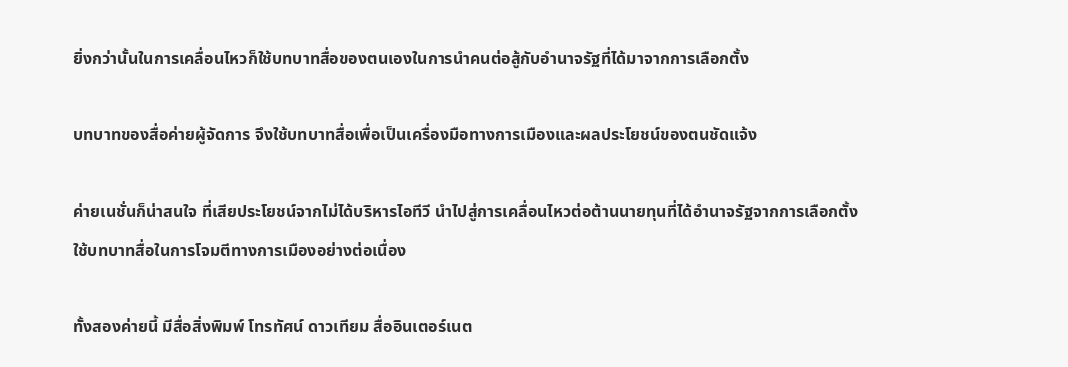ยิ่งกว่านั้นในการเคลื่อนไหวก็ใช้บทบาทสื่อของตนเองในการนำคนต่อสู้กับอำนาจรัฐที่ได้มาจากการเลือกตั้ง

บทบาทของสื่อค่ายผู้จัดการ จึงใช้บทบาทสื่อเพื่อเป็นเครื่องมือทางการเมืองและผลประโยชน์ของตนชัดแจ้ง

ค่ายเนชั่นก็น่าสนใจ ที่เสียประโยชน์จากไม่ได้บริหารไอทีวี นำไปสู่การเคลื่อนไหวต่อต้านนายทุนที่ได้อำนาจรัฐจากการเลือกตั้ง ใช้บทบาทสื่อในการโจมตีทางการเมืองอย่างต่อเนื่อง

ทั้งสองค่ายนี้ มีสื่อสิ่งพิมพ์ โทรทัศน์ ดาวเทียม สื่ออินเตอร์เนต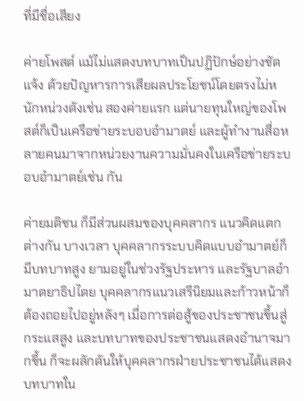ที่มีชื่อเสียง

ค่ายโพสต์ แม้ไม่แสดงบทบาทเป็นปฏิปักษ์อย่างชัดแจ้ง ด้วยปัญหารการเสียผลประโยชน์โดยตรงไม่หนักหน่วงดังเช่น สองค่ายแรก แต่นายทุนใหญ่ของโพสต์ก็เป็นเครือข่ายระบอบอำมาตย์ และผู้ทำงานสื่อหลายคนมาจากหน่วยงานความมั่นคงในเครือข่ายระบอบอำมาตย์เช่น กัน

ค่ายมติชน ก็มีส่วนผสมของบุคคลากร แนวคิดแตกต่างกัน บางเวลา บุคคลากรระบบคิดแบบอำมาตย์ก็มีบทบาทสูง ยามอยู่ในช่วงรัฐประหาร และรัฐบาลอำมาตยาธิปไตย บุคคลากรแนวเสรีนิยมและก้าวหน้าก็ต้องถอยไปอยู่หลังๆ เมื่อการต่อสู้ของประชาชนขึ้นสู่กระแสสูง และบทบาทของประชาชนแสดงอำนาจมากขึ้น ก็จะผลักดันให้บุคคลากรฝ่ายประชาชนได้แสดงบทบาทใน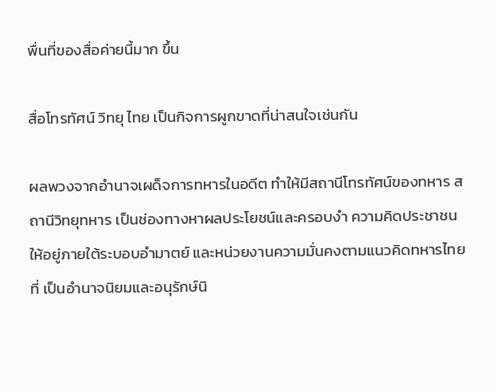พื่นที่ของสื่อค่ายนี้มาก ขึ้น

สื่อโทรทัศน์ วิทยุ ไทย เป็นกิจการผูกขาดที่น่าสนใจเช่นกัน

ผลพวงจากอำนาจเผด็จการทหารในอดีต ทำให้มีสถานีโทรทัศน์ของทหาร สถานีวิทยุทหาร เป็นช่องทางหาผลประโยชน์และครอบงำ ความคิดประชาชน ให้อยู่ภายใต้ระบอบอำมาตย์ และหน่วยงานความมั่นคงตามแนวคิดทหารไทยที่ เป็นอำนาจนิยมและอนุรักษ์นิ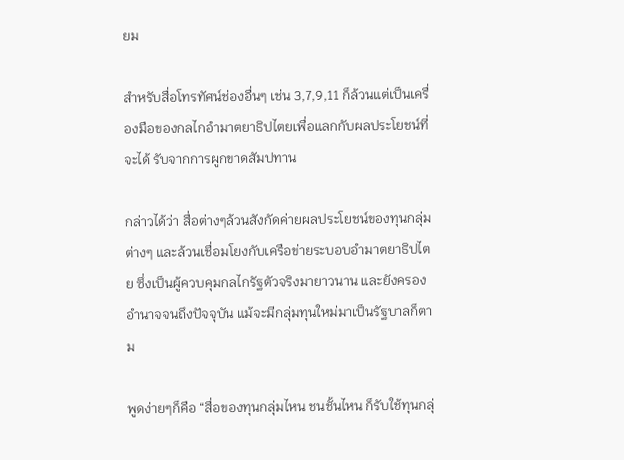ยม

สำหรับสื่อโทรทัศน์ช่องอื่นๆ เช่น 3,7,9,11 ก็ล้วนแต่เป็นเครื่องมือของกลไกอำมาตยาธิปไตยเพื่อแลกกับผลประโยชน์ที่จะได้ รับจากการผูกขาดสัมปทาน

กล่าวได้ว่า สื่อต่างๆล้วนสังกัดค่ายผลประโยชน์ของทุนกลุ่มต่างๆ และล้วนเชื่อมโยงกับเครือข่ายระบอบอำมาตยาธิปไตย ซึ่งเป็นผู้ควบคุมกลไกรัฐตัวจริงมายาวนาน และยังครองอำนาจจนถึงปัจจุบัน แม้จะมีกลุ่มทุนใหม่มาเป็นรัฐบาลก็ตาม

พูดง่ายๆก็คือ “สื่อของทุนกลุ่มไหน ชนชั้นไหน ก็รับใช้ทุนกลุ่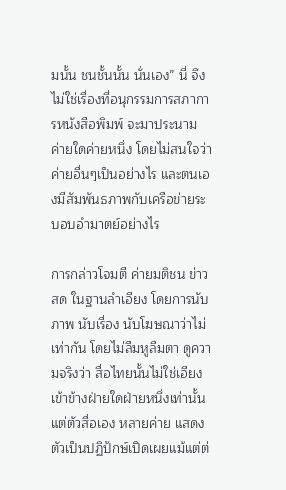มนั้น ชนชั้นนั้น นั่นเอง” นี่ จึงไม่ใช่เรื่องที่อนุกรรมการสภาการหนังสือพิมพ์ จะมาประนาม ค่ายใดค่ายหนึ่ง โดยไม่สนใจว่า ค่ายอื่นๆเป็นอย่างไร และตนเองมีสัมพันธภาพกับเครือข่ายระบอบอำมาตย์อย่างไร

การกล่าวโจมตี ค่ายมติชน ข่าวสด ในฐานลำเอียง โดยการนับภาพ นับเรื่อง นับโฆษณาว่าไม่เท่ากัน โดยไม่ลืมหูลืมตา ดูความจริงว่า สื่อไทยนั้นไม่ใช่เอียงเข้าข้างฝ่ายใดฝ่ายหนึ่งเท่านั้น แต่ตัวสื่อเอง หลายค่าย แสดงตัวเป็นปฏิปักษ์เปิดเผยแม้แต่ต่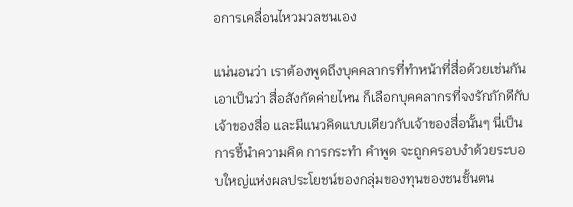อการเคลื่อนไหวมวลชนเอง

แน่นอนว่า เราต้องพูดถึงบุคคลากรที่ทำหน้าที่สื่อด้วยเช่นกัน เอาเป็นว่า สื่อสังกัดค่ายไหน ก็เลือกบุคคลากรที่จงรักภักดีกับเจ้าของสื่อ และมีแนวคิดแบบเดียวกับเจ้าของสื่อนั้นๆ นี่เป็นการชี้นำความคิด การกระทำ คำพูด จะถูกครอบงำด้วยระบอบใหญ่แห่งผลประโยชน์ของกลุ่มของทุนของชนชั้นตน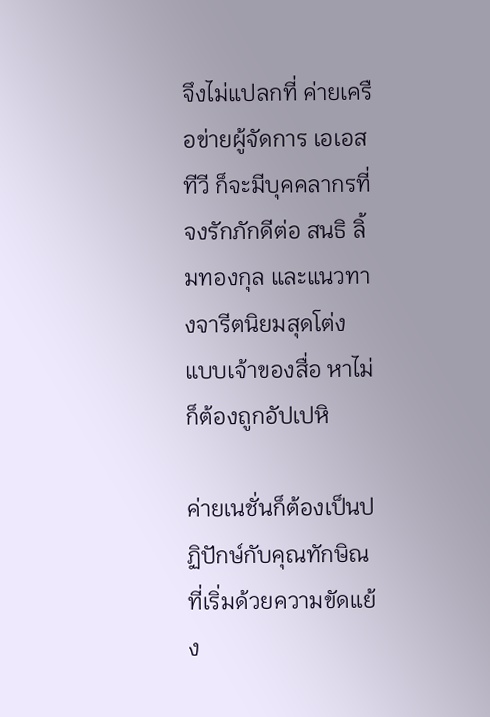จึงไม่แปลกที่ ค่ายเครือข่ายผู้จัดการ เอเอสทีวี ก็จะมีบุคคลากรที่จงรักภักดีต่อ สนธิ ลิ้มทองกุล และแนวทางจารีตนิยมสุดโต่ง แบบเจ้าของสื่อ หาไม่ก็ต้องถูกอัปเปหิ

ค่ายเนชั่นก็ต้องเป็นปฏิปักษ์กับคุณทักษิณ ที่เริ่มด้วยความขัดแย้ง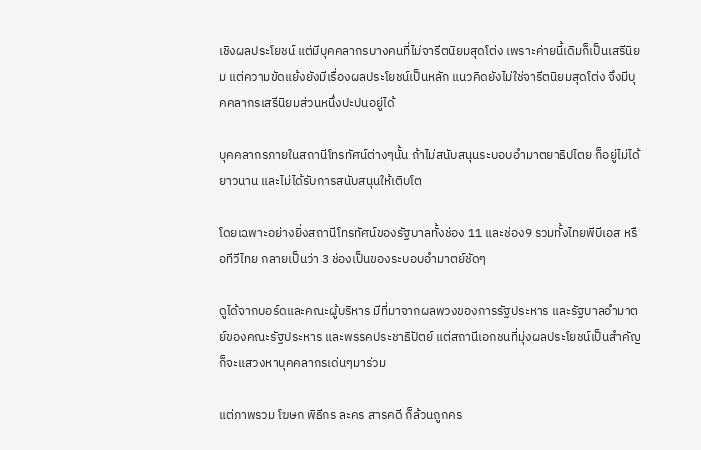เชิงผลประโยชน์ แต่มีบุคคลากรบางคนที่ไม่จารีตนิยมสุดโต่ง เพราะค่ายนี้เดิมก็เป็นเสรีนิยม แต่ความขัดแย้งยังมีเรื่องผลประโยชน์เป็นหลัก แนวคิดยังไม่ใช่จารีตนิยมสุดโต่ง จึงมีบุคคลากรเสรีนิยมส่วนหนึ่งปะปนอยู่ได้

บุคคลากรภายในสถานีโทรทัศน์ต่างๆนั้น ถ้าไม่สนับสนุนระบอบอำมาตยาธิปไตย ก็อยู่ไม่ได้ยาวนาน และไม่ได้รับการสนับสนุนให้เติบโต

โดยเฉพาะอย่างยิ่งสถานีโทรทัศน์ของรัฐบาลทั้งช่อง 11 และช่อง9 รวมทั้งไทยพีบีเอส หรือทีวีไทย กลายเป็นว่า 3 ช่องเป็นของระบอบอำมาตย์ชัดๆ

ดูได้จากบอร์ดและคณะผู้บริหาร มีที่มาจากผลพวงของการรัฐประหาร และรัฐบาลอำมาตย์ของคณะรัฐประหาร และพรรคประชาธิปัตย์ แต่สถานีเอกชนที่มุ่งผลประโยชน์เป็นสำคัญ ก็จะแสวงหาบุคคลากรเด่นๆมาร่วม

แต่ภาพรวม โฆษก พิธีกร ละคร สารคดี ก็ล้วนถูกคร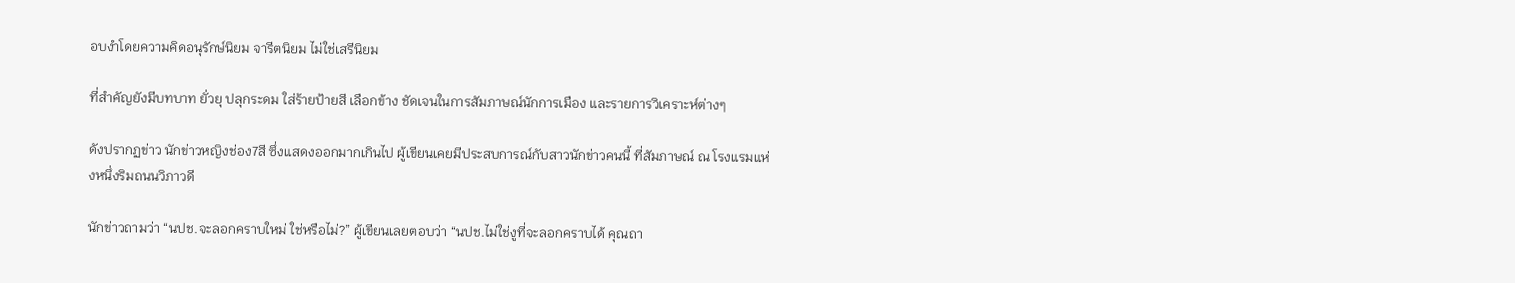อบงำโดยความคิดอนุรักษ์นิยม จารีตนิยม ไม่ใช่เสรีนิยม

ที่สำคัญยังมีบทบาท ยั่วยุ ปลุกระดม ใส่ร้ายป้ายสี เลือกข้าง ชัดเจนในการสัมภาษณ์นักการเมือง และรายการวิเคราะห์ต่างๆ

ดังปรากฏข่าว นักข่าวหญิงช่อง7สี ซึ่งแสดงออกมากเกินไป ผู้เขียนเคยมีประสบการณ์กับสาวนักข่าวคนนี้ ที่สัมภาษณ์ ณ โรงแรมแห่งหนึ่งริมถนนวิภาวดี

นักข่าวถามว่า “นปช.จะลอกคราบใหม่ ใช่หรือไม่?” ผู้เขียนเลยตอบว่า “นปช.ไม่ใช่งูที่จะลอกคราบได้ คุณถา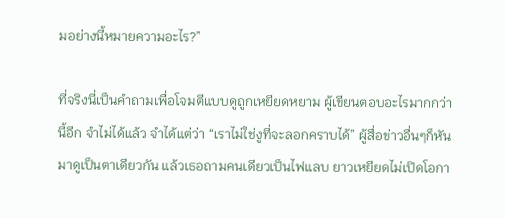มอย่างนี้หมายความอะไร?”

ที่จริงนี่เป็นคำถามเพื่อโจมตีแบบดูถูกเหยียดหยาม ผู้เขียนตอบอะไรมากกว่านี้อีก จำไม่ได้แล้ว จำได้แต่ว่า “เราไม่ใช่งูที่จะลอกคราบได้” ผู้สื่อข่าวอื่นๆก็หันมาดูเป็นตาเดียวกัน แล้วเธอถามคนเดียวเป็นไฟแลบ ยาวเหยียดไม่เปิดโอกา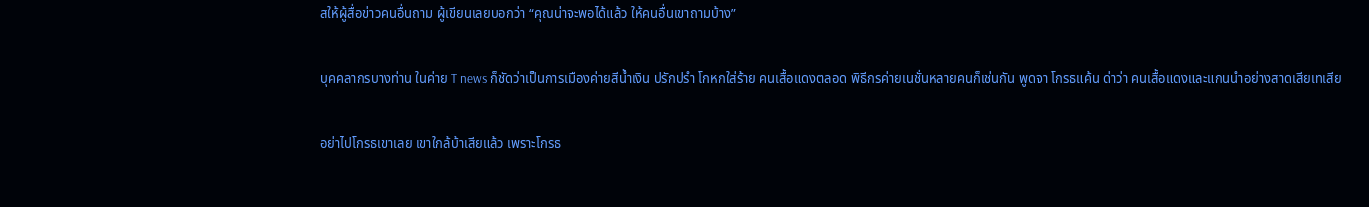สให้ผู้สื่อข่าวคนอื่นถาม ผู้เขียนเลยบอกว่า “คุณน่าจะพอได้แล้ว ให้คนอื่นเขาถามบ้าง”

บุคคลากรบางท่าน ในค่าย T news ก็ชัดว่าเป็นการเมืองค่ายสีน้ำเงิน ปรักปรำ โกหกใส่ร้าย คนเสื้อแดงตลอด พิธีกรค่ายเนชั่นหลายคนก็เช่นกัน พูดจา โกรธแค้น ด่าว่า คนเสื้อแดงและแกนนำอย่างสาดเสียเทเสีย

อย่าไปโกรธเขาเลย เขาใกล้บ้าเสียแล้ว เพราะโกรธ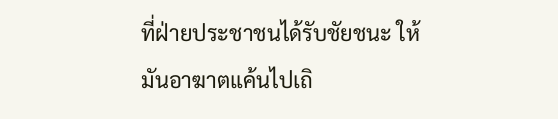ที่ฝ่ายประชาชนได้รับชัยชนะ ให้มันอาฆาตแค้นไปเถิ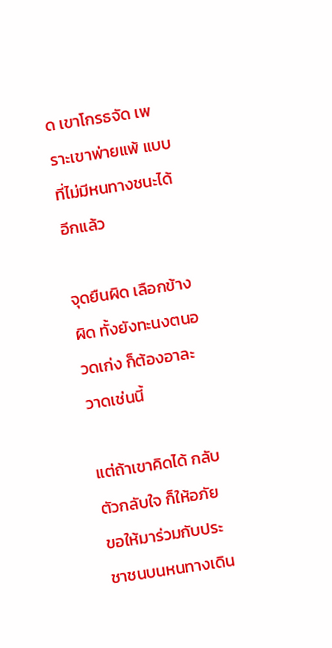ด เขาโกรธจัด เพราะเขาพ่ายแพ้ แบบที่ไม่มีหนทางชนะได้อีกแล้ว

จุดยืนผิด เลือกข้างผิด ทั้งยังทะนงตนอวดเก่ง ก็ต้องอาละวาดเช่นนี้

แต่ถ้าเขาคิดได้ กลับตัวกลับใจ ก็ให้อภัย ขอให้มาร่วมกับประชาชนบนหนทางเดิน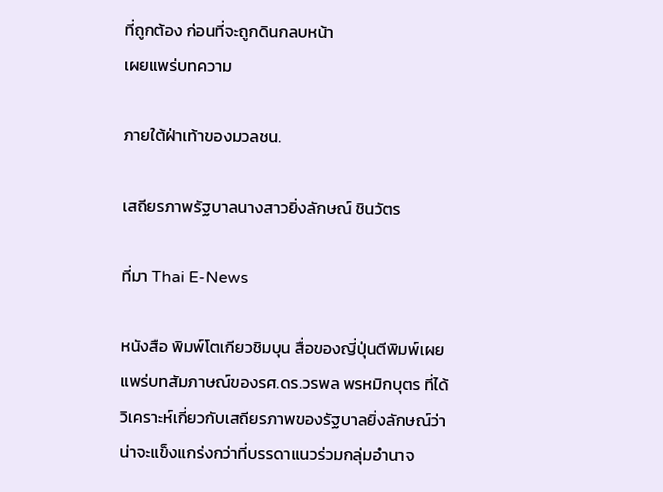ที่ถูกต้อง ก่อนที่จะถูกดินกลบหน้า
เผยแพร่บทความ

ภายใต้ฝ่าเท้าของมวลชน.

เสถียรภาพรัฐบาลนางสาวยิ่งลักษณ์ ชินวัตร

ที่มา Thai E-News

หนังสือ พิมพ์โตเกียวชิมบุน สื่อของญี่ปุ่นตีพิมพ์เผยแพร่บทสัมภาษณ์ของรศ.ดร.วรพล พรหมิกบุตร ที่ได้วิเคราะห์เกี่ยวกับเสถียรภาพของรัฐบาลยิ่งลักษณ์ว่า น่าจะแข็งแกร่งกว่าที่บรรดาแนวร่วมกลุ่มอำนาจ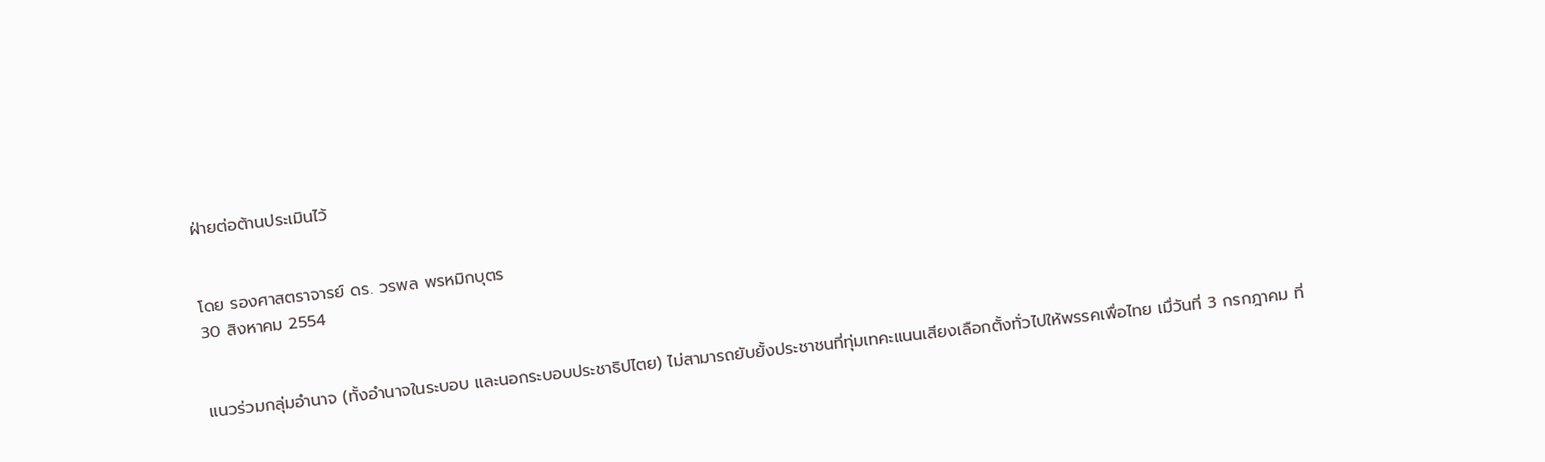ฝ่ายต่อต้านประเมินไว้


โดย รองศาสตราจารย์ ดร. วรพล พรหมิกบุตร
30 สิงหาคม 2554


แนวร่วมกลุ่มอำนาจ (ทั้งอำนาจในระบอบ และนอกระบอบประชาธิปไตย) ไม่สามารถยับยั้งประชาชนที่ทุ่มเทคะแนนเสียงเลือกตั้งทั่วไปให้พรรคเพื่อไทย เมื่วันที่ 3 กรกฎาคม ที่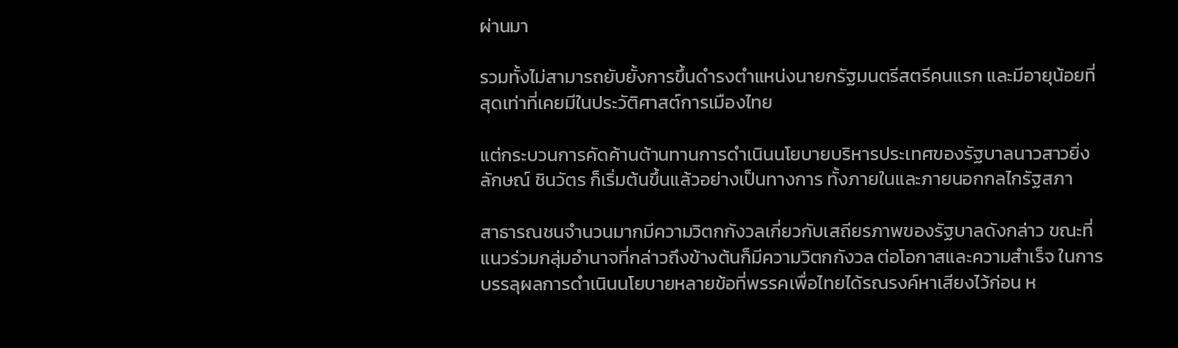ผ่านมา

รวมทั้งไม่สามารถยับยั้งการขึ้นดำรงตำแหน่งนายกรัฐมนตรีสตรีคนแรก และมีอายุน้อยที่สุดเท่าที่เคยมีในประวัติศาสต์การเมืองไทย

แต่กระบวนการคัดค้านต้านทานการดำเนินนโยบายบริหารประเทศของรัฐบาลนาวสาวยิ่ง ลักษณ์ ชินวัตร ก็เริ่มต้นขึ้นแล้วอย่างเป็นทางการ ทั้งภายในและภายนอกกลไกรัฐสภา

สาธารณชนจำนวนมากมีความวิตกกังวลเกี่ยวกับเสถียรภาพของรัฐบาลดังกล่าว ขณะที่แนวร่วมกลุ่มอำนาจที่กล่าวถึงข้างต้นก็มีความวิตกกังวล ต่อโอกาสและความสำเร็จ ในการบรรลุผลการดำเนินนโยบายหลายข้อที่พรรคเพื่อไทยได้รณรงค์หาเสียงไว้ก่อน ห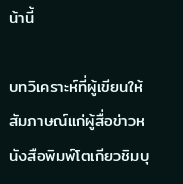น้านี้

บทวิเคราะห์ที่ผู้เขียนให้สัมภาษณ์แก่ผู้สื่อข่าวหนังสือพิมพ์โตเกียวชิมบุ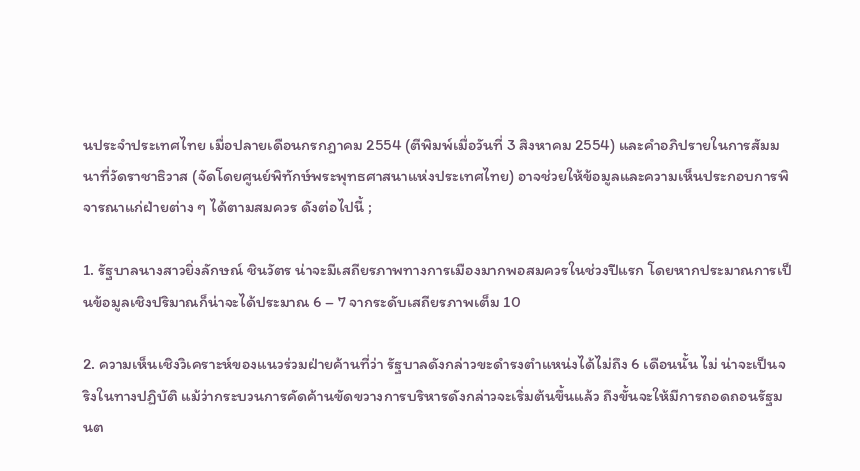นประจำประเทศไทย เมื่อปลายเดือนกรกฎาคม 2554 (ตีพิมพ์เมื่อวันที่ 3 สิงหาคม 2554) และคำอภิปรายในการสัมมนาที่วัดราชาธิวาส (จัดโดยศูนย์พิทักษ์พระพุทธศาสนาแห่งประเทศไทย) อาจช่วยให้ข้อมูลและความเห็นประกอบการพิจารณาแก่ฝ่ายต่าง ๆ ได้ตามสมควร ดังต่อไปนี้ ;

1. รัฐบาลนางสาวยิ่งลักษณ์ ชินวัตร น่าจะมีเสถียรภาพทางการเมืองมากพอสมควรในช่วงปีแรก โดยหากประมาณการเป็นข้อมูลเชิงปริมาณก็น่าจะได้ประมาณ 6 – 7 จากระดับเสถียรภาพเต็ม 10

2. ความเห็นเชิงวิเคราะห์ของแนวร่วมฝ่ายค้านที่ว่า รัฐบาลดังกล่าวขะดำรงตำแหน่งได้ไม่ถึง 6 เดือนนั้น ไม่ น่าจะเป็นจริงในทางปฏิบัติ แม้ว่ากระบวนการคัดค้านขัดขวางการบริหารดังกล่าวจะเริ่มต้นขึ้นแล้ว ถึงขั้นจะให้มีการถอดถอนรัฐมนต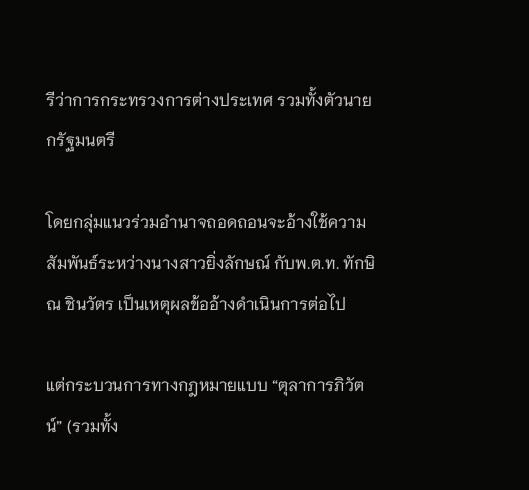รีว่าการกระทรวงการต่างประเทศ รวมทั้งตัวนายกรัฐมนตรี

โดยกลุ่มแนวร่วมอำนาจถอดถอนจะอ้างใช้ความสัมพันธ์ระหว่างนางสาวยิ่งลักษณ์ กับพ.ต.ท. ทักษิณ ชินวัตร เป็นเหตุผลข้ออ้างดำเนินการต่อไป

แต่กระบวนการทางกฎหมายแบบ “ตุลาการภิวัตน์” (รวมทั้ง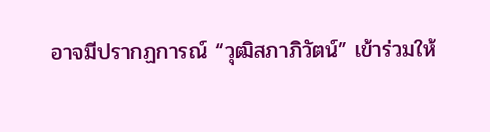อาจมีปรากฏการณ์ “วุฒิสภาภิวัตน์” เข้าร่วมให้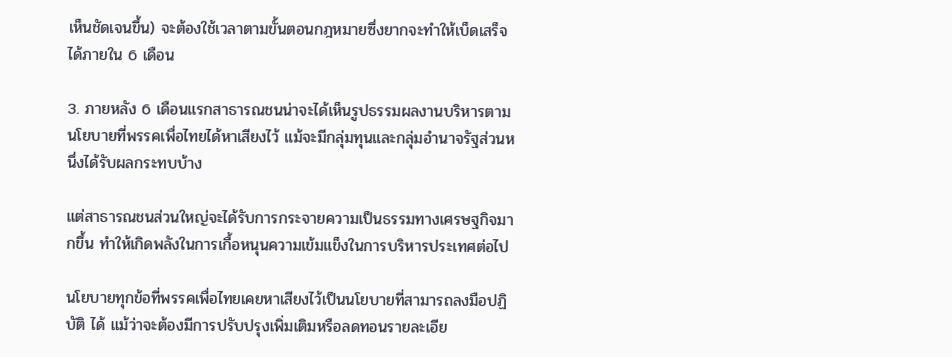เห็นชัดเจนขึ้น) จะต้องใช้เวลาตามขั้นตอนกฎหมายซึ่งยากจะทำให้เบ็ดเสร็จได้ภายใน 6 เดือน

3. ภายหลัง 6 เดือนแรกสาธารณชนน่าจะได้เห็นรูปธรรมผลงานบริหารตามนโยบายที่พรรคเพื่อไทยได้หาเสียงไว้ แม้จะมีกลุ่มทุนและกลุ่มอำนาจรัฐส่วนหนึ่งได้รับผลกระทบบ้าง

แต่สาธารณชนส่วนใหญ่จะได้รับการกระจายความเป็นธรรมทางเศรษฐกิจมากขึ้น ทำให้เกิดพลังในการเกื้อหนุนความเข้มแข็งในการบริหารประเทศต่อไป

นโยบายทุกข้อที่พรรคเพื่อไทยเคยหาเสียงไว้เป็นนโยบายที่สามารถลงมือปฏิบัติ ได้ แม้ว่าจะต้องมีการปรับปรุงเพิ่มเติมหรือลดทอนรายละเอีย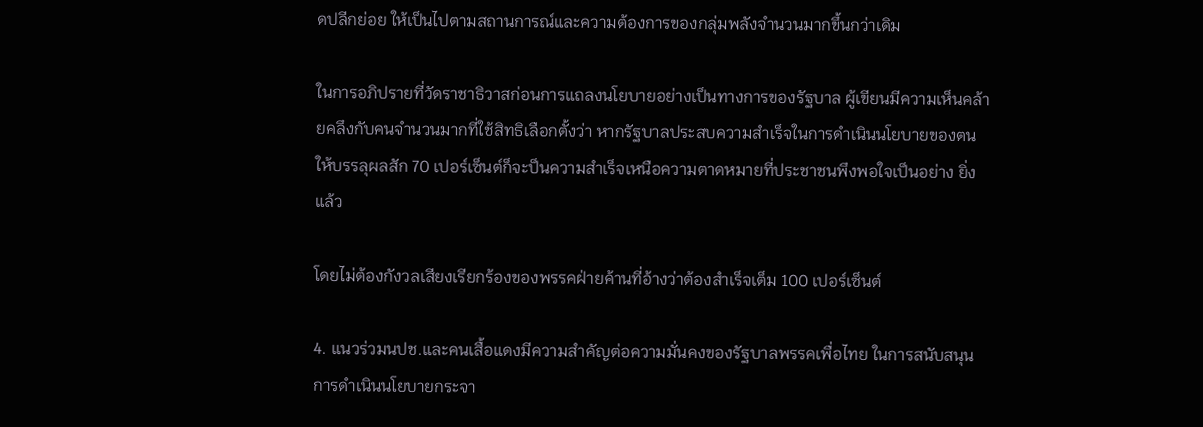ดปลีกย่อย ให้เป็นไปตามสถานการณ์และความต้องการของกลุ่มพลังจำนวนมากขึ้นกว่าเดิม

ในการอภิปรายที่วัดราชาธิวาสก่อนการแถลงนโยบายอย่างเป็นทางการของรัฐบาล ผู้เขียนมีความเห็นคล้ายคลึงกับคนจำนวนมากที่ใช้สิทธิเลือกตั้งว่า หากรัฐบาลประสบความสำเร็จในการดำเนินนโยบายของตนให้บรรลุผลสัก 70 เปอร์เซ็นต์ก็จะป็นความสำเร็จเหนือความตาดหมายที่ประชาชนพึงพอใจเป็นอย่าง ยิ่งแล้ว

โดยไม่ต้องกังวลเสียงเรียกร้องของพรรคฝ่ายค้านที่อ้างว่าต้องสำเร็จเต็ม 100 เปอร์เซ็นต์

4. แนวร่วมนปช.และคนเสื้อแดงมีความสำคัญต่อความมั่นคงของรัฐบาลพรรคเพื่อไทย ในการสนับสนุนการดำเนินนโยบายกระจา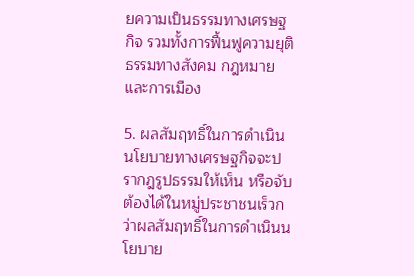ยความเป็นธรรมทางเศรษฐกิจ รวมทั้งการฟื้นฟูความยุติธรรมทางสังคม กฎหมาย และการเมือง

5. ผลสัมฤทธิ์ในการดำเนินนโยบายทางเศรษฐกิจจะปรากฎรูปธรรมให้เห็น หรือจับต้องได้ในหมู่ประชาชนเร็วกว่าผลสัมฤทธิ์ในการดำเนินนโยบาย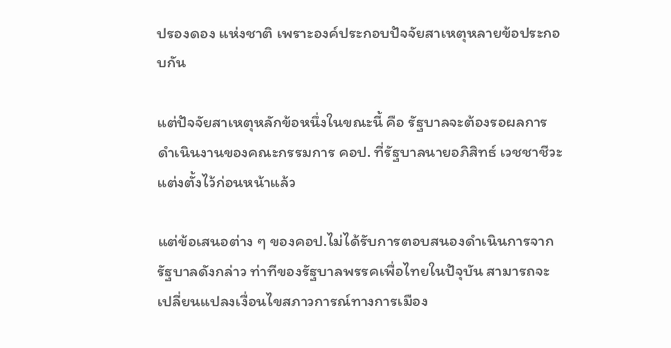ปรองดอง แห่งชาติ เพราะองค์ประกอบปัจจัยสาเหตุหลายข้อประกอบกัน

แต่ปัจจัยสาเหตุหลักข้อหนึ่งในขณะนี้ คือ รัฐบาลจะต้องรอผลการดำเนินงานของคณะกรรมการ คอป. ที่รัฐบาลนายอภิสิทธ์ เวชชาชีวะ แต่งตั้งไว้ก่อนหน้าแล้ว

แต่ข้อเสนอต่าง ๆ ของคอป.ไม่ได้รับการตอบสนองดำเนินการจากรัฐบาลดังกล่าว ท่าทีของรัฐบาลพรรคเพื่อไทยในปัจุบัน สามารถจะเปลี่ยนแปลงเงื่อนไขสภาวการณ์ทางการเมือง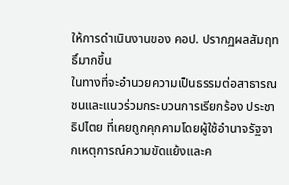ให้การดำเนินงานของ คอป. ปรากฏผลสัมฤทธิ์มากขึ้น
ในทางที่จะอำนวยความเป็นธรรมต่อสาธารณชนและแนวร่วมกระบวนการเรียกร้อง ประชาธิปไตย ที่เคยถูกคุกคามโดยผู้ใช้อำนาจรัฐจากเหตุการณ์ความขัดแย้งและค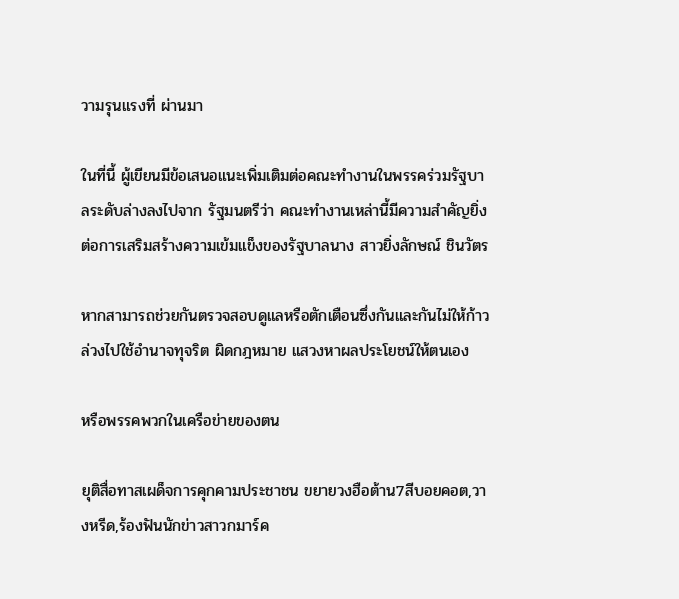วามรุนแรงที่ ผ่านมา

ในที่นี้ ผู้เขียนมีข้อเสนอแนะเพิ่มเติมต่อคณะทำงานในพรรคร่วมรัฐบาลระดับล่างลงไปจาก รัฐมนตรีว่า คณะทำงานเหล่านี้มีความสำคัญยิ่งต่อการเสริมสร้างความเข้มแข็งของรัฐบาลนาง สาวยิ่งลักษณ์ ชินวัตร

หากสามารถช่วยกันตรวจสอบดูแลหรือตักเตือนซึ่งกันและกันไม่ให้ก้าวล่วงไปใช้อำนาจทุจริต ผิดกฎหมาย แสวงหาผลประโยชน์ให้ตนเอง

หรือพรรคพวกในเครือข่ายของตน

ยุติสื่อทาสเผด็จการคุกคามประชาชน ขยายวงฮือต้าน7สีบอยคอต,วางหรีด,ร้องฟันนักข่าวสาวกมาร์ค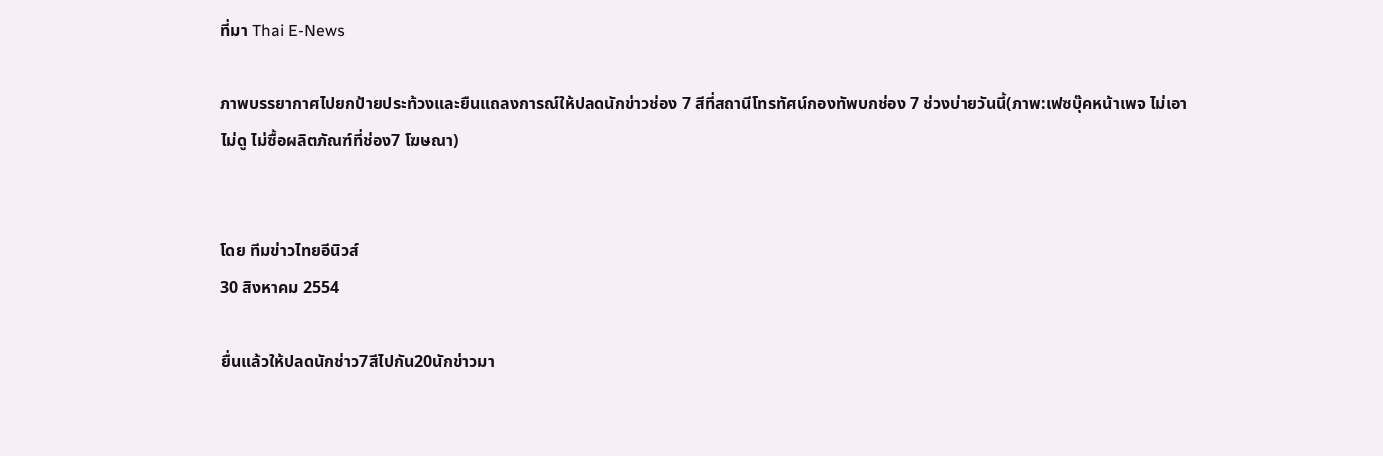ที่มา Thai E-News

ภาพบรรยากาศไปยกป้ายประท้วงและยืนแถลงการณ์ให้ปลดนักข่าวช่อง 7 สีที่สถานีโทรทัศน์กองทัพบกช่อง 7 ช่วงบ่ายวันนี้(ภาพ:เฟซบุ๊คหน้าเพจ ไม่เอา ไม่ดู ไม่ซื้อผลิตภัณฑ์ที่ช่อง7 โฆษณา)


โดย ทีมข่าวไทยอีนิวส์
30 สิงหาคม 2554

ยื่นแล้วให้ปลดนักช่าว7สีไปกัน20นักข่าวมา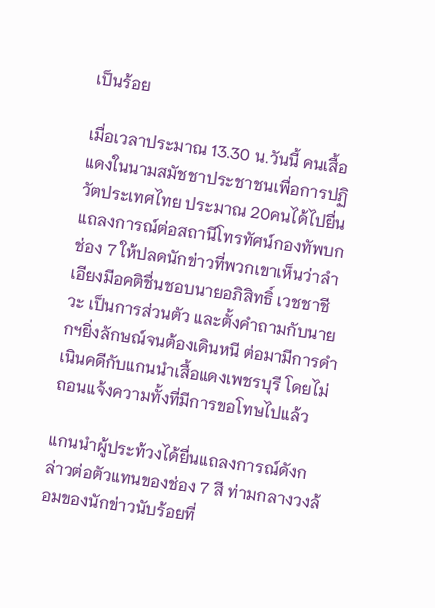เป็นร้อย

เมื่อเวลาประมาณ 13.30 น.วันนี้ คนเสื้อแดงในนามสมัชชาประชาชนเพื่อการปฏิวัตประเทศไทย ประมาณ 20คนได้ไปยื่นแถลงการณ์ต่อสถานีโทรทัศน์กองทัพบกช่อง 7 ให้ปลดนักข่าวที่พวกเขาเห็นว่าลำเอียงมีอคติชื่นชอบนายอภิสิทธิ์ เวชชาชีวะ เป็นการส่วนตัว และตั้งคำถามกับนายกฯยิ่งลักษณ์จนต้องเดินหนี ต่อมามีการดำเนินคดีกับแกนนำเสื้อแดงเพชรบุรี โดยไม่ถอนแจ้งความทั้งที่มีการขอโทษไปแล้ว

แกนนำผู้ประท้วงได้ยื่นแถลงการณ์ดังกล่าวต่อตัวแทนของช่อง 7 สี ท่ามกลางวงล้อมของนักข่าวนับร้อยที่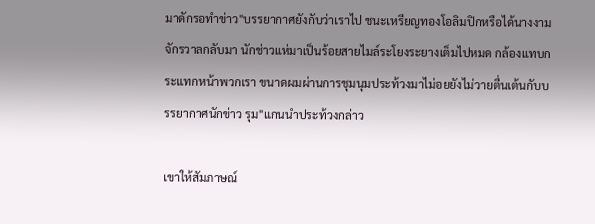มาดักรอทำข่าว"บรรยากาศยังกับว่าเราไป ชนะเหรียญทองโอลิมปิกหรือได้นางงามจักรวาลกลับมา นักช่าวแห่มาเป็นร้อยสายไมล์ระโยงระยางเต็มไปหมด กล้องแทบกระแทกหน้าพวกเรา ขนาดผมผ่านการชุมนุมประท้วงมาไม่อยยังไม่วายตื่นเต้นกับบรรยากาศนักข่าว รุม"แกนนำประท้วงกล่าว

เขาให้สัมภาษณ์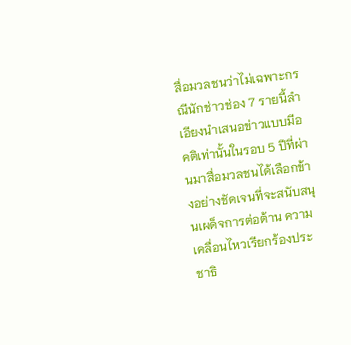สื่อมวลชนว่าไม่เฉพาะกรณีนักช่าวช่อง 7 รายนี้ลำเอียงนำเสนอข่าวแบบมีอคติเท่านั้นในรอบ 5 ปีที่ผ่านมาสื่อมวลชนได้เลือกข้างอย่างชัดเจนที่จะสนับสนุนเผด็จการต่อต้าน ความเคลื่อนไหวเรียกร้องประชาธิ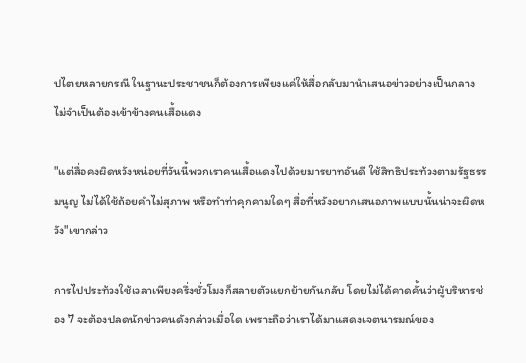ปไตยหลายกรณี ในฐานะประชาชนก็ต้องการเพียงแค่ให้สื่อกลับมานำเสนอข่าวอย่างเป็นกลาง ไม่จำเป็นต้องเข้าข้างคนเสื้อแดง

"แต่สื่อคงผิดหวังหน่อยที่วันนี้พวกเราคนเสื้อแดงไปด้วยมารยาทอันดี ใช้สิทธิประท้วงตามรัฐธรรมนูญ ไม่ได้ใช้ถ้อยคำไม่สุภาพ หรือทำท่าคุกคามใดๆ สื่อที่หวังอยากเสนอภาพแบบนั้นน่าจะผิดหวัง"เขากล่าว

การไปประท้วงใช้เวลาเพียงครึ่งชั่วโมงก็สลายตัวแยกย้ายกันกลับ โดยไม่ได้คาดคั้นว่าผู้บริหารช่อง 7 จะต้องปลดนักข่าวคนดังกล่าวเมื่อใด เพราะถือว่าเราได้มาแสดงเจตนารมณ์ของ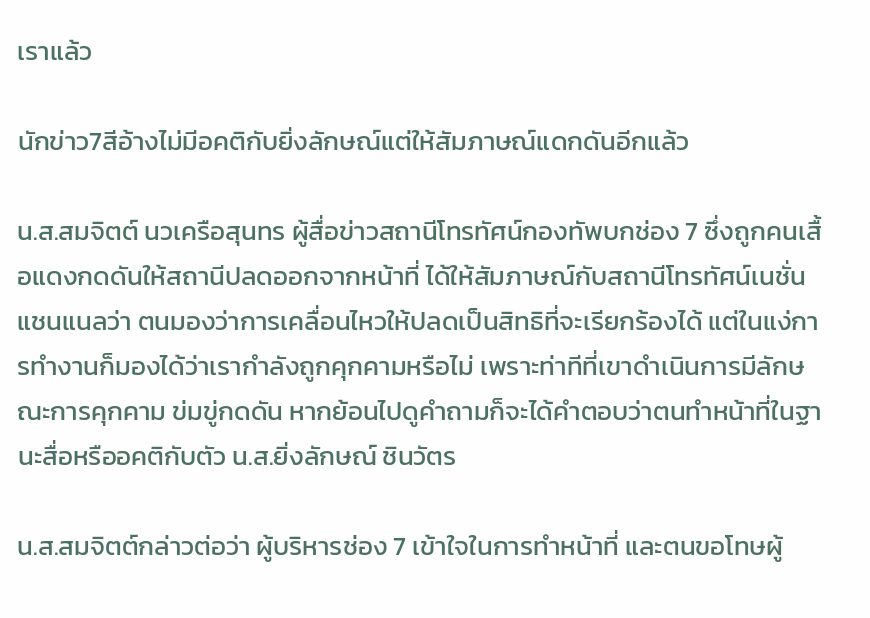เราแล้ว

นักข่าว7สีอ้างไม่มีอคติกับยิ่งลักษณ์แต่ให้สัมภาษณ์แดกดันอีกแล้ว

น.ส.สมจิตต์ นวเครือสุนทร ผู้สื่อข่าวสถานีโทรทัศน์กองทัพบกช่อง 7 ซึ่งถูกคนเสื้อแดงกดดันให้สถานีปลดออกจากหน้าที่ ได้ให้สัมภาษณ์กับสถานีโทรทัศน์เนชั่นแชนแนลว่า ตนมองว่าการเคลื่อนไหวให้ปลดเป็นสิทธิที่จะเรียกร้องได้ แต่ในแง่การทำงานก็มองได้ว่าเรากำลังถูกคุกคามหรือไม่ เพราะท่าทีที่เขาดำเนินการมีลักษณะการคุกคาม ข่มขู่กดดัน หากย้อนไปดูคำถามก็จะได้คำตอบว่าตนทำหน้าที่ในฐานะสื่อหรืออคติกับตัว น.ส.ยิ่งลักษณ์ ชินวัตร

น.ส.สมจิตต์กล่าวต่อว่า ผู้บริหารช่อง 7 เข้าใจในการทำหน้าที่ และตนขอโทษผู้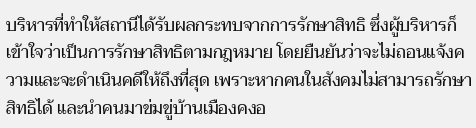บริหารที่ทำให้สถานีได้รับผลกระทบจากการรักษาสิทธิ ซึ่งผู้บริหารก็เข้าใจว่าเป็นการรักษาสิทธิตามกฎหมาย โดยยืนยันว่าจะไม่ถอนแจ้งความและจะดำเนินคดีให้ถึงที่สุด เพราะหากคนในสังคมไม่สามารถรักษาสิทธิได้ และนำคนมาข่มขู่บ้านเมืองคงอ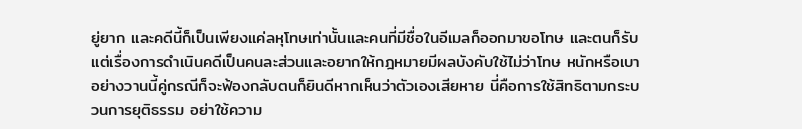ยู่ยาก และคดีนี้ก็เป็นเพียงแค่ลหุโทษเท่านั้นและคนที่มีชื่อในอีเมลก็ออกมาขอโทษ และตนก็รับ แต่เรื่องการดำเนินคดีเป็นคนละส่วนและอยากให้กฎหมายมีผลบังคับใช้ไม่ว่าโทษ หนักหรือเบา อย่างวานนี้คู่กรณีก็จะฟ้องกลับตนก็ยินดีหากเห็นว่าตัวเองเสียหาย นี่คือการใช้สิทธิตามกระบวนการยุติธรรม อย่าใช้ความ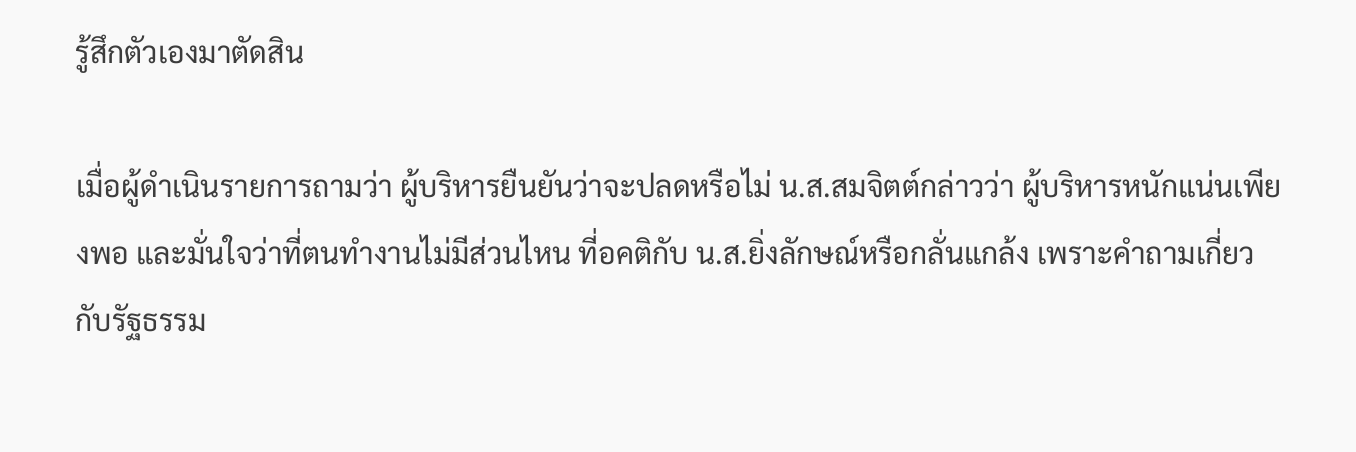รู้สึกตัวเองมาตัดสิน

เมื่อผู้ดำเนินรายการถามว่า ผู้บริหารยืนยันว่าจะปลดหรือไม่ น.ส.สมจิตต์กล่าวว่า ผู้บริหารหนักแน่นเพียงพอ และมั่นใจว่าที่ตนทำงานไม่มีส่วนไหน ที่อคติกับ น.ส.ยิ่งลักษณ์หรือกลั่นแกล้ง เพราะคำถามเกี่ยวกับรัฐธรรม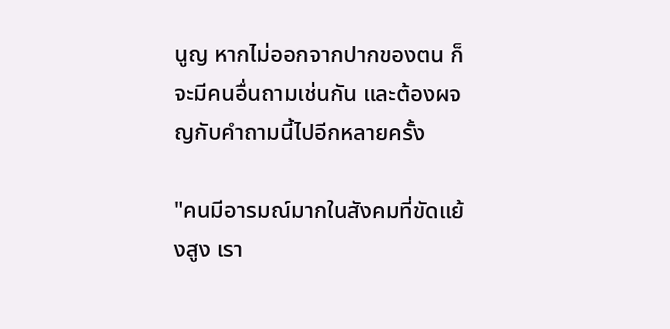นูญ หากไม่ออกจากปากของตน ก็จะมีคนอื่นถามเช่นกัน และต้องผจญกับคำถามนี้ไปอีกหลายครั้ง

"คนมีอารมณ์มากในสังคมที่ขัดแย้งสูง เรา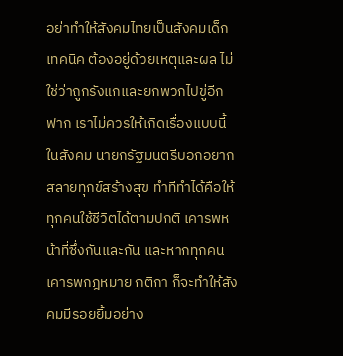อย่าทำให้สังคมไทยเป็นสังคมเด็กเทคนิค ต้องอยู่ด้วยเหตุและผล ไม่ใช่ว่าถูกรังแกและยกพวกไปขู่อีกฟาก เราไม่ควรให้เกิดเรื่องแบบนี้ในสังคม นายกรัฐมนตรีบอกอยากสลายทุกข์สร้างสุข ทำทีทำได้คือให้ทุกคนใช้ชีวิตได้ตามปกติ เคารพหน้าที่ซึ่งกันและกัน และหากทุกคนเคารพกฎหมาย กติกา ก็จะทำให้สังคมมีรอยยิ้มอย่าง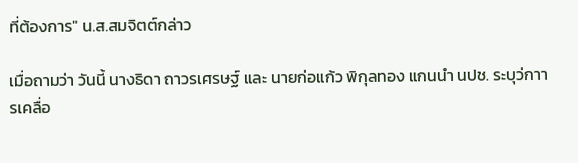ที่ต้องการ" น.ส.สมจิตต์กล่าว

เมื่อถามว่า วันนี้ นางธิดา ถาวรเศรษฐ์ และ นายก่อแก้ว พิกุลทอง แกนนำ นปช. ระบุว่กาารเคลื่อ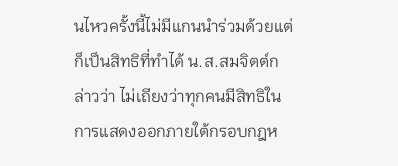นไหวครั้งนี้ไม่มีแกนนำร่วมด้วยแต่ก็เป็นสิทธิที่ทำได้ น.ส.สมจิตต์กล่าวว่า ไม่เถียงว่าทุกคนมีสิทธิในการแสดงออกภายใต้กรอบกฎห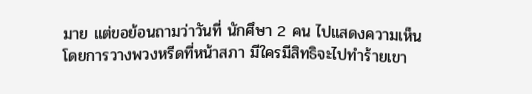มาย แต่ขอย้อนถามว่าวันที่ นักศึษา 2 คน ไปแสดงความเห็นโดยการวางพวงหรีดที่หน้าสภา มีใครมีสิทธิจะไปทำร้ายเขา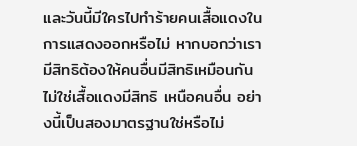และวันนี้มีใครไปทำร้ายคนเสื้อแดงในการแสดงออกหรือไม่ หากบอกว่าเรามีสิทธิต้องให้คนอื่นมีสิทธิเหมือนกันไม่ใช่เสื้อแดงมีสิทธิ เหนือคนอื่น อย่างนี้เป็นสองมาตรฐานใช่หรือไม่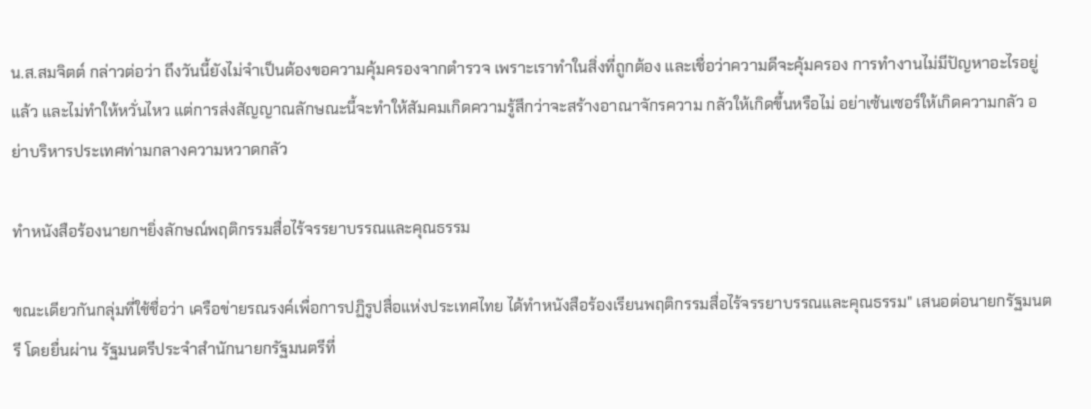น.ส.สมจิตต์ กล่าวต่อว่า ถึงวันนี้ยังไม่จำเป็นต้องขอความคุ้มครองจากตำรวจ เพราะเราทำในสิ่งที่ถูกต้อง และเชื่อว่าความดีจะคุ้มครอง การทำงานไม่มีปัญหาอะไรอยู่แล้ว และไม่ทำให้หวั่นไหว แต่การส่งสัญญาณลักษณะนี้จะทำให้สัมคมเกิดความรู้สึกว่าจะสร้างอาณาจักรความ กลัวให้เกิดขึ้นหรือไม่ อย่าเซ้นเซอร์ให้เกิดความกลัว อย่าบริหารประเทศท่ามกลางความหวาดกลัว

ทำหนังสือร้องนายกฯยิ่งลักษณ์พฤติกรรมสื่อไร้จรรยาบรรณและคุณธรรม

ขณะเดียวกันกลุ่มที่ใช้ชื่อว่า เครือข่ายรณรงค์เพื่อการปฏิรูปสื่อแห่งประเทศไทย ได้ทำหนังสือร้องเรียนพฤติกรรมสื่อไร้จรรยาบรรณและคุณธรรม" เสนอต่อนายกรัฐมนตรี โดยยื่นผ่าน รัฐมนตรีประจำสำนักนายกรัฐมนตรีที่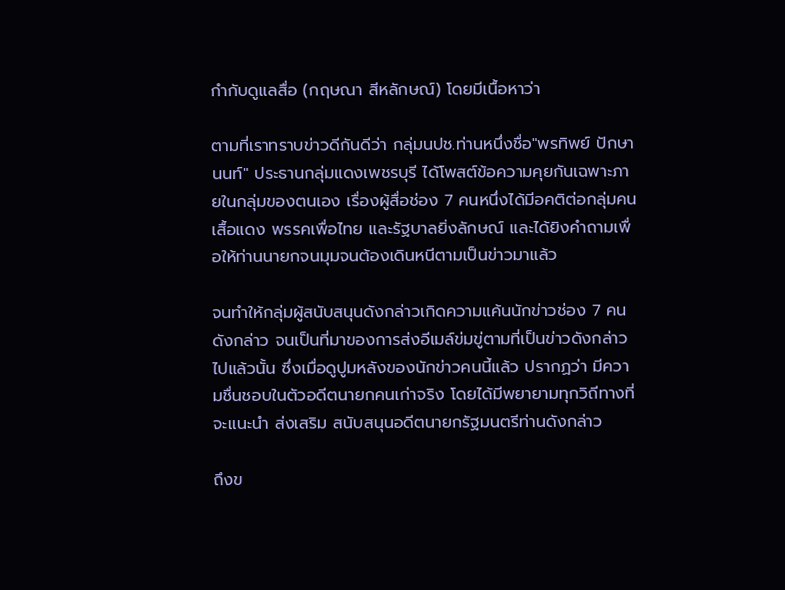กำกับดูแลสื่อ (กฤษณา สีหลักษณ์) โดยมีเนื้อหาว่า

ตามที่เราทราบข่าวดีกันดีว่า กลุ่มนปช.ท่านหนึ่งชื่อ"พรทิพย์ ปักษานนท์" ประธานกลุ่มแดงเพชรบุรี ได้โพสต์ข้อความคุยกันเฉพาะภายในกลุ่มของตนเอง เรื่องผู้สื่อช่อง 7 คนหนึ่งได้มีอคติต่อกลุ่มคนเสื้อแดง พรรคเพื่อไทย และรัฐบาลยิ่งลักษณ์ และได้ยิงคำถามเพื่อให้ท่านนายกจนมุมจนต้องเดินหนีตามเป็นข่าวมาแล้ว

จนทำให้กลุ่มผู้สนับสนุนดังกล่าวเกิดความแค้นนักข่าวช่อง 7 คนดังกล่าว จนเป็นที่มาของการส่งอีเมล์ข่มขู่ตามที่เป็นข่าวดังกล่าวไปแล้วนั้น ซึ่งเมื่อดูปูมหลังของนักข่าวคนนี้แล้ว ปรากฏว่า มีความชื่นชอบในตัวอดีตนายกคนเก่าจริง โดยได้มีพยายามทุกวิถีทางที่จะแนะนำ ส่งเสริม สนับสนุนอดีตนายกรัฐมนตรีท่านดังกล่าว

ถึงข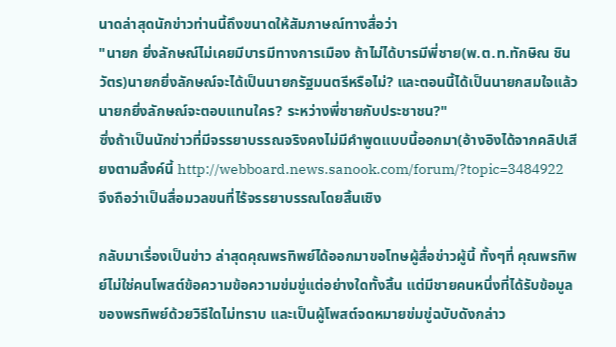นาดล่าสุดนักข่าวท่านนี้ถึงขนาดให้สัมภาษณ์ทางสื่อว่า
"นายก ยิ่งลักษณ์ไม่เคยมีบารมีทางการเมือง ถ้าไม่ได้บารมีพี่ชาย(พ.ต.ท.ทักษิณ ชินวัตร)นายกยิ่งลักษณ์จะได้เป็นนายกรัฐมนตรีหรือไม่? และตอนนี้ได้เป็นนายกสมใจแล้ว นายกยิ่งลักษณ์จะตอบแทนใคร? ระหว่างพี่ชายกับประชาชน?"
ซึ่งถ้าเป็นนักข่าวที่มีจรรยาบรรณจริงคงไม่มีคำพูดแบบนี้ออกมา(อ้างอิงได้จากคลิปเสียงตามลิ้งค์นี้ http://webboard.news.sanook.com/forum/?topic=3484922
จึงถือว่าเป็นสื่อมวลขนที่ไร้จรรยาบรรณโดยสิ้นเชิง

กลับมาเรื่องเป็นข่าว ล่าสุดคุณพรทิพย์ได้ออกมาขอโทษผู้สื่อข่าวผู้นี้ ทั้งๆที่ คุณพรทิพย์ไม่ใช่คนโพสต์ข้อความข้อความข่มขู่แต่อย่างใดทั้งสิ้น แต่มีชายคนหนึ่งที่ได้รับข้อมูลของพรทิพย์ด้วยวิธีใดไม่ทราบ และเป็นผู้โพสต์จดหมายข่มขู่ฉบับดังกล่าว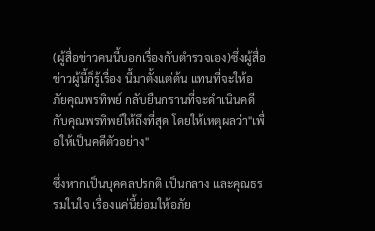(ผู้สื่อข่าวคนนี้บอกเรื่องกับตำรวจเอง)ซึ่งผู้สื่อข่าวผู้นี้ก็รู้เรื่อง นี้มาตั้งแต่ต้น แทนที่จะให้อภัยคุณพรทิพย์ กลับยืนกรานที่จะดำเนินคดีกับคุณพรทิพย์ให้ถึงที่สุด โดยให้เหตุผลว่า"เพื่อให้เป็นคดีตัวอย่าง"

ซึ่งหากเป็นบุคคลปรกติ เป็นกลาง และคุณธรรมในใจ เรื่องแค่นี้ย่อมให้อภัย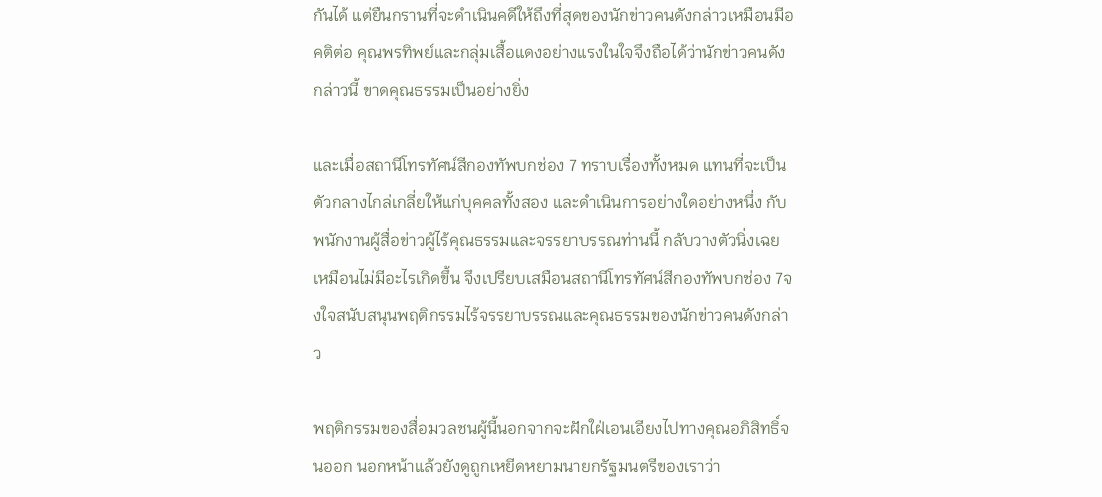กันได้ แต่ยืนกรานที่จะดำเนินคดีให้ถึงที่สุดของนักข่าวคนดังกล่าวเหมือนมีอคติต่อ คุณพรทิพย์และกลุ่มเสื้อแดงอย่างแรงในใจจึงถือได้ว่านักข่าวคนดังกล่าวนี้ ขาดคุณธรรมเป็นอย่างยิ่ง

และเมื่อสถานีโทรทัศน์สีกองทัพบกช่อง 7 ทราบเรื่องทั้งหมด แทนที่จะเป็นตัวกลางไกล่เกลี่ยให้แก่บุคคลทั้งสอง และดำเนินการอย่างใดอย่างหนึ่ง กับพนักงานผู้สื่อข่าวผู้ไร้คุณธรรมและจรรยาบรรณท่านนี้ กลับวางตัวนิ่งเฉยเหมือนไม่มีอะไรเกิดขึ้น จึงเปรียบเสมือนสถานีโทรทัศน์สีกองทัพบกช่อง 7จงใจสนับสนุนพฤติกรรมไร้จรรยาบรรณและคุณธรรมของนักข่าวคนดังกล่าว

พฤติกรรมของสื่อมวลชนผู้นี้นอกจากจะฝักใฝ่เอนเอียงไปทางคุณอภิสิทธิ์จนออก นอกหน้าแล้วยังดูถูกเหยีดหยามนายกรัฐมนตรีของเราว่า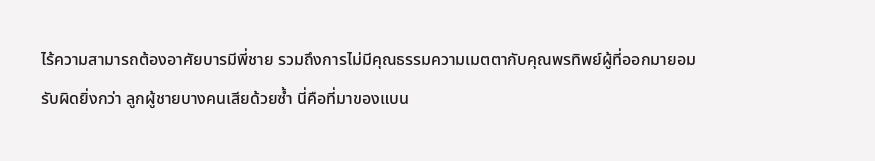ไร้ความสามารถต้องอาศัยบารมีพี่ชาย รวมถึงการไม่มีคุณธรรมความเมตตากับคุณพรทิพย์ผู้ที่ออกมายอมรับผิดยิ่งกว่า ลูกผู้ชายบางคนเสียด้วยซ้ำ นี่คือที่มาของแบน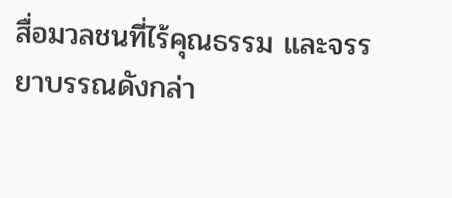สื่อมวลชนที่ไร้คุณธรรม และจรรยาบรรณดังกล่า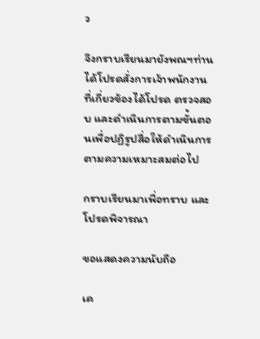ว

จึงกราบเรียนมายังพณฯท่านได้โปรดสั่งการเจ้าพนักงานที่เกี่ยวข้องได้โปรด ตรวจสอบ และดำเนินการตามขั้นตอนเพื่อปฏิรูปสื่อให้ดำเนินการ ตามความเหมาะสมต่อไป

กราบเรียนมาเพื่อทราบ และโปรดพิจารณา

ขอแสดงความนับถือ

เค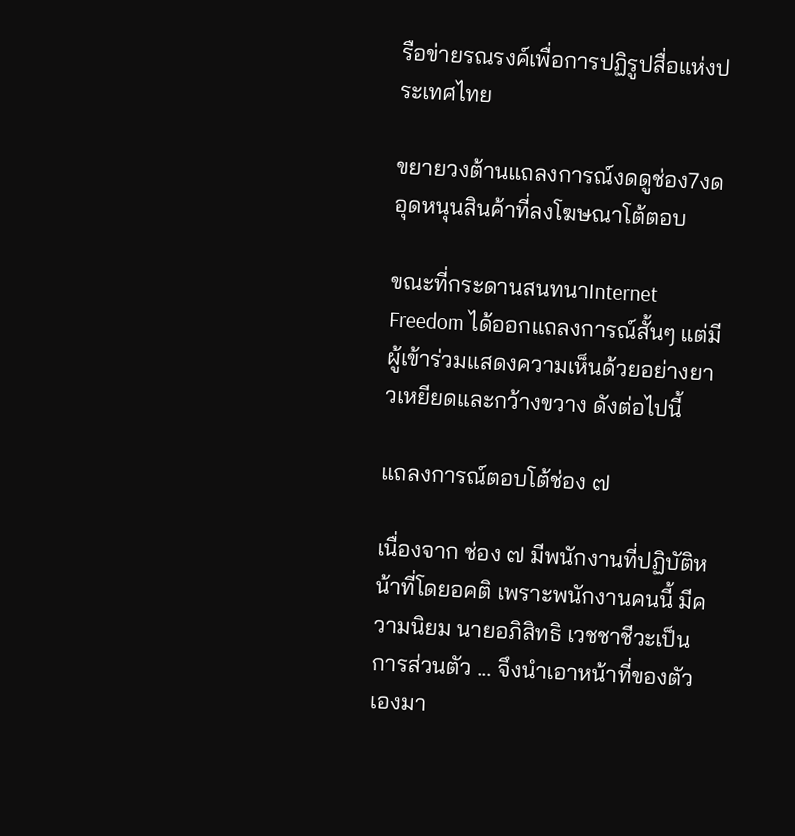รือข่ายรณรงค์เพื่อการปฏิรูปสื่อแห่งประเทศไทย

ขยายวงต้านแถลงการณ์งดดูช่อง7งดอุดหนุนสินค้าที่ลงโฆษณาโต้ตอบ

ขณะที่กระดานสนทนาInternet Freedom ได้ออกแถลงการณ์สั้นๆ แต่มีผู้เข้าร่วมแสดงความเห็นด้วยอย่างยาวเหยียดและกว้างขวาง ดังต่อไปนี้

แถลงการณ์ตอบโต้ช่อง ๗

เนื่องจาก ช่อง ๗ มีพนักงานที่ปฏิบัติหน้าที่โดยอคติ เพราะพนักงานคนนี้ มีความนิยม นายอภิสิทธิ เวชชาชีวะเป็นการส่วนตัว ... จึงนำเอาหน้าที่ของตัวเองมา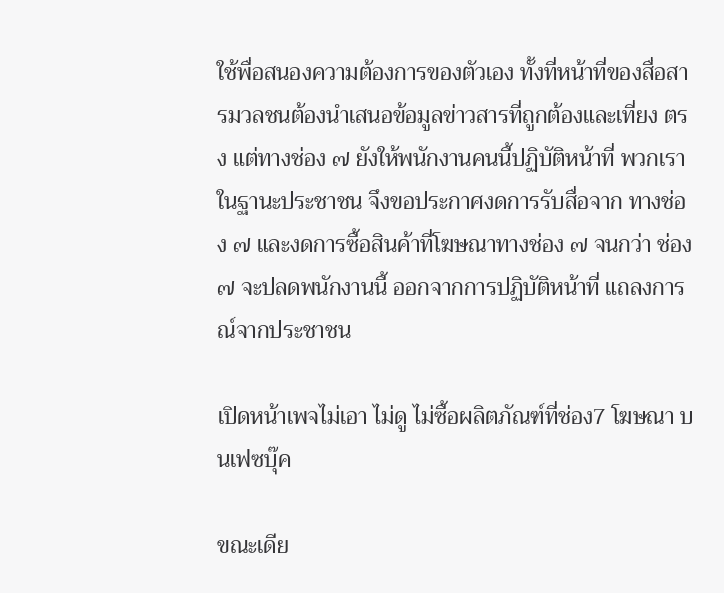ใช้พื่อสนองความต้องการของตัวเอง ทั้งที่หน้าที่ของสื่อสารมวลชนต้องนำเสนอข้อมูลข่าวสารที่ถูกต้องและเที่ยง ตรง แต่ทางช่อง ๗ ยังให้พนักงานคนนี้ปฏิบัติหน้าที่ พวกเราในฐานะประชาชน จึงขอประกาศงดการรับสื่อจาก ทางช่อง ๗ และงดการซื้อสินค้าที่โฆษณาทางช่อง ๗ จนกว่า ช่อง ๗ จะปลดพนักงานนี้ ออกจากการปฏิบัติหน้าที่ แถลงการณ์จากประชาชน

เปิดหน้าเพจไม่เอา ไม่ดู ไม่ซื้อผลิตภัณฑ์ที่ช่อง7 โฆษณา บนเฟซบุ๊ค

ขณะเดีย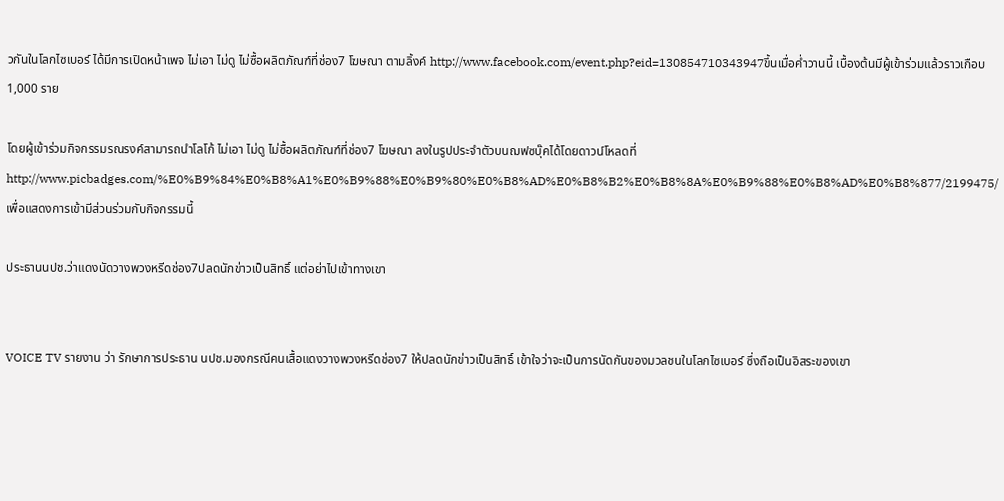วกันในโลกไซเบอร์ ได้มีการเปิดหน้าเพจ ไม่เอา ไม่ดู ไม่ซื้อผลิตภัณฑ์ที่ช่อง7 โฆษณา ตามลิ้งค์ http://www.facebook.com/event.php?eid=130854710343947ขึ้นเมื่อค่ำวานนี้ เบื้องต้นมีผู้เข้าร่วมแล้วราวเกือบ 1,000 ราย

โดยผู้เข้าร่วมกิจกรรมรณรงค์สามารถนำโลโก้ ไม่เอา ไม่ดู ไม่ซื้อผลิตภัณฑ์ที่ช่อง7 โฆษณา ลงในรูปประจำตัวบนฌฟซบุ๊คได้โดยดาวน์โหลดที่ http://www.picbadges.com/%E0%B9%84%E0%B8%A1%E0%B9%88%E0%B9%80%E0%B8%AD%E0%B8%B2%E0%B8%8A%E0%B9%88%E0%B8%AD%E0%B8%877/2199475/ เพื่อแสดงการเข้ามีส่วนร่วมกับกิจกรรมนี้

ประธานนปช.ว่าแดงนัดวางพวงหรีดช่อง7ปลดนักข่าวเป็นสิทธิ์ แต่อย่าไปเข้าทางเขา


VOICE TV รายงาน ว่า รักษาการประธาน นปช.มองกรณีคนเสื้อแดงวางพวงหรีดช่อง7 ให้ปลดนักข่าวเป็นสิทธิ์ เข้าใจว่าจะเป็นการนัดกันของมวลชนในโลกไซเบอร์ ซึ่งถือเป็นอิสระของเขา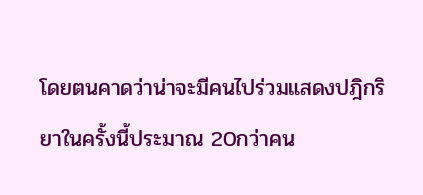โดยตนคาดว่าน่าจะมีคนไปร่วมแสดงปฎิกริยาในครั้งนี้ประมาณ 20กว่าคน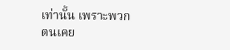เท่านั้น เพราะพวกตนเคย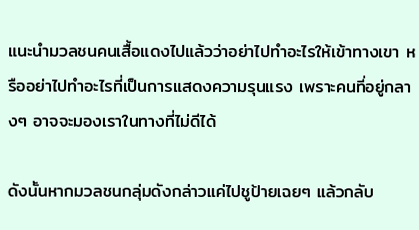แนะนำมวลชนคนเสื้อแดงไปแล้วว่าอย่าไปทำอะไรให้เข้าทางเขา หรืออย่าไปทำอะไรที่เป็นการแสดงความรุนแรง เพราะคนที่อยู่กลางๆ อาจจะมองเราในทางที่ไม่ดีได้

ดังนั้นหากมวลชนกลุ่มดังกล่าวแค่ไปชูป้ายเฉยๆ แล้วกลับ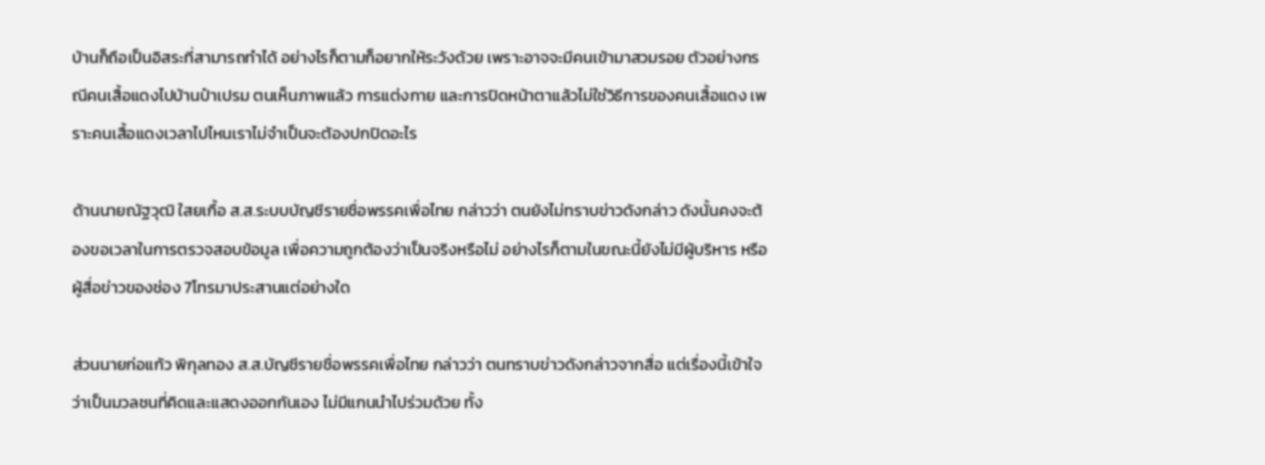บ้านก็ถือเป็นอิสระที่สามารถทำได้ อย่างไรก็ตามก็อยากให้ระวังด้วย เพราะอาจจะมีคนเข้ามาสวมรอย ตัวอย่างกรณีคนเสื้อแดงไปบ้านป๋าเปรม ตนเห็นภาพแล้ว การแต่งกาย และการปิดหน้าตาแล้วไม่ใช่วิธีการของคนเสื้อแดง เพราะคนเสื้อแดงเวลาไปไหนเราไม่จำเป็นจะต้องปกปิดอะไร

ด้านนายณัฐวุฒิ ใสยเกื้อ ส.ส.ระบบบัญชีรายชื่อพรรคเพื่อไทย กล่าวว่า ตนยังไม่ทราบข่าวดังกล่าว ดังนั้นคงจะต้องขอเวลาในการตรวจสอบข้อมูล เพื่อความถูกต้องว่าเป็นจริงหรือไม่ อย่างไรก็ตามในขณะนี้ยังไม่มีผู้บริหาร หรือผู้สื่อข่าวของช่อง 7โทรมาประสานแต่อย่างใด

ส่วนนายก่อแก้ว พิกุลทอง ส.ส.บัญชีรายชื่อพรรคเพื่อไทย กล่าวว่า ตนทราบข่าวดังกล่าวจากสื่อ แต่เรื่องนี้เข้าใจว่าเป็นมวลชนที่คิดและแสดงออกกันเอง ไม่มีแกนนำไปร่วมด้วย ทั้ง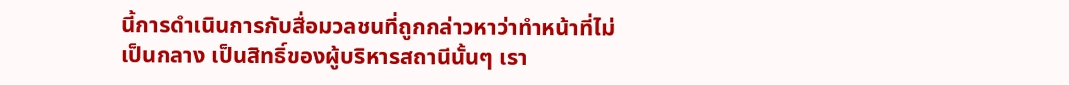นี้การดำเนินการกับสื่อมวลชนที่ถูกกล่าวหาว่าทำหน้าที่ไม่เป็นกลาง เป็นสิทธิ์ของผู้บริหารสถานีนั้นๆ เรา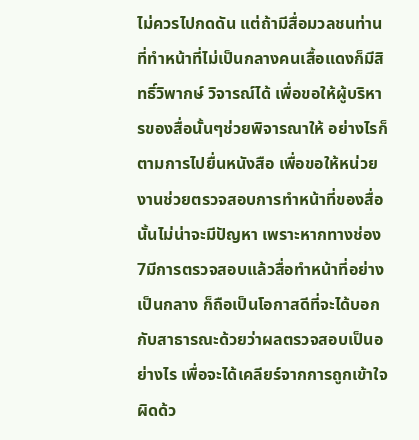ไม่ควรไปกดดัน แต่ถ้ามีสื่อมวลชนท่านที่ทำหน้าที่ไม่เป็นกลางคนเสื้อแดงก็มีสิทธิ์วิพากษ์ วิจารณ์ได้ เพื่อขอให้ผู้บริหารของสื่อนั้นๆช่วยพิจารณาให้ อย่างไรก็ตามการไปยื่นหนังสือ เพื่อขอให้หน่วยงานช่วยตรวจสอบการทำหน้าที่ของสื่อนั้นไม่น่าจะมีปัญหา เพราะหากทางช่อง 7มีการตรวจสอบแล้วสื่อทำหน้าที่อย่างเป็นกลาง ก็ถือเป็นโอกาสดีที่จะได้บอกกับสาธารณะด้วยว่าผลตรวจสอบเป็นอย่างไร เพื่อจะได้เคลียร์จากการถูกเข้าใจผิดด้ว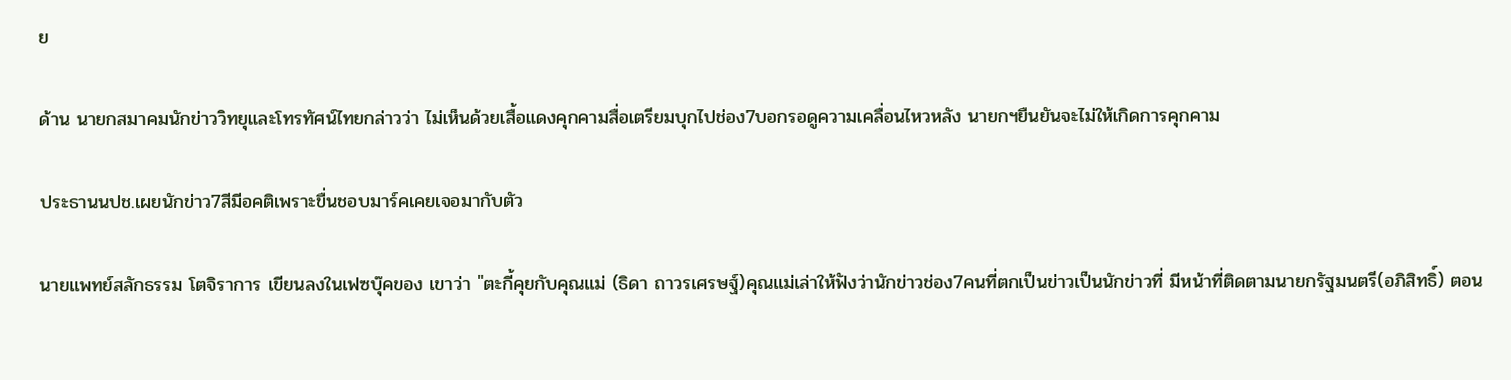ย

ด้าน นายกสมาคมนักข่าววิทยุและโทรทัศน์ไทยกล่าวว่า ไม่เห็นด้วยเสื้อแดงคุกคามสื่อเตรียมบุกไปช่อง7บอกรอดูความเคลื่อนไหวหลัง นายกฯยืนยันจะไม่ให้เกิดการคุกคาม

ประธานนปช.เผยนักข่าว7สีมีอคติเพราะขื่นชอบมาร์คเคยเจอมากับตัว

นายแพทย์สลักธรรม โตจิราการ เขียนลงในเฟซบุ๊คของ เขาว่า "ตะกี้คุยกับคุณแม่ (ธิดา ถาวรเศรษฐ์)คุณแม่เล่าให้ฟังว่านักข่าวช่อง7คนที่ตกเป็นข่าวเป็นนักข่าวที่ มีหน้าที่ติดตามนายกรัฐมนตรี(อภิสิทธิ์) ตอน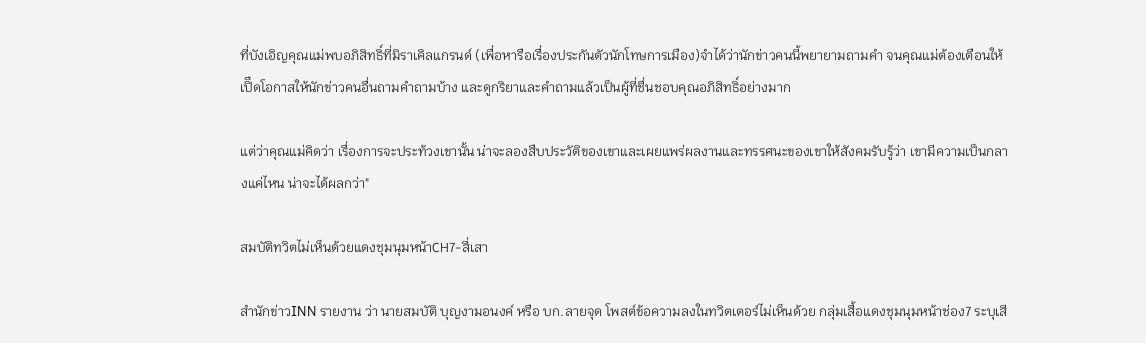ที่บังเอิญคุณแม่พบอภิสิทธิ์ที่มิราเคิลแกรนด์ (เพื่อหารือเรื่องประกันตัวนักโทษการเมือง)จำได้ว่านักข่าวคนนี้พยายามถามคำ จนคุณแม่ต้องเตือนให้เปิืดโอกาสให้นักข่าวคนอื่นถามคำถามบ้าง และดูกริยาและคำถามแล้วเป็นผู้ที่ชื่นชอบคุณอภิสิทธิ์อย่างมาก

แต่ว่าคุณแม่คิดว่า เรื่องการจะประท้วงเขานั้น น่าจะลองสืบประวัติของเขาและเผยแพร่ผลงานและทรรศนะของเขาให้สังคมรับรู้ว่า เขามีความเป็นกลางแค่ไหน น่าจะได้ผลกว่า"

สมบัติทวิตไม่เห็นด้วยแดงชุมนุมหน้าCH7-สี่เสา

สำนักข่าวINN รายงาน ว่า นายสมบัติ บุญงามอนงค์ หรือ บก.ลายจุด โพสต์ข้อความลงในทวิตเตอร์ไม่เห็นด้วย กลุ่มเสื้อแดงชุมนุมหน้าช่อง7 ระบุเสี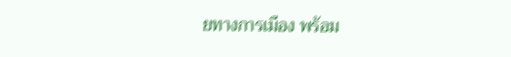ยทางการเมือง พร้อม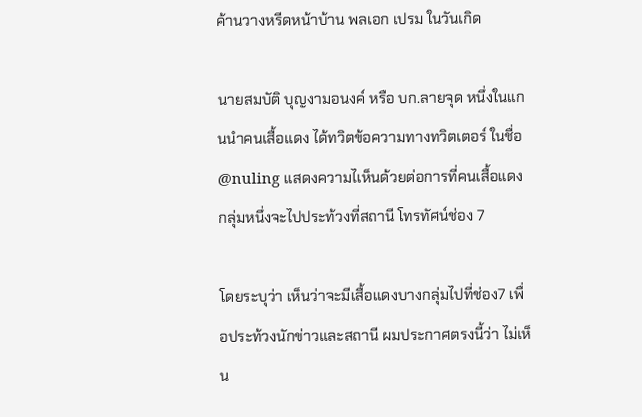ค้านวางหรีดหน้าบ้าน พลเอก เปรม ในวันเกิด

นายสมบัติ บุญงามอนงค์ หรือ บก.ลายจุด หนึ่งในแกนนำคนเสื้อแดง ได้ทวิตข้อความทางทวิตเตอร์ ในชื่อ @nuling แสดงความไเห็นด้วยต่อการที่คนเสื้อแดงกลุ่มหนึ่งจะไปประท้วงที่สถานี โทรทัศน์ช่อง 7

โดยระบุว่า เห็นว่าจะมีเสื้อแดงบางกลุ่มไปที่ช่อง7 เพื่อประท้วงนักข่าวและสถานี ผมประกาศตรงนี้ว่า ไม่เห็น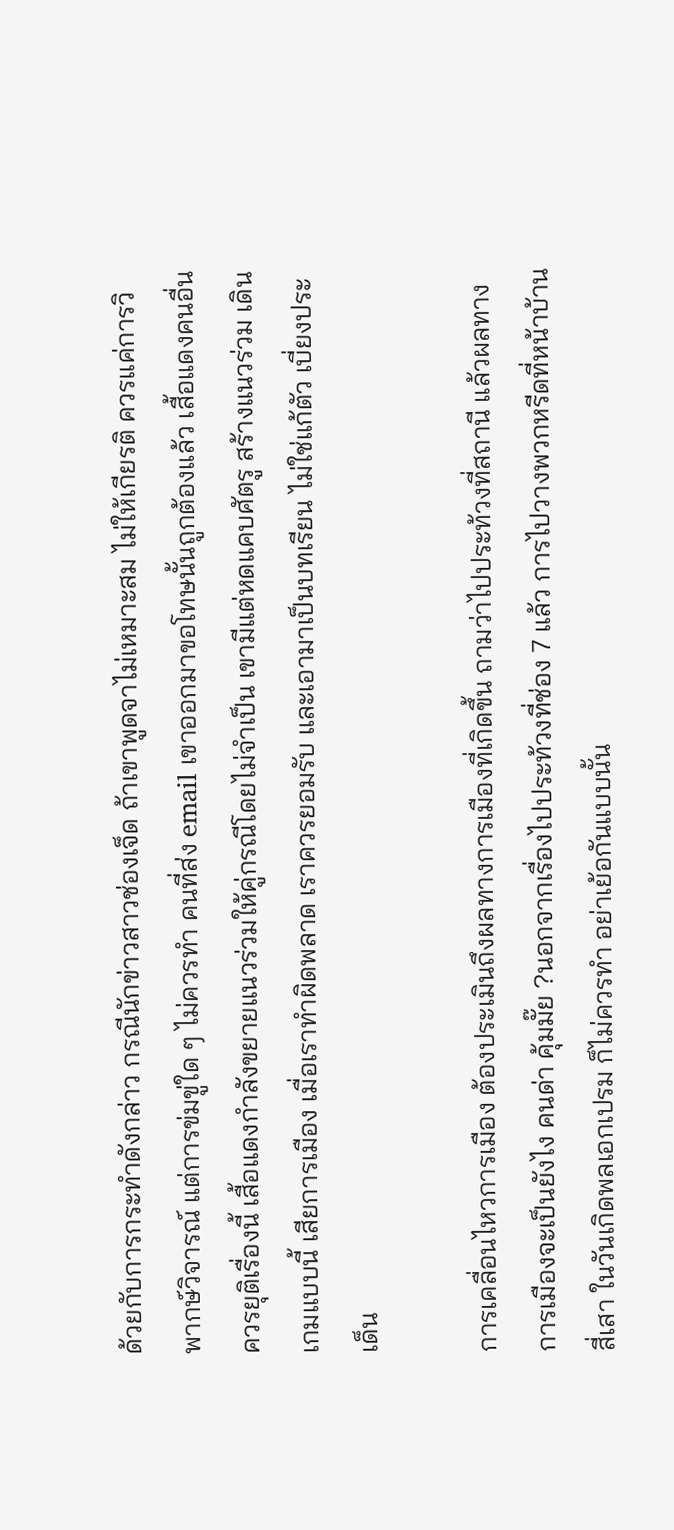ด้วยกับการกระทำดังกล่าว กรณีนักข่าวสาวช่องเจ็ด ถ้าเขาพูดจาไม่เหมาะสม ไม่ให้เกียรติ ควรแค่การวิพากษ์วิจารณ์ แต่การข่มขู่ใด ๆ ไม่ควรทำ คนที่ส่ง email เขาออกมาขอโทษนั้นถูกต้องแล้ว เสื้อแดงคนอื่นควรยุติเรื่องนี้ เสื้อแดงกำลังขยายแนวร่วมให้คู่กรณีโดยไม่จำเป็น เขามีแต่หดแคบศัตรู สร้างแนวร่วม เดินเกมแบบนี้ เสียการเมือง เมื่อเราทำผิดพลาด เราควรยอมรับ และเอามาเป็นบทเรียน ไม่ใช่แก้ตัว เบี่ยงประเด็น

การเคลื่อนไหวการเมือง ต้องประเมินถึงผลทางการเมืองที่เกิดขึ้น ถามว่าไปประท้วงที่สถานี แล้วผลทางการเมืองจะเป็นยังไง คนด่า คุ้มมั๊ย ?นอกจากเรื่องไปประท้วงที่ช่อง 7 แล้ว การไปวางพวกหรีดที่หน้าบ้านสี่เสา ในวันเกิดพลเอกเปรม ก็ไม่ควรทำ อย่าเย้อกันแบบนั้น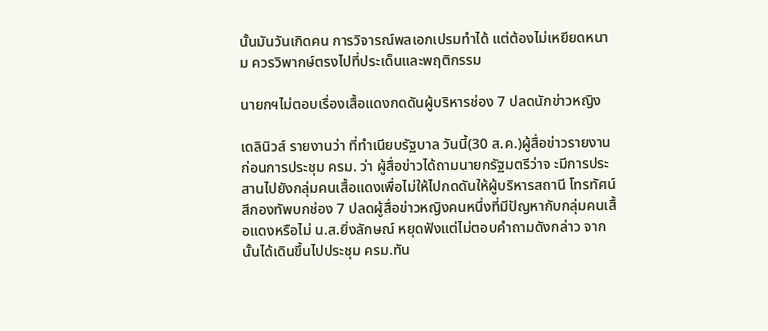นั้นมันวันเกิดคน การวิจารณ์พลเอกเปรมทำได้ แต่ต้องไม่เหยียดหนาม ควรวิพากษ์ตรงไปที่ประเด็นและพฤติกรรม

นายกฯไม่ตอบเรื่องเสื้อแดงกดดันผู้บริหารช่อง 7 ปลดนักข่าวหญิง

เดลินิวส์ รายงานว่า ที่ทำเนียบรัฐบาล วันนี้(30 ส.ค.)ผู้สื่อข่าวรายงาน ก่อนการประชุม ครม. ว่า ผู้สื่อข่าวได้ถามนายกรัฐมตรีว่าจ ะมีการประสานไปยังกลุ่มคนเสื้อแดงเพื่อไม่ให้ไปกดดันให้ผู้บริหารสถานี โทรทัศน์สีกองทัพบกช่อง 7 ปลดผู้สื่อข่าวหญิงคนหนึ่งที่มีปัญหากับกลุ่มคนเสื้อแดงหรือไม่ น.ส.ยิ่งลักษณ์ หยุดฟังแต่ไม่ตอบคำถามดังกล่าว จากนั้นได้เดินขึ้นไปประชุม ครม.ทัน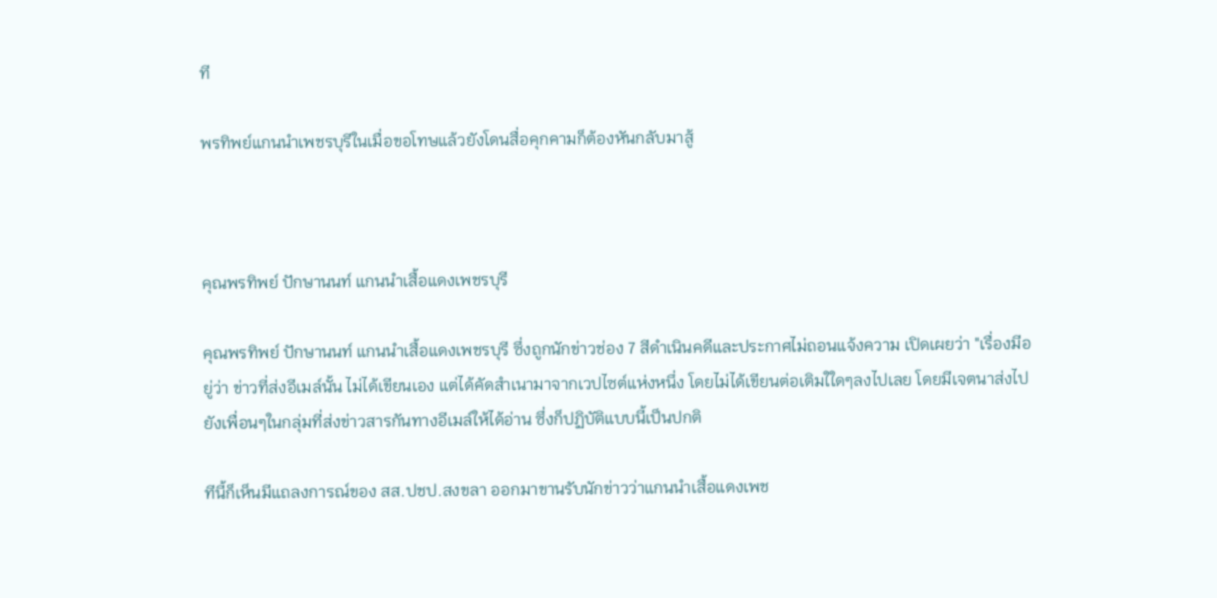ที

พรทิพย์แกนนำเพชรบุรีในเมื่อขอโทษแล้วยังโดนสื่อคุกคามก็ต้องหันกลับมาสู้



คุณพรทิพย์ ปักษานนท์ แกนนำเสื้อแดงเพชรบุรี

คุณพรทิพย์ ปักษานนท์ แกนนำเสื้อแดงเพชรบุรี ซึ่งถูกนักข่าวช่อง 7 สีดำเนินคดีและประกาศไม่ถอนแจ้งความ เปิดเผยว่า "เรื่องมีอยู่ว่า ข่าวที่ส่งอีเมล์นั้น ไม่ได้เขียนเอง แต่ได้คัดสำเนามาจากเวปไซต์แห่งหนึ่ง โดยไม่ได้เขียนต่อเติมใใดๆลงไปเลย โดยมีเจตนาส่งไปยังเพื่อนๆในกลุ่มที่ส่งข่าวสารกันทางอีเมล์ให้ได้อ่าน ซึ่งก็ปฏิบัติแบบนี้เป็นปกติ

ทีนี้ก็เห็นมีแถลงการณ์ของ สส.ปชป.สงขลา ออกมาขานรับนักข่าวว่าแกนนำเสื้อแดงเพช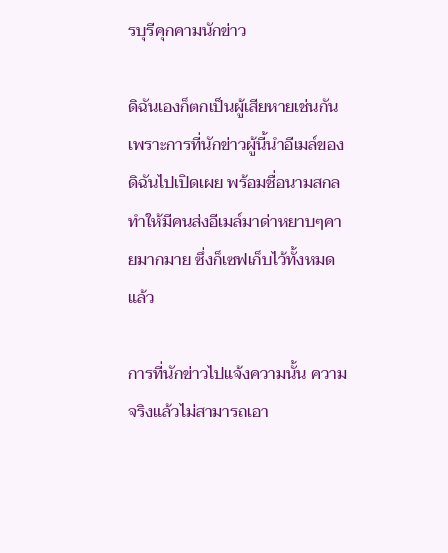รบุรีคุกคามนักข่าว

ดิฉันเองก็ตกเป็นผู้เสียหายเช่นกัน เพราะการที่นักข่าวผู้นี้นำอีเมล์ของดิฉันไปเปิดเผย พร้อมชื่อนามสกล ทำให้มีคนส่งอีเมล์มาด่าหยาบๆคายมากมาย ซึ่งก็เซฟเก็บไว้ทั้งหมดแล้ว

การที่นักข่าวไปแจ้งความนั้น ความจริงแล้วไม่สามารถเอา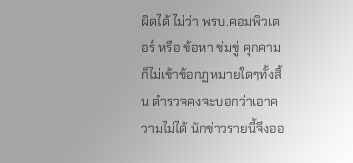ผิดได้ ไม่ว่า พรบ.คอมพิวเตอร์ หรือ ข้อหา ข่มขู่ คุกคาม ก็ไม่เข้าข้อกฏหมายใดๆทั้งสิ้น ตำรวจคงจะบอกว่าเอาความไม่ได้ นักข่าวรายนี้จึงออ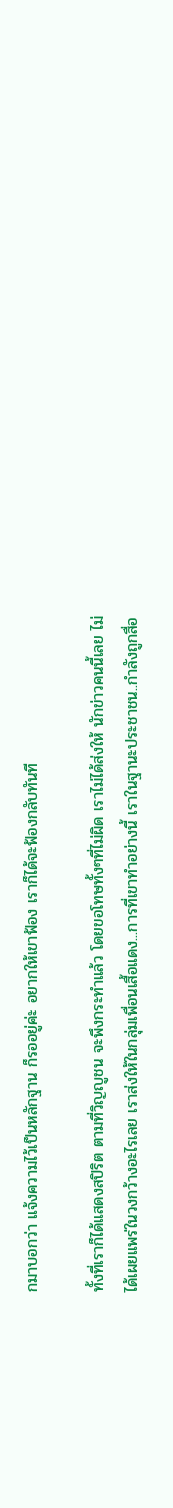กมาบอกว่า แจ้งความไว้เป็นหลักฐาน ก็รออยู่ค่ะ อยากให้เขาฟ้อง เราก็ได้จะฟ้องกลับทันที

ทั้งที่เราก็ได้แสดงสปิริต ตามที่วิญญูชน จะพึงกระทำแล้ว โดยขอโทษทั้งๆที่ไม่ผิด เราไม่ได้ส่งให้ นักข่าวคนนี้เลย ไม่ได้เผยแพร่ในวงกว้างอะไรเลย เราส่งให้ในกลุ่มเพื่อนเสื้อแดง...การที่เขาทำอย่างนี้ เราในฐานะประชาชน..กำลังถูกสื่อ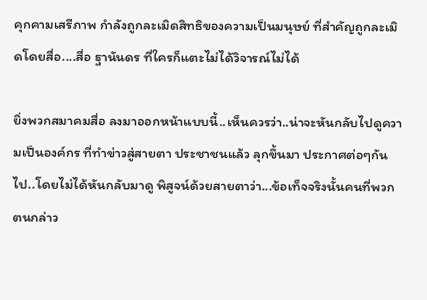คุกคามเสรีภาพ กำลังถูกละเมิดสิทธิของความเป็นมนุษย์ ที่สำคัญถูกละเมิดโดยสื่อ....สื่อ ฐานันดร ที่ใครก็แตะไม่ได้วิจารณ์ไม่ได้

ยิ่งพวกสมาคมสื่อ ลงมาออกหน้าแบบนี้..เห็นควรว่า..น่าจะหันกลับไปดูความเป็นองค์กร ที่ทำข่าวสู่สายตา ประชาชนแล้ว ลุกขึ้นมา ประกาศต่อๆกันไป..โดยไม่ได้หันกลับมาดู พิสูจน์ด้วยสายตาว่า...ข้อเท็จจริงนั้นคนที่พวกตนกล่าว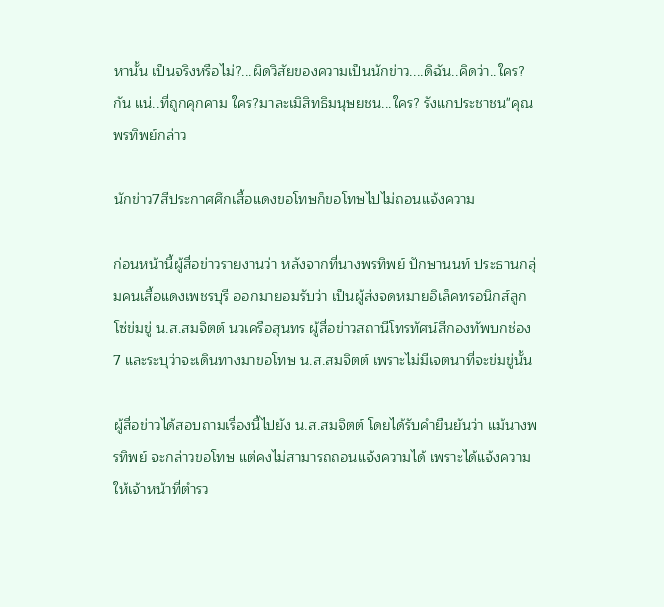หานั้น เป็นจริงหรือไม่?...ผิดวิสัยของความเป็นนักข่าว....ดิฉัน..คิดว่า..ใคร?กัน แน่..ที่ถูกคุกคาม ใคร?มาละเมิสิทธิมนุษยชน...ใคร? รังแกประชาชน"คุณพรทิพย์กล่าว

นักข่าว7สีประกาศศึกเสื้อแดงขอโทษก็ขอโทษไปไม่ถอนแจ้งความ

ก่อนหน้านี้ผู้สื่อข่าวรายงานว่า หลังจากที่นางพรทิพย์ ปักษานนท์ ประธานกลุ่มคนเสื้อแดงเพชรบุรี ออกมายอมรับว่า เป็นผู้ส่งจดหมายอิเล็คทรอนิกส์ลูกโซ่ข่มขู่ น.ส.สมจิตต์ นวเครือสุนทร ผู้สื่อข่าวสถานีโทรทัศน์สีกองทัพบกช่อง 7 และระบุว่าจะเดินทางมาขอโทษ น.ส.สมจิตต์ เพราะไม่มีเจตนาที่จะข่มขู่นั้น

ผู้สื่อข่าวได้สอบถามเรื่องนี้ไปยัง น.ส.สมจิตต์ โดยได้รับคำยืนยันว่า แม้นางพรทิพย์ จะกล่าวขอโทษ แต่คงไม่สามารถถอนแจ้งความได้ เพราะได้แจ้งความให้เจ้าหน้าที่ตำรว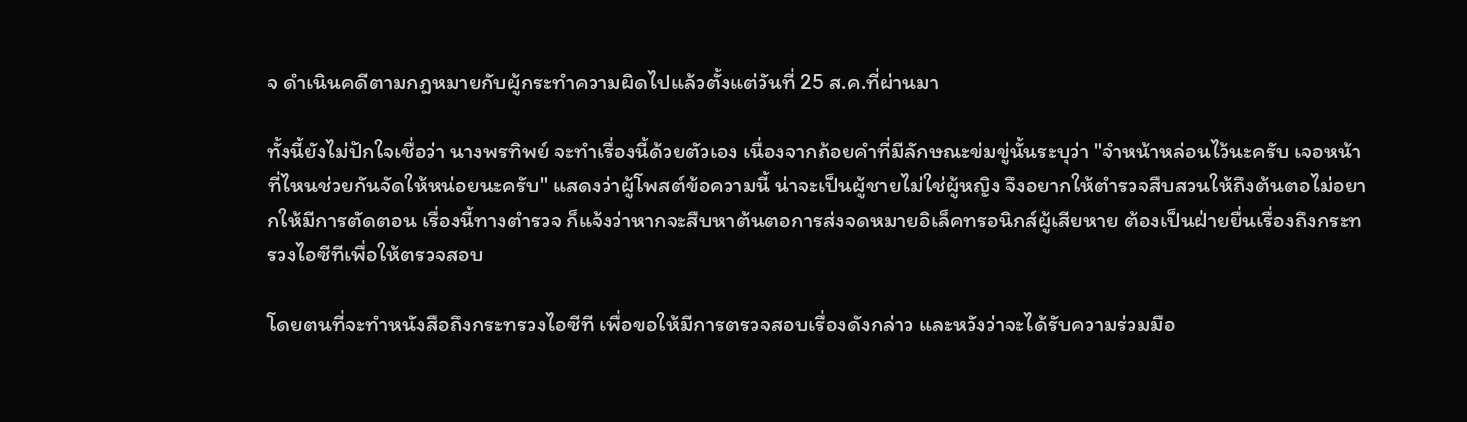จ ดำเนินคดีตามกฎหมายกับผู้กระทำความผิดไปแล้วตั้งแต่วันที่ 25 ส.ค.ที่ผ่านมา

ทั้งนี้ยังไม่ปักใจเชื่อว่า นางพรทิพย์ จะทำเรื่องนี้ด้วยตัวเอง เนื่องจากถ้อยคำที่มีลักษณะข่มขู่นั้นระบุว่า "จำหน้าหล่อนไว้นะครับ เจอหน้าที่ไหนช่วยกันจัดให้หน่อยนะครับ" แสดงว่าผู้โพสต์ข้อความนี้ น่าจะเป็นผู้ชายไม่ใช่ผู้หญิง จึงอยากให้ตำรวจสืบสวนให้ถึงต้นตอไม่อยากให้มีการตัดตอน เรื่องนี้ทางตำรวจ ก็แจ้งว่าหากจะสืบหาต้นตอการส่งจดหมายอิเล็คทรอนิกส์ผู้เสียหาย ต้องเป็นฝ่ายยื่นเรื่องถึงกระทรวงไอซีทีเพื่อให้ตรวจสอบ

โดยตนที่จะทำหนังสือถึงกระทรวงไอซีที เพื่อขอให้มีการตรวจสอบเรื่องดังกล่าว และหวังว่าจะได้รับความร่วมมือ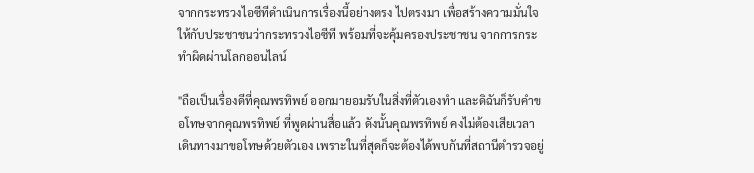จากกระทรวงไอซีทีดำเนินการเรื่องนี้อย่างตรง ไปตรงมา เพื่อสร้างความมั่นใจให้กับประชาชนว่ากระทรวงไอซีที พร้อมที่จะคุ้มครองประชาชน จากการกระทำผิดผ่านโลกออนไลน์

"ถือเป็นเรื่องดีที่คุณพรทิพย์ ออกมายอมรับในสิ่งที่ตัวเองทำ และดิฉันก็รับคำขอโทษจากคุณพรทิพย์ ที่พูดผ่านสื่อแล้ว ดังนั้นคุณพรทิพย์ คงไม่ต้องเสียเวลาเดินทางมาขอโทษด้วยตัวเอง เพราะในที่สุดก็จะต้องได้พบกันที่สถานีตำรวจอยู่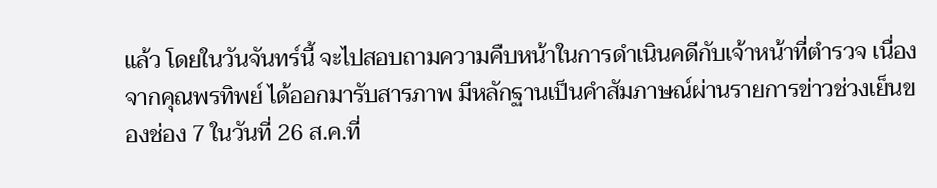แล้ว โดยในวันจันทร์นี้ จะไปสอบถามความคืบหน้าในการดำเนินคดีกับเจ้าหน้าที่ตำรวจ เนื่องจากคุณพรทิพย์ ได้ออกมารับสารภาพ มีหลักฐานเป็นคำสัมภาษณ์ผ่านรายการข่าวช่วงเย็นของช่อง 7 ในวันที่ 26 ส.ค.ที่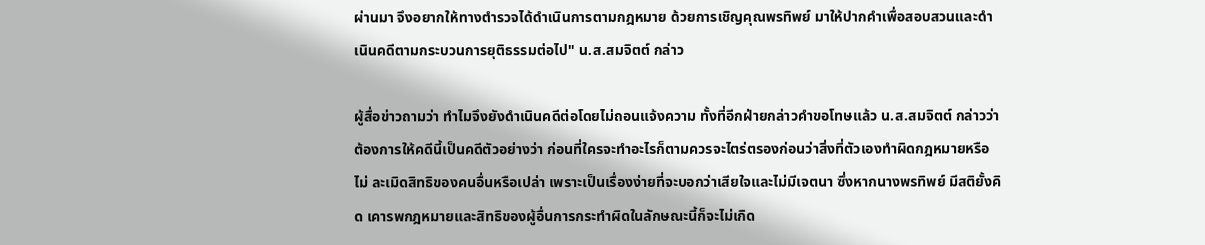ผ่านมา จึงอยากให้ทางตำรวจได้ดำเนินการตามกฎหมาย ด้วยการเชิญคุณพรทิพย์ มาให้ปากคำเพื่อสอบสวนและดำเนินคดีตามกระบวนการยุติธรรมต่อไป" น.ส.สมจิตต์ กล่าว

ผู้สื่อข่าวถามว่า ทำไมจึงยังดำเนินคดีต่อโดยไม่ถอนแจ้งความ ทั้งที่อีกฝ่ายกล่าวคำขอโทษแล้ว น.ส.สมจิตต์ กล่าวว่า ต้องการให้คดีนี้เป็นคดีตัวอย่างว่า ก่อนที่ใครจะทำอะไรก็ตามควรจะไตร่ตรองก่อนว่าสิ่งที่ตัวเองทำผิดกฎหมายหรือ ไม่ ละเมิดสิทธิของคนอื่นหรือเปล่า เพราะเป็นเรื่องง่ายที่จะบอกว่าเสียใจและไม่มีเจตนา ซึ่งหากนางพรทิพย์ มีสติยั้งคิด เคารพกฎหมายและสิทธิของผู้อื่นการกระทำผิดในลักษณะนี้ก็จะไม่เกิด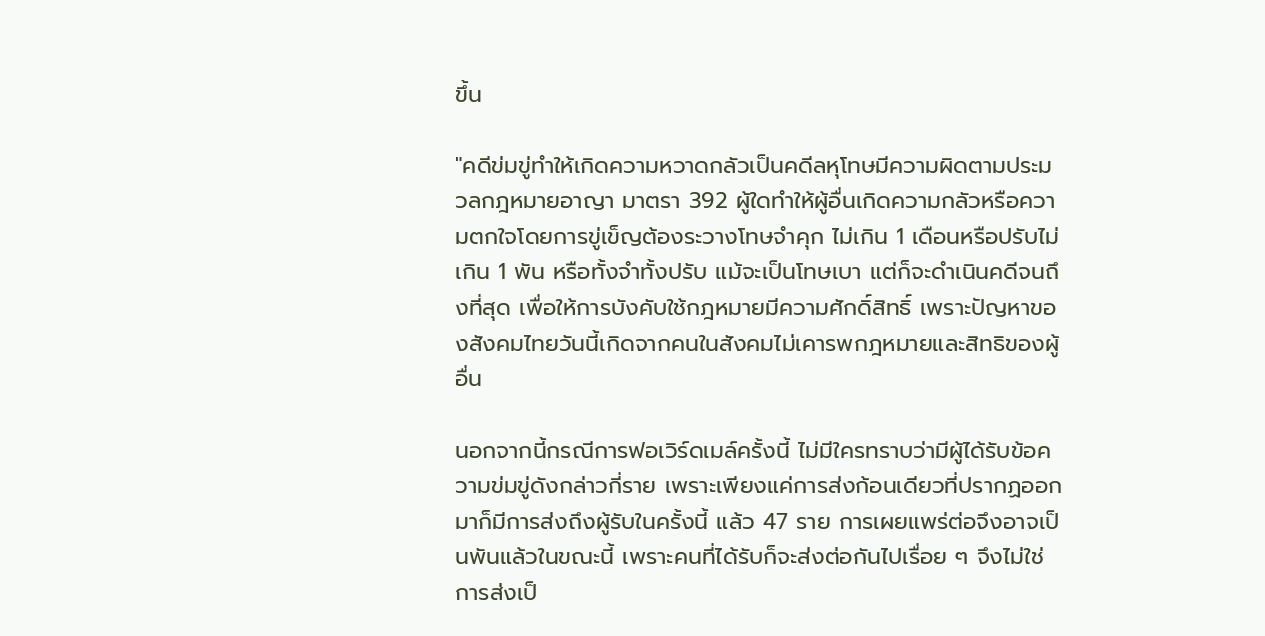ขึ้น

"คดีข่มขู่ทำให้เกิดความหวาดกลัวเป็นคดีลหุโทษมีความผิดตามประมวลกฎหมายอาญา มาตรา 392 ผู้ใดทำให้ผู้อื่นเกิดความกลัวหรือความตกใจโดยการขู่เข็ญต้องระวางโทษจำคุก ไม่เกิน 1 เดือนหรือปรับไม่เกิน 1 พัน หรือทั้งจำทั้งปรับ แม้จะเป็นโทษเบา แต่ก็จะดำเนินคดีจนถึงที่สุด เพื่อให้การบังคับใช้กฎหมายมีความศักดิ์สิทธิ์ เพราะปัญหาของสังคมไทยวันนี้เกิดจากคนในสังคมไม่เคารพกฎหมายและสิทธิของผู้ อื่น

นอกจากนี้กรณีการฟอเวิร์ดเมล์ครั้งนี้ ไม่มีใครทราบว่ามีผู้ได้รับข้อความข่มขู่ดังกล่าวกี่ราย เพราะเพียงแค่การส่งก้อนเดียวที่ปรากฏออกมาก็มีการส่งถึงผู้รับในครั้งนี้ แล้ว 47 ราย การเผยแพร่ต่อจึงอาจเป็นพันแล้วในขณะนี้ เพราะคนที่ได้รับก็จะส่งต่อกันไปเรื่อย ๆ จึงไม่ใช่การส่งเป็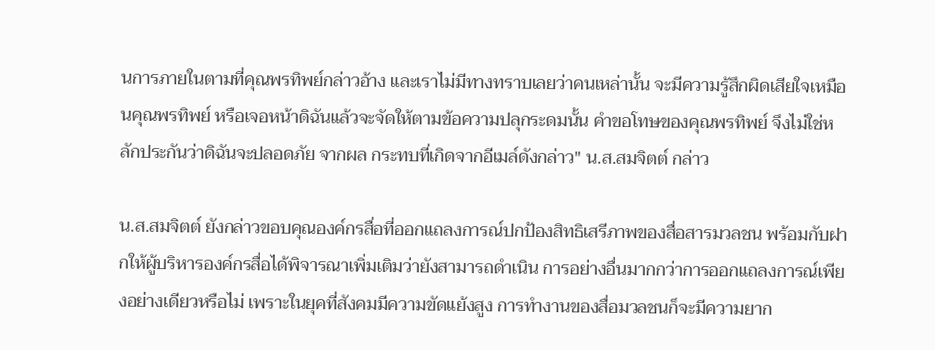นการภายในตามที่คุณพรทิพย์กล่าวอ้าง และเราไม่มีทางทราบเลยว่าคนเหล่านั้น จะมีความรู้สึกผิดเสียใจเหมือนคุณพรทิพย์ หรือเจอหน้าดิฉันแล้วจะจัดให้ตามข้อความปลุกระดมนั้น คำขอโทษของคุณพรทิพย์ จึงไม่ใช่หลักประกันว่าดิฉันจะปลอดภัย จากผล กระทบที่เกิดจากอีเมล์ดังกล่าว" น.ส.สมจิตต์ กล่าว

น.ส.สมจิตต์ ยังกล่าวขอบคุณองค์กรสื่อที่ออกแถลงการณ์ปกป้องสิทธิเสรีภาพของสื่อสารมวลชน พร้อมกับฝากให้ผู้บริหารองค์กรสื่อได้พิจารณาเพิ่มเติมว่ายังสามารถดำเนิน การอย่างอื่นมากกว่าการออกแถลงการณ์เพียงอย่างเดียวหรือไม่ เพราะในยุคที่สังคมมีความขัดแย้งสูง การทำงานของสื่อมวลชนก็จะมีความยาก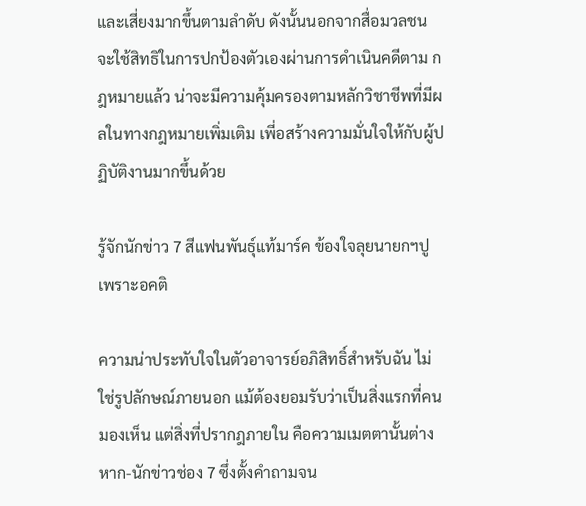และเสี่ยงมากขึ้นตามลำดับ ดังนั้นนอกจากสื่อมวลชนจะใช้สิทธิในการปกป้องตัวเองผ่านการดำเนินคดีตาม กฎหมายแล้ว น่าจะมีความคุ้มครองตามหลักวิชาชีพที่มีผลในทางกฎหมายเพิ่มเติม เพี่อสร้างความมั่นใจให้กับผู้ปฏิบัติงานมากขึ้นด้วย

รู้จักนักข่าว 7 สีแฟนพันธุ์แท้มาร์ค ข้องใจลุยนายกฯปูเพราะอคติ

ความน่าประทับใจในตัวอาจารย์อภิสิทธิ์สำหรับฉัน ไม่ใช่รูปลักษณ์ภายนอก แม้ต้องยอมรับว่าเป็นสิ่งแรกที่คนมองเห็น แต่สิ่งที่ปรากฎภายใน คือความเมตตานั้นต่างหาก-นักข่าวช่อง 7 ซึ่งตั้งคำถามจน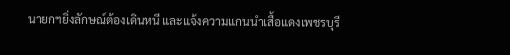นายกฯยิ่งลักษณ์ต้องเดินหนี และแจ้งความแกนนำเสื้อแดงเพชรบุรี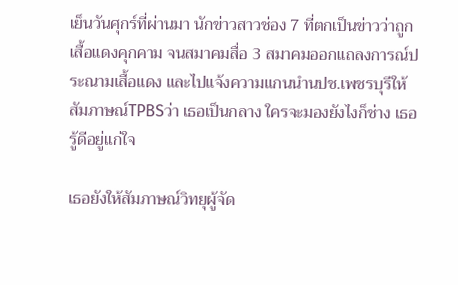เย็นวันศุกร์ที่ผ่านมา นักข่าวสาวช่อง 7 ที่ตกเป็นข่าวว่าถูกเสื้อแดงคุกคาม จนสมาคมสื่อ 3 สมาคมออกแถลงการณ์ประณามเสื้อแดง และไปแจ้งความแกนนำนปช.เพชรบุรีให้สัมภาษณ์TPBSว่า เธอเป็นกลาง ใครจะมองยังไงก็ช่าง เธอรู้ดีอยู่แก่ใจ

เธอยังให้สัมภาษณ์วิทยุผู้จัด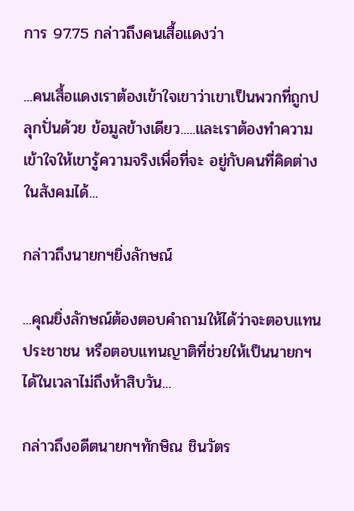การ 97.75 กล่าวถึงคนเสื้อแดงว่า

...คนเสื้อแดงเราต้องเข้าใจเขาว่าเขาเป็นพวกที่ถูกปลุกปั่นด้วย ข้อมูลข้างเดียว.....และเราต้องทำความเข้าใจให้เขารู้ความจริงเพื่อที่จะ อยู่กับคนที่คิดต่างในสังคมได้...

กล่าวถึงนายกฯยิ่งลักษณ์

...คุณยิ่งลักษณ์ต้องตอบคำถามให้ได้ว่าจะตอบแทนประชาชน หรือตอบแทนญาติที่ช่วยให้เป็นนายกฯได้ในเวลาไม่ถึงห้าสิบวัน...

กล่าวถึงอดีตนายกฯทักษิณ ชินวัตร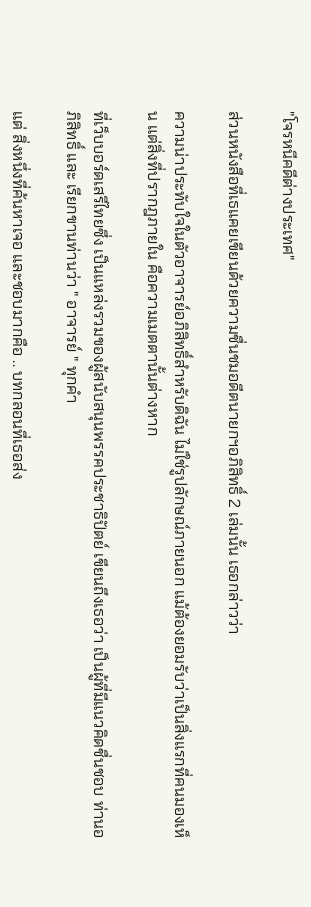"โจรหนีคดีต่างประเทศ"

ส่วนหนังสือที่เธแคยเขียนด้วยความชื่นชมอดีตนายกฯอภิสิทธิ์ 2 เล่มนั้น เธอกล่าวว่า

ความน่าประทับใจในตัวอาจารย์อภิสิทธิ์สำหรับดิฉัน ไม่ใช่รูปลักษณ์ภายนอก แม้ต้องยอมรับว่าเป็นสิ่งแรกที่คนมองเห็น แต่สิ่งที่ปรากฎภายใน คือความเมตตานั้นต่างหาก

ที่เว็บบอร์ดเสรีไทยซึ่ง เป็นแหล่งรวมของผู้สนับสนุนพรรคประชาธิปัตย์ เขียนถึงเธอว่า เป็นผู้ที่มีแนวคิดชื่นชอบ ท่านอภิสิทธิ์ และ เรียกขานท่านว่า " อาจารย์ " ทุกคำ

แต่ สิ่งหนึ่งที่ค้นหาเจอ และชอบมากคือ .. บทกลอนที่เธอส่ง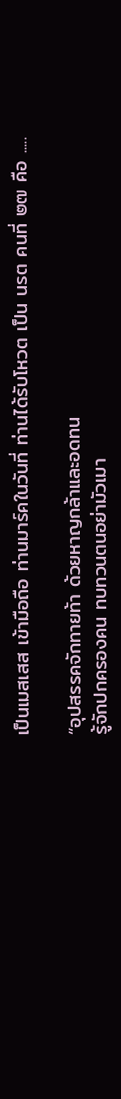เป็นเมสเสส เข้ามือถือ ท่านมาร์คในวันที่ ท่านได้รับโหวต เป็น นรต คนที่ ๒๗ คือ .....

“อุปสรรคจักทายท้า ด้วยหาญกล้าและอดทน
รู้จักปกครองคน ทบทวนตนอย่ามัวเมา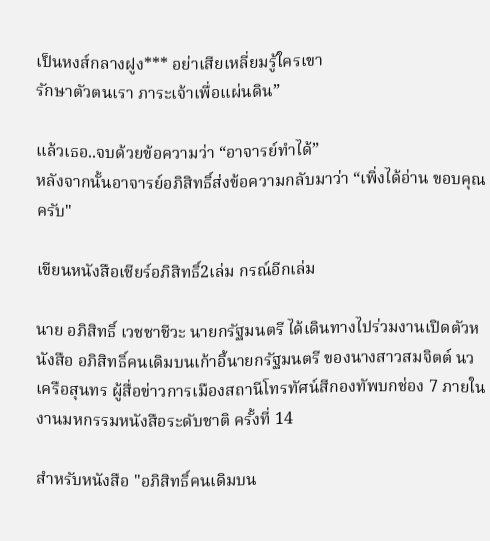เป็นหงส์กลางฝูง*** อย่าเสียเหลี่ยมรู้ใครเขา
รักษาตัวตนเรา ภาระเจ้าเพื่อแผ่นดิน”

แล้วเธอ..จบด้วยข้อความว่า “อาจารย์ทำได้”
หลังจากนั้นอาจารย์อภิสิทธิ์ส่งข้อความกลับมาว่า “เพิ่งได้อ่าน ขอบคุณครับ"

เขียนหนังสือเชียร์อภิสิทธิ์2เล่ม กรณ์อีกเล่ม

นาย อภิสิทธิ์ เวชชาชีวะ นายกรัฐมนตรี ได้เดินทางไปร่วมงานเปิดตัวหนังสือ อภิสิทธิ์คนเดิมบนเก้าอี้นายกรัฐมนตรี ของนางสาวสมจิตต์ นวเครือสุนทร ผู้สื่อข่าวการเมืองสถานีโทรทัศน์สีกองทัพบกช่อง 7 ภายในงานมหกรรมหนังสือระดับชาติ ครั้งที่ 14

สำหรับหนังสือ "อภิสิทธิ์คนเดิมบน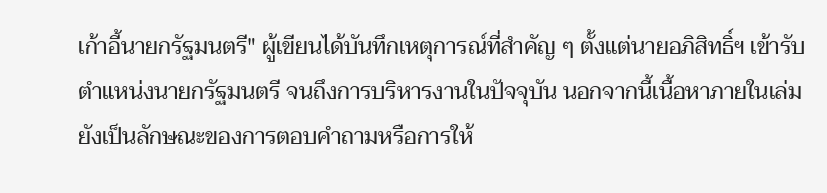เก้าอี้นายกรัฐมนตรี" ผู้เขียนได้บันทึกเหตุการณ์ที่สำคัญ ๆ ตั้งแต่นายอภิสิทธิ์ฯ เข้ารับตำแหน่งนายกรัฐมนตรี จนถึงการบริหารงานในปัจจุบัน นอกจากนี้เนื้อหาภายในเล่ม ยังเป็นลักษณะของการตอบคำถามหรือการให้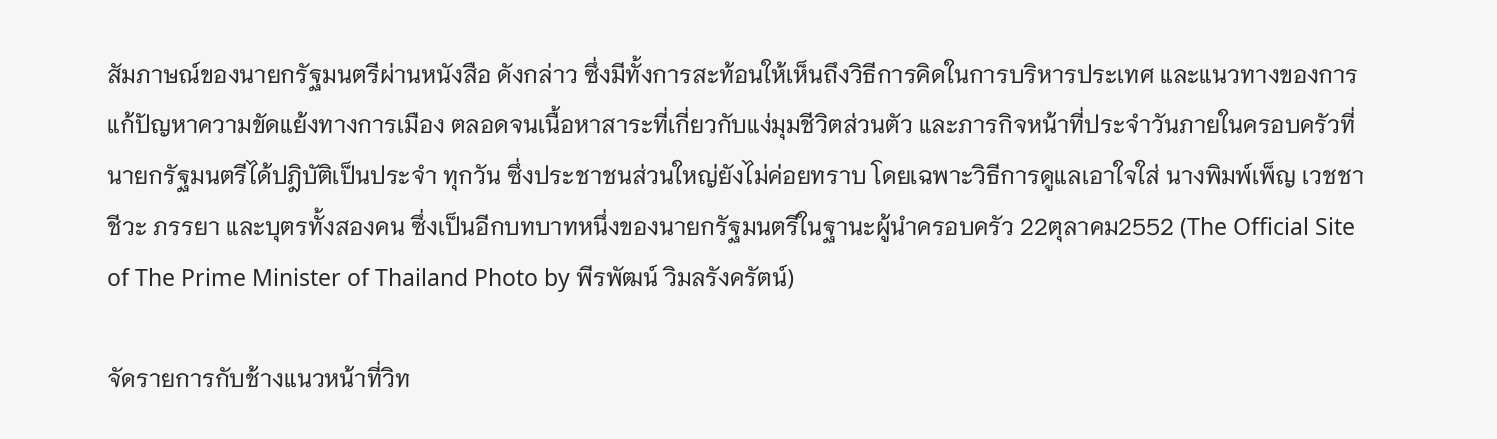สัมภาษณ์ของนายกรัฐมนตรีผ่านหนังสือ ดังกล่าว ซึ่งมีทั้งการสะท้อนให้เห็นถึงวิธีการคิดในการบริหารประเทศ และแนวทางของการแก้ปัญหาความขัดแย้งทางการเมือง ตลอดจนเนื้อหาสาระที่เกี่ยวกับแง่มุมชีวิตส่วนตัว และภารกิจหน้าที่ประจำวันภายในครอบครัวที่นายกรัฐมนตรีได้ปฎิบัติเป็นประจำ ทุกวัน ซึ่งประชาชนส่วนใหญ่ยังไม่ค่อยทราบ โดยเฉพาะวิธีการดูแลเอาใจใส่ นางพิมพ์เพ็ญ เวชชาชีวะ ภรรยา และบุตรทั้งสองคน ซึ่งเป็นอีกบทบาทหนึ่งของนายกรัฐมนตรีในฐานะผู้นำครอบครัว 22ตุลาคม2552 (The Official Site of The Prime Minister of Thailand Photo by พีรพัฒน์ วิมลรังครัตน์)

จัดรายการกับช้างแนวหน้าที่วิท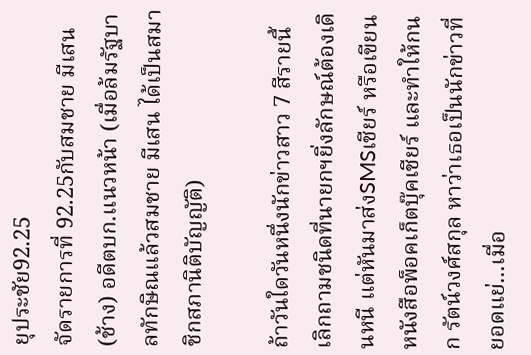ยุประชัย92.25
จัดรายการที่ 92.25กับสมชาย มีเสน (ช้าง) อดีตบก.แนวหน้า (เมื่อล้มรัฐบาลทักษิณแล้วสมชาย มีเสน ได้เป็นสมาชิกสภานิติบัญญัติ)

ถ้าวันใดวันหนึ่งนักข่าวสาว 7 สีรายนี้เลิกถามชนิดที่นายกฯยิ่งลักษณ์ต้องเดินหนี แต่หันมาส่งSMSเชียร์ หรือเขียนหนังสือพ็อคเก็ตบุ๊คเชียร์ และทำให้กนก รัตน์วงศ์สกุล หาว่าเธอเป็นนักข่าวที่ยอดแย่...เมื่อ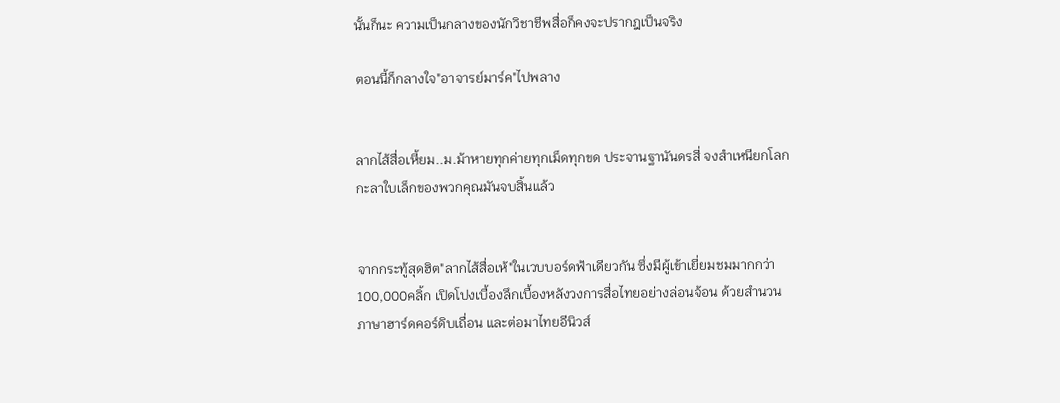นั้นก็นะ ความเป็นกลางของนักวิชาชีพสื่อก็คงจะปรากฎเป็นจริง

ตอนนี้ก็กลางใจ"อาจารย์มาร์ค"ไปพลาง


ลากไส้สื่อเหี้ยม..ม.ม้าหายทุกค่ายทุกเม็ดทุกขด ประจานฐานันดรสี่ จงสำเหนียกโลกกะลาใบเล็กของพวกคุณมันจบสิ้นแล้ว


จากกระทู้สุดฮิต"ลากไส้สื่อเห้"ในเวบบอร์ดฟ้าเดียวกัน ซึ่งมีผู้เข้าเยี่ยมชมมากกว่า100,000คลิ้ก เปิดโปงเบื้องลึกเบื้องหลังวงการสื่อไทยอย่างล่อนจ้อน ด้วยสำนวนภาษาฮาร์ดคอร์ดิบเถื่อน และต่อมาไทยอีนิวส์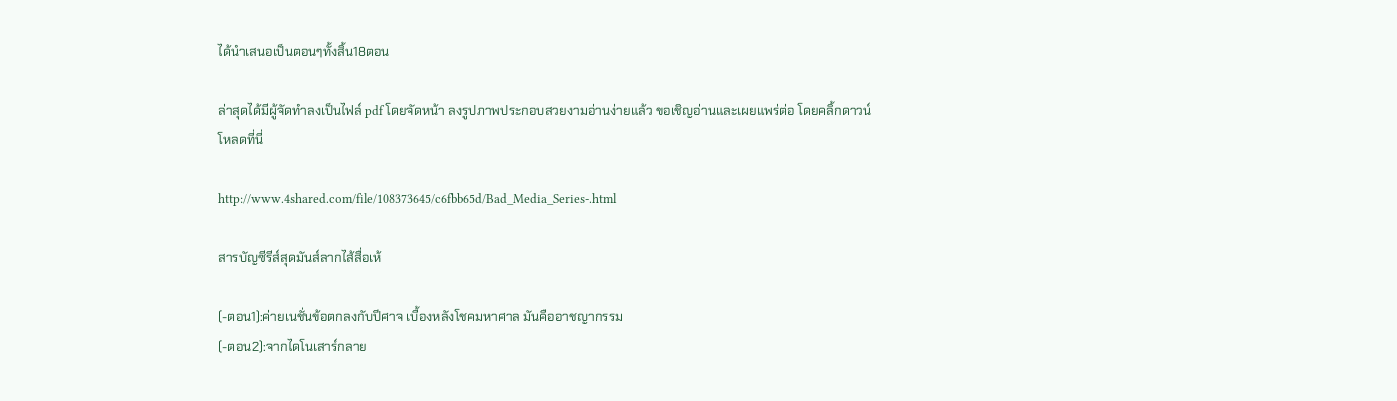ได้นำเสนอเป็นตอนๆทั้งสิ้น18ตอน

ล่าสุดได้มีผู้จัดทำลงเป็นไฟล์ pdf โดยจัดหน้า ลงรูปภาพประกอบสวยงามอ่านง่ายแล้ว ขอเชิญอ่านและเผยแพร่ต่อ โดยคลิ้กดาวน์โหลดที่นี่

http://www.4shared.com/file/108373645/c6fbb65d/Bad_Media_Series-.html

สารบัญซีรีส์สุดมันส์ลากไส้สื่อเห้

(-ตอน1):ค่ายเนชั่นข้อตกลงกับปีศาจ เบื้องหลังโชคมหาศาล มันคืออาชญากรรม
(-ตอน2):จากไดโนเสาร์กลาย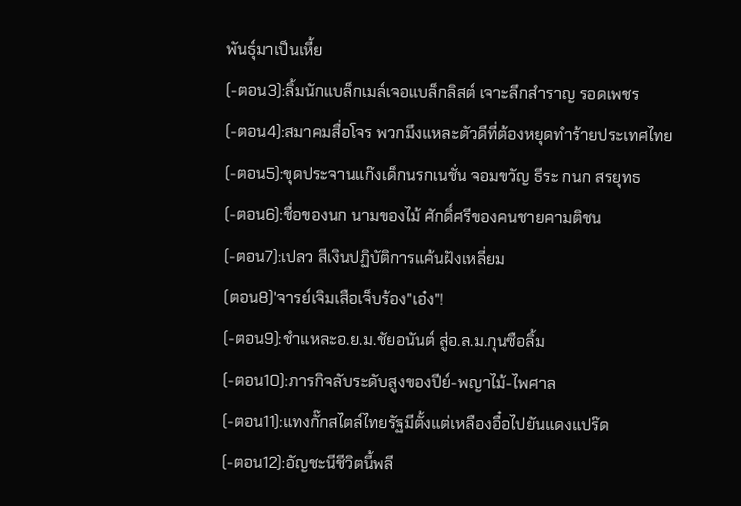พันธุ์มาเป็นเหี้ย
(-ตอน3):ลิ้มนักแบล็กเมล์เจอแบล็กลิสต์ เจาะลึกสำราญ รอดเพชร
(-ตอน4):สมาคมสื่อโจร พวกมึงแหละตัวดีที่ต้องหยุดทำร้ายประเทศไทย
(-ตอน5):ขุดประจานแก๊งเด็กนรกเนชั่น จอมขวัญ ธีระ กนก สรยุทธ
(-ตอน6):ชื่อของนก นามของไม้ ศักดิ์ศรีของคนชายคามติชน
(-ตอน7):เปลว สีเงินปฏิบัติการแค้นฝังเหลี่ยม
(ตอน8)'จารย์เจิมเสือเจ็บร้อง"เอ๋ง"!
(-ตอน9):ชำแหละอ.ย.ม.ชัยอนันต์ สู่อ.ล.ม.กุนซือลิ้ม
(-ตอน10):ภารกิจลับระดับสูงของปีย์-พญาไม้-ไพศาล
(-ตอน11):แทงกั๊กสไตล์ไทยรัฐมีตั้งแต่เหลืองอื๋อไปยันแดงแปร๊ด
(-ตอน12):อัญชะนีชีวิตนี้พลี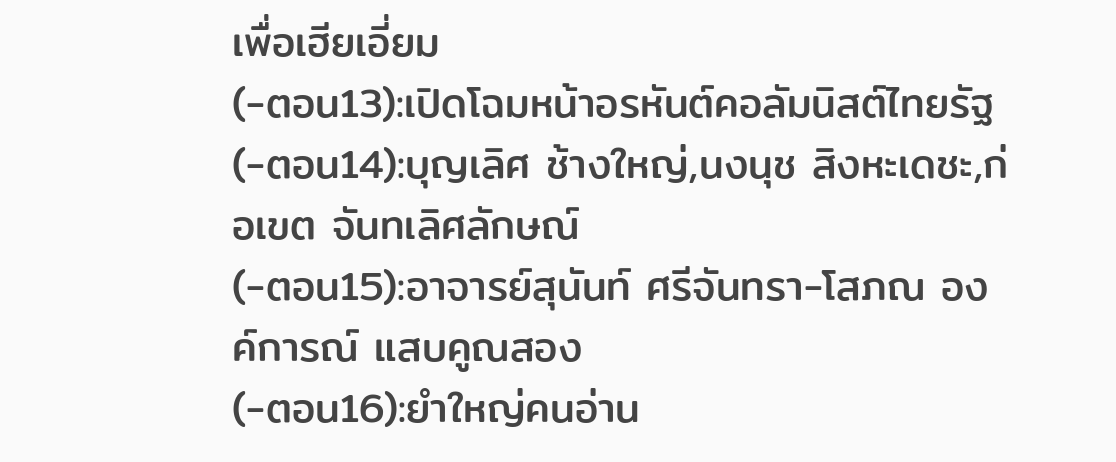เพื่อเฮียเอี่ยม
(-ตอน13):เปิดโฉมหน้าอรหันต์คอลัมนิสต์ไทยรัฐ
(-ตอน14):บุญเลิศ ช้างใหญ่,นงนุช สิงหะเดชะ,ก่อเขต จันทเลิศลักษณ์
(-ตอน15):อาจารย์สุนันท์ ศรีจันทรา-โสภณ องค์การณ์ แสบคูณสอง
(-ตอน16):ยำใหญ่คนอ่าน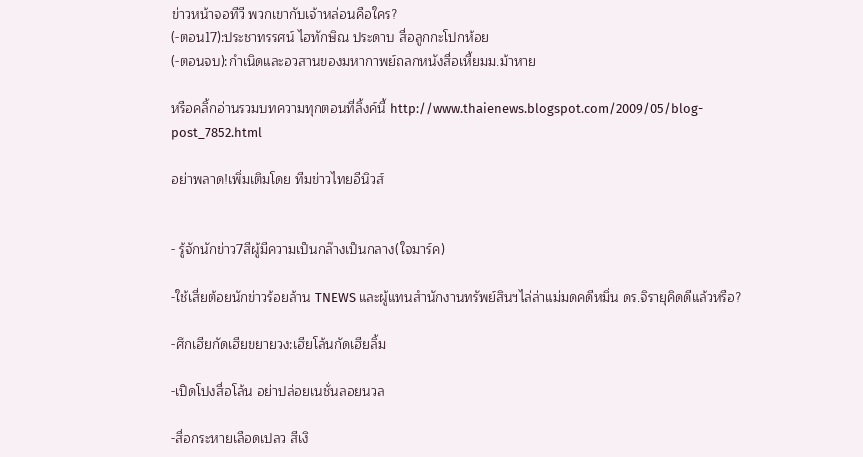ข่าวหน้าจอทีวี พวกเขากับเจ้าหล่อนคือใคร?
(-ตอน17):ประชาทรรศน์ ไฮทักษิณ ประดาบ สื่อลูกกะโปกห้อย
(-ตอนจบ):กำเนิดและอวสานของมหากาพย์ถลกหนังสื่อเหี้ยมม.ม้าหาย

หรือคลิ้กอ่านรวมบทความทุกตอนที่ลิ้งค์นี้ http://www.thaienews.blogspot.com/2009/05/blog-post_7852.html

อย่าพลาด!เพิ่มเติมโดย ทีมข่าวไทยอีนิวส์


- รู้จักนักข่าว7สีผู้มีความเป็นกล๊างเป็นกลาง(ใจมาร์ค)

-ใช้เสี่ยต้อยนักข่าวร้อยล้าน TNEWS และผู้แทนสำนักงานทรัพย์สินฯไล่ล่าแม่มดคดีหมิ่น ดร.จิรายุคิดดีแล้วหรือ?

-ศึกเฮียกัดเฮียขยายวง:เฮียโล้นกัดเฮียลิ้ม

-เปิดโปงสื่อโล้น อย่าปล่อยเนชั่นลอยนวล

-สื่อกระหายเลือดเปลว สีเงิ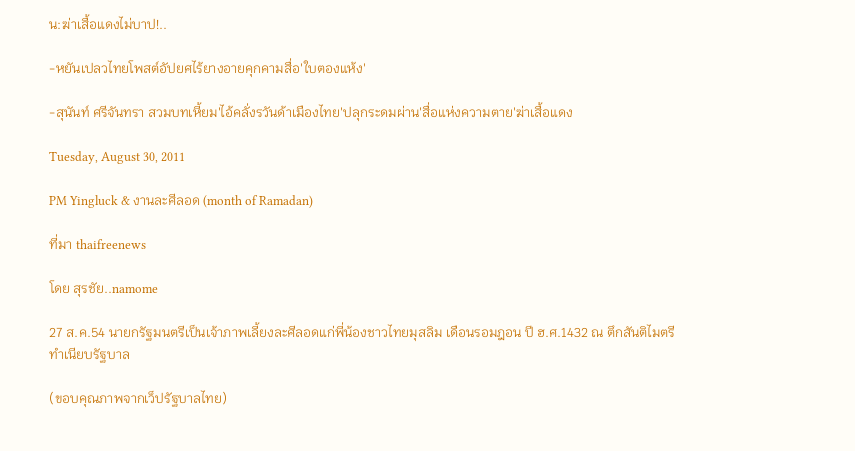น:ฆ่าเสื้อแดงไม่บาป!..

-หยันเปลวไทยโพสต์อัปยศไร้ยางอายคุกคามสื่อ'ใบตองแห้ง'

-สุนันท์ ศรีจันทรา สวมบทเหี้ยม'ไอ้คลั่งรวันด้าเมืองไทย'ปลุกระดมผ่าน'สื่อแห่งความตาย'ฆ่าเสื้อแดง

Tuesday, August 30, 2011

PM Yingluck & งานละศีลอด (month of Ramadan)

ที่มา thaifreenews

โดย สุรชัย..namome

27 ส.ค.54 นายกรัฐมนตรีเป็นเจ้าภาพเลี้ยงละศีลอดแก่พี่น้องชาวไทยมุสลิม เดือนรอมฎอน ปี ฮ.ศ.1432 ณ ตึกสันติไมตรี ทำเนียบรัฐบาล

(ขอบคุณภาพจากเว็ปรัฐบาลไทย)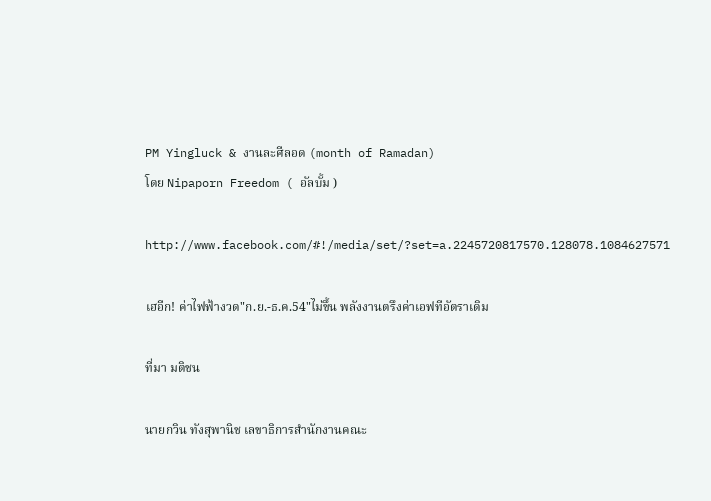PM Yingluck & งานละศีลอด (month of Ramadan)
โดย Nipaporn Freedom ( อัลบั้ม )

http://www.facebook.com/#!/media/set/?set=a.2245720817570.128078.1084627571

เฮอีก! ค่าไฟฟ้างวด"ก.ย.-ธ.ค.54"ไม่ขึ้น พลังงานตรึงค่าเอฟทีอัตราเดิม

ที่มา มติชน

นายกวิน ทังสุพานิช เลขาธิการสำนักงานคณะ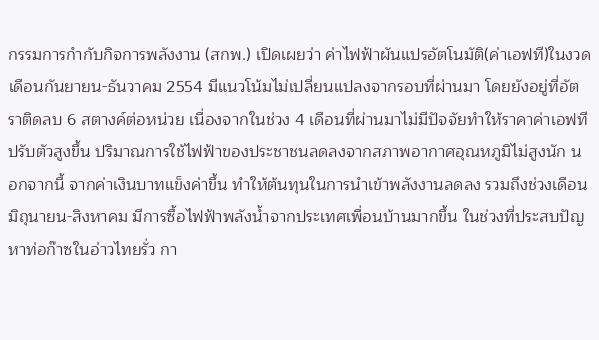กรรมการกำกับกิจการพลังงาน (สกพ.) เปิดเผยว่า ค่าไฟฟ้าผันแปรอัตโนมัติ(ค่าเอฟที)ในงวดเดือนกันยายน-ธันวาคม 2554 มีแนวโน้มไม่เปลี่ยนแปลงจากรอบที่ผ่านมา โดยยังอยู่ที่อัตราติดลบ 6 สตางค์ต่อหน่วย เนื่องจากในช่วง 4 เดือนที่ผ่านมาไม่มีปัจจัยทำให้ราคาค่าเอฟทีปรับตัวสูงขึ้น ปริมาณการใช้ไฟฟ้าของประชาชนลดลงจากสภาพอากาศอุณหภูมิไม่สูงนัก นอกจากนี้ จากค่าเงินบาทแข็งค่าขึ้น ทำให้ต้นทุนในการนำเข้าพลังงานลดลง รวมถึงช่วงเดือนมิถุนายน-สิงหาคม มีการซื้อไฟฟ้าพลังน้ำจากประเทศเพื่อนบ้านมากขึ้น ในช่วงที่ประสบปัญหาท่อก๊าซในอ่าวไทยรั่ว กา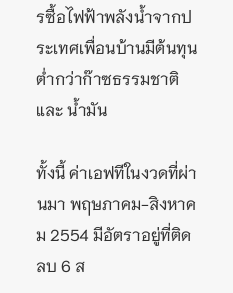รซื้อไฟฟ้าพลังน้ำจากประเทศเพื่อนบ้านมีต้นทุนต่ำกว่าก๊าซธรรมชาติและ น้ำมัน

ทั้งนี้ ค่าเอฟทีในงวดที่ผ่านมา พฤษภาคม-สิงหาคม 2554 มีอัตราอยู่ที่ติดลบ 6 ส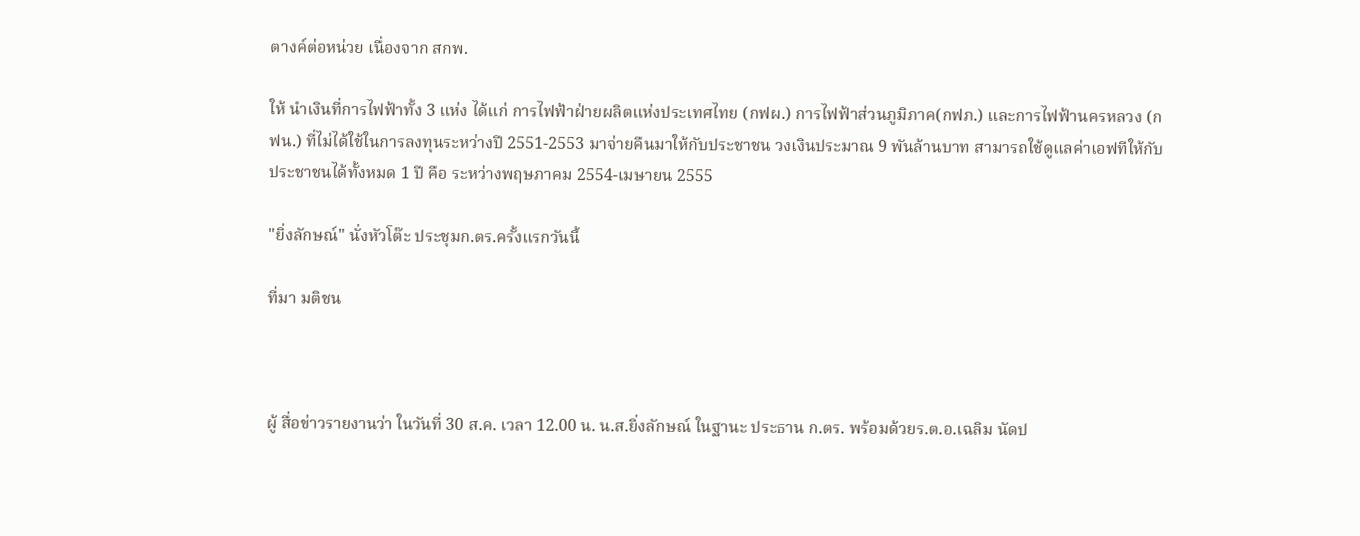ตางค์ต่อหน่วย เนื่องจาก สกพ.

ให้ นำเงินที่การไฟฟ้าทั้ง 3 แห่ง ได้แก่ การไฟฟ้าฝ่ายผลิตแห่งประเทศไทย (กฟผ.) การไฟฟ้าส่วนภูมิภาค(กฟภ.) และการไฟฟ้านครหลวง (กฟน.) ที่ไม่ได้ใช้ในการลงทุนระหว่างปี 2551-2553 มาจ่ายคืนมาให้กับประชาชน วงเงินประมาณ 9 พันล้านบาท สามารถใช้ดูแลค่าเอฟทีให้กับประชาชนได้ทั้งหมด 1 ปี คือ ระหว่างพฤษภาคม 2554-เมษายน 2555

"ยิ่งลักษณ์" นั่งหัวโต๊ะ ประชุมก.ตร.ครั้งแรกวันนี้

ที่มา มติชน



ผู้ สื่อข่าวรายงานว่า ในวันที่ 30 ส.ค. เวลา 12.00 น. น.ส.ยิ่งลักษณ์ ในฐานะ ประธาน ก.ตร. พร้อมด้วยร.ต.อ.เฉลิม นัดป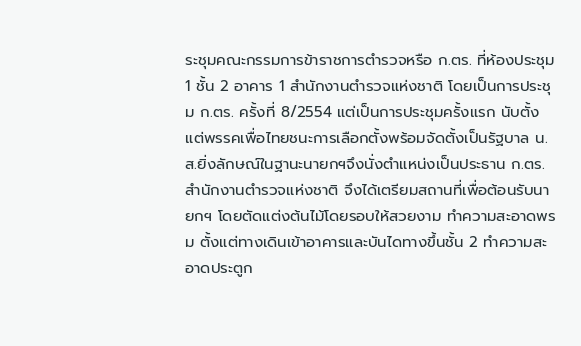ระชุมคณะกรรมการข้าราชการตำรวจหรือ ก.ตร. ที่ห้องประชุม 1 ชั้น 2 อาคาร 1 สำนักงานตำรวจแห่งชาติ โดยเป็นการประชุม ก.ตร. ครั้งที่ 8/2554 แต่เป็นการประชุมครั้งแรก นับตั้งแต่พรรคเพื่อไทยชนะการเลือกตั้งพร้อมจัดตั้งเป็นรัฐบาล น.ส.ยิ่งลักษณ์ในฐานะนายกฯจึงนั่งตำแหน่งเป็นประธาน ก.ตร. สำนักงานตำรวจแห่งชาติ จึงได้เตรียมสถานที่เพื่อต้อนรับนายกฯ โดยตัดแต่งต้นไม้โดยรอบให้สวยงาม ทำความสะอาดพรม ตั้งแต่ทางเดินเข้าอาคารและบันไดทางขึ้นชั้น 2 ทำความสะอาดประตูก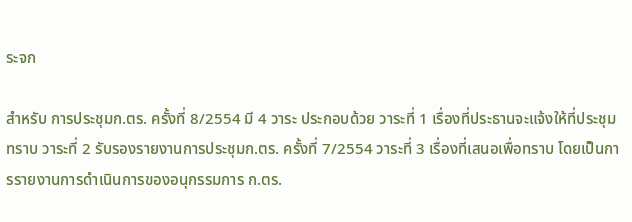ระจก

สำหรับ การประชุมก.ตร. ครั้งที่ 8/2554 มี 4 วาระ ประกอบด้วย วาระที่ 1 เรื่องที่ประธานจะแจ้งให้ที่ประชุมทราบ วาระที่ 2 รับรองรายงานการประชุมก.ตร. ครั้งที่ 7/2554 วาระที่ 3 เรื่องที่เสนอเพื่อทราบ โดยเป็นการรายงานการดำเนินการของอนุกรรมการ ก.ตร.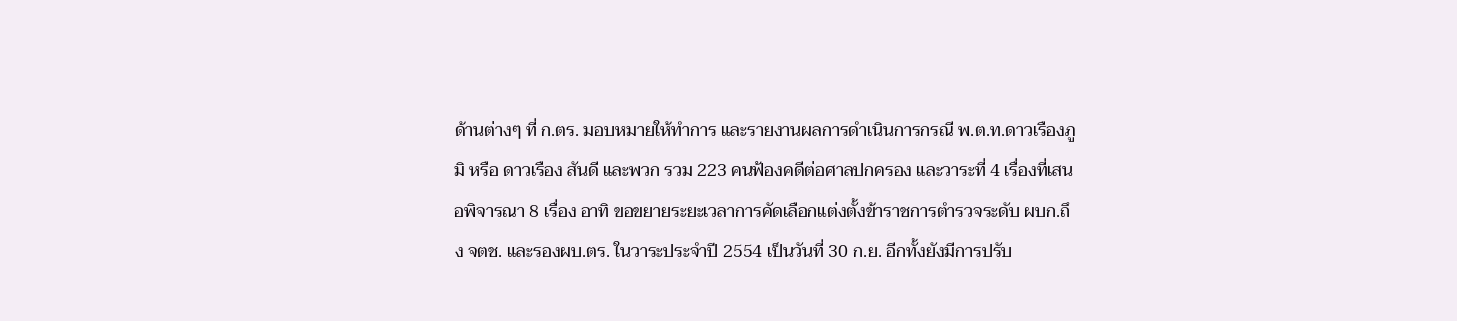ด้านต่างๆ ที่ ก.ตร. มอบหมายให้ทำการ และรายงานผลการดำเนินการกรณี พ.ต.ท.ดาวเรืองภูมิ หรือ ดาวเรือง สันดี และพวก รวม 223 คนฟ้องคดีต่อศาลปกครอง และวาระที่ 4 เรื่องที่เสนอพิจารณา 8 เรื่อง อาทิ ขอขยายระยะเวลาการคัดเลือกแต่งตั้งข้าราชการตำรวจระดับ ผบก.ถึง จตช. และรองผบ.ตร. ในวาระประจำปี 2554 เป็นวันที่ 30 ก.ย. อีกทั้งยังมีการปรับ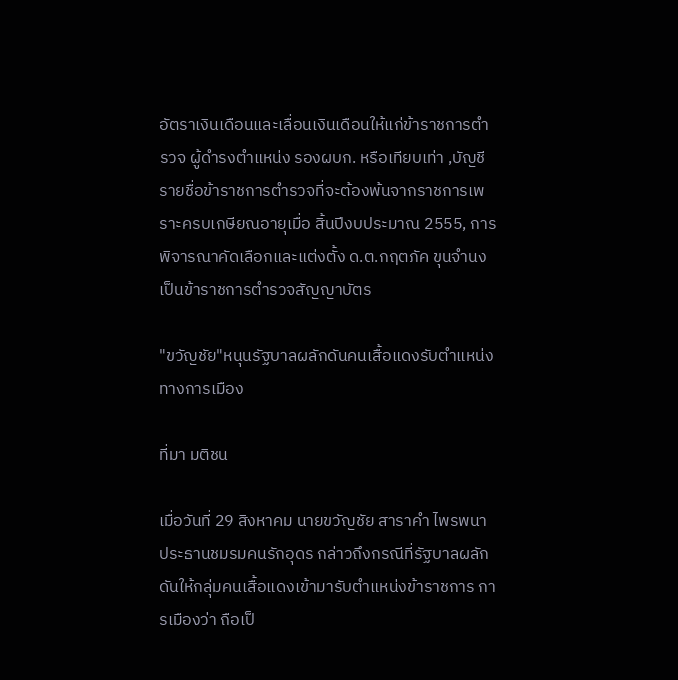อัตราเงินเดือนและเลื่อนเงินเดือนให้แก่ข้าราชการตำรวจ ผู้ดำรงตำแหน่ง รองผบก. หรือเทียบเท่า ,บัญชีรายชื่อข้าราชการตำรวจที่จะต้องพ้นจากราชการเพราะครบเกษียณอายุเมื่อ สิ้นปีงบประมาณ 2555, การพิจารณาคัดเลือกและแต่งตั้ง ด.ต.กฤตภัค ขุนจำนง เป็นข้าราชการตำรวจสัญญาบัตร

"ขวัญชัย"หนุนรัฐบาลผลักดันคนเสื้อแดงรับตำแหน่งทางการเมือง

ที่มา มติชน

เมื่อวันที่ 29 สิงหาคม นายขวัญชัย สาราคำ ไพรพนา ประธานชมรมคนรักอุดร กล่าวถึงกรณีที่รัฐบาลผลักดันให้กลุ่มคนเสื้อแดงเข้ามารับตำแหน่งข้าราชการ การเมืองว่า ถือเป็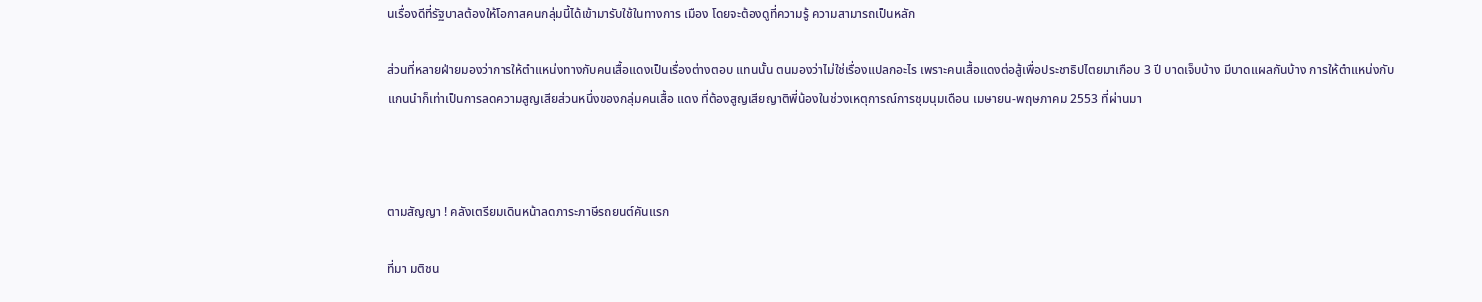นเรื่องดีที่รัฐบาลต้องให้โอกาสคนกลุ่มนี้ได้เข้ามารับใช้ในทางการ เมือง โดยจะต้องดูที่ความรู้ ความสามารถเป็นหลัก

ส่วนที่หลายฝ่ายมองว่าการให้ตำแหน่งทางกับคนเสื้อแดงเป็นเรื่องต่างตอบ แทนนั้น ตนมองว่าไม่ใช่เรื่องแปลกอะไร เพราะคนเสื้อแดงต่อสู้เพื่อประชาธิปไตยมาเกือบ 3 ปี บาดเจ็บบ้าง มีบาดแผลกันบ้าง การให้ตำแหน่งกับแกนนำก็เท่าเป็นการลดความสูญเสียส่วนหนึ่งของกลุ่มคนเสื้อ แดง ที่ต้องสูญเสียญาติพี่น้องในช่วงเหตุการณ์การชุมนุมเดือน เมษายน-พฤษภาคม 2553 ที่ผ่านมา



ตามสัญญา ! คลังเตรียมเดินหน้าลดภาระภาษีรถยนต์คันแรก

ที่มา มติชน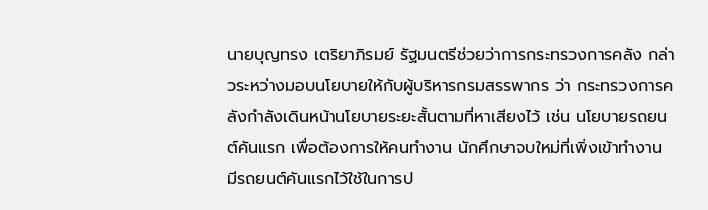นายบุญทรง เตริยาภิรมย์ รัฐมนตรีช่วยว่าการกระทรวงการคลัง กล่าวระหว่างมอบนโยบายให้กับผู้บริหารกรมสรรพากร ว่า กระทรวงการคลังกำลังเดินหน้านโยบายระยะสั้นตามที่หาเสียงไว้ เช่น นโยบายรถยนต์คันแรก เพื่อต้องการให้คนทำงาน นักศึกษาจบใหม่ที่เพิ่งเข้าทำงาน มีรถยนต์คันแรกไว้ใช้ในการป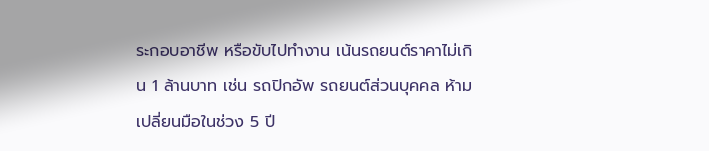ระกอบอาชีพ หรือขับไปทำงาน เน้นรถยนต์ราคาไม่เกิน 1 ล้านบาท เช่น รถปิกอัพ รถยนต์ส่วนบุคคล ห้ามเปลี่ยนมือในช่วง 5 ปี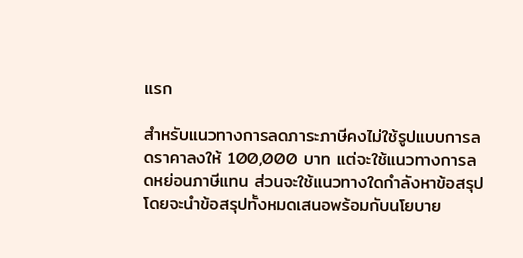แรก

สำหรับแนวทางการลดภาระภาษีคงไม่ใช้รูปแบบการลดราคาลงให้ 100,000 บาท แต่จะใช้แนวทางการลดหย่อนภาษีแทน ส่วนจะใช้แนวทางใดกำลังหาข้อสรุป โดยจะนำข้อสรุปทั้งหมดเสนอพร้อมกับนโยบาย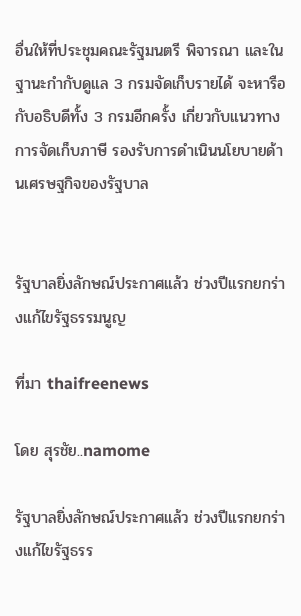อื่นให้ที่ประชุมคณะรัฐมนตรี พิจารณา และในฐานะกำกับดูแล 3 กรมจัดเก็บรายได้ จะหารือกับอธิบดีทั้ง 3 กรมอีกครั้ง เกี่ยวกับแนวทางการจัดเก็บภาษี รองรับการดำเนินนโยบายด้านเศรษฐกิจของรัฐบาล


รัฐบาลยิ่งลักษณ์ประกาศแล้ว ช่วงปีแรกยกร่างแก้ไขรัฐธรรมนูญ

ที่มา thaifreenews

โดย สุรชัย..namome

รัฐบาลยิ่งลักษณ์ประกาศแล้ว ช่วงปีแรกยกร่างแก้ไขรัฐธรร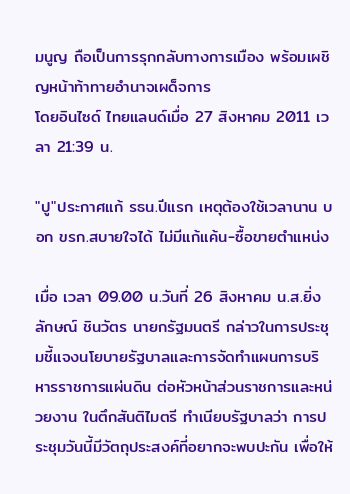มนูญ ถือเป็นการรุกกลับทางการเมือง พร้อมเผชิญหน้าท้าทายอำนาจเผด็จการ
โดยอินไซด์ ไทยแลนด์เมื่อ 27 สิงหาคม 2011 เวลา 21:39 น.

"ปู"ประกาศแก้ รธน.ปีแรก เหตุต้องใช้เวลานาน บอก ขรก.สบายใจได้ ไม่มีแก้แค้น-ซื้อขายตำแหน่ง

เมื่อ เวลา 09.00 น.วันที่ 26 สิงหาคม น.ส.ยิ่งลักษณ์ ชินวัตร นายกรัฐมนตรี กล่าวในการประชุมชี้แจงนโยบายรัฐบาลและการจัดทำแผนการบริหารราชการแผ่นดิน ต่อหัวหน้าส่วนราชการและหน่วยงาน ในตึกสันติไมตรี ทำเนียบรัฐบาลว่า การประชุมวันนี้มีวัตถุประสงค์ที่อยากจะพบปะกัน เพื่อให้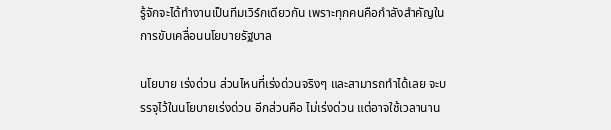รู้จักจะได้ทำงานเป็นทีมเวิร์กเดียวกัน เพราะทุกคนคือกำลังสำคัญในการขับเคลื่อนนโยบายรัฐบาล

นโยบาย เร่งด่วน ส่วนไหนที่เร่งด่วนจริงๆ และสามารถทำได้เลย จะบรรจุไว้ในนโยบายเร่งด่วน อีกส่วนคือ ไม่เร่งด่วน แต่อาจใช้เวลานาน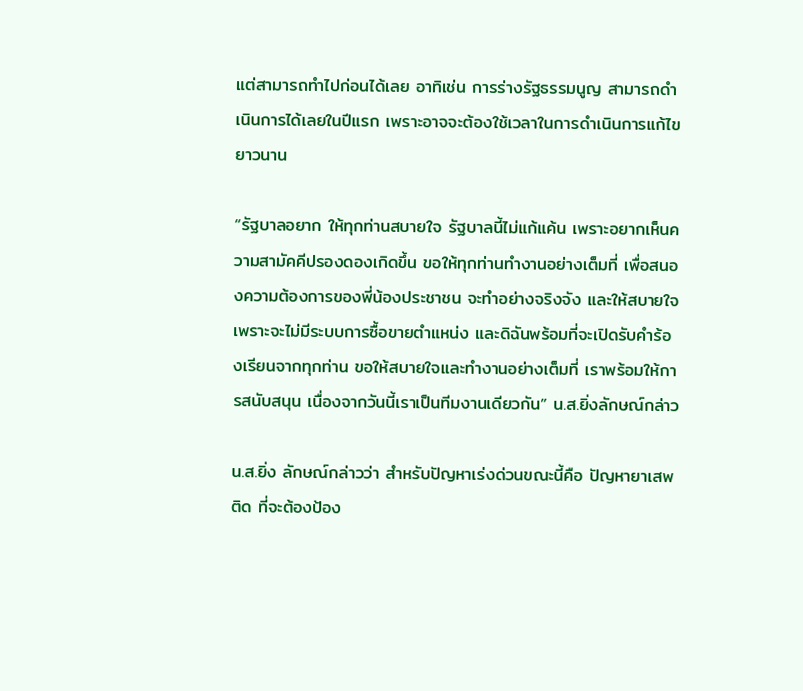แต่สามารถทำไปก่อนได้เลย อาทิเช่น การร่างรัฐธรรมนูญ สามารถดำเนินการได้เลยในปีแรก เพราะอาจจะต้องใช้เวลาในการดำเนินการแก้ไขยาวนาน

“รัฐบาลอยาก ให้ทุกท่านสบายใจ รัฐบาลนี้ไม่แก้แค้น เพราะอยากเห็นความสามัคคีปรองดองเกิดขึ้น ขอให้ทุกท่านทำงานอย่างเต็มที่ เพื่อสนองความต้องการของพี่น้องประชาชน จะทำอย่างจริงจัง และให้สบายใจ เพราะจะไม่มีระบบการซื้อขายตำแหน่ง และดิฉันพร้อมที่จะเปิดรับคำร้องเรียนจากทุกท่าน ขอให้สบายใจและทำงานอย่างเต็มที่ เราพร้อมให้การสนับสนุน เนื่องจากวันนี้เราเป็นทีมงานเดียวกัน” น.ส.ยิ่งลักษณ์กล่าว

น.ส.ยิ่ง ลักษณ์กล่าวว่า สำหรับปัญหาเร่งด่วนขณะนี้คือ ปัญหายาเสพติด ที่จะต้องป้อง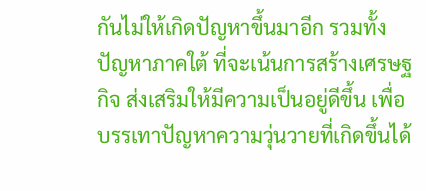กันไม่ให้เกิดปัญหาขึ้นมาอีก รวมทั้งปัญหาภาคใต้ ที่จะเน้นการสร้างเศรษฐกิจ ส่งเสริมให้มีความเป็นอยู่ดีขึ้น เพื่อบรรเทาปัญหาความวุ่นวายที่เกิดขึ้นได้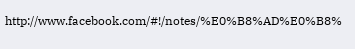http://www.facebook.com/#!/notes/%E0%B8%AD%E0%B8%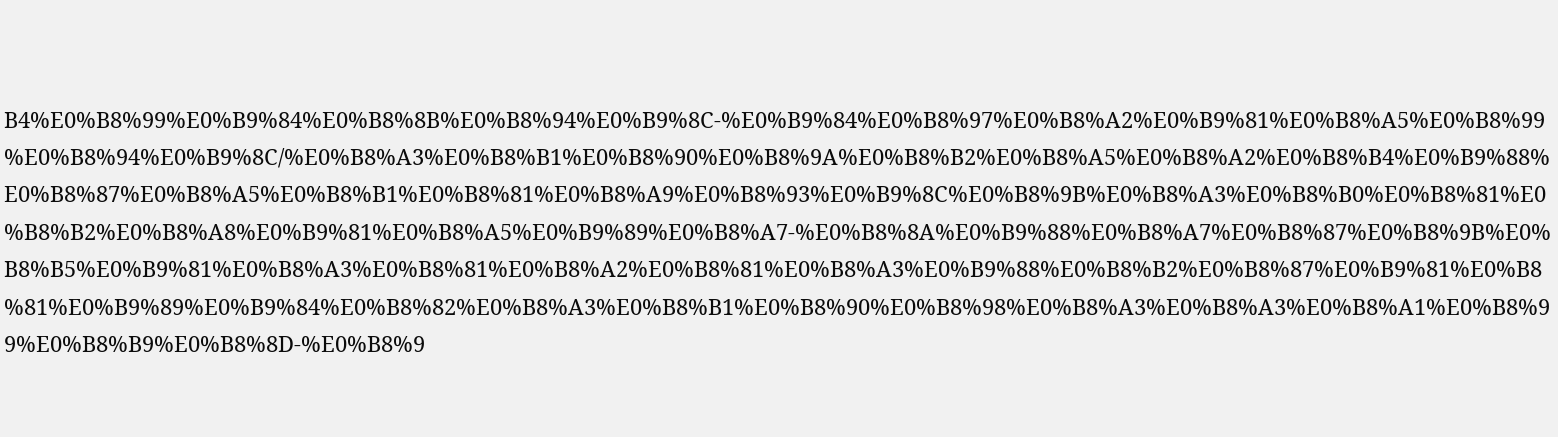B4%E0%B8%99%E0%B9%84%E0%B8%8B%E0%B8%94%E0%B9%8C-%E0%B9%84%E0%B8%97%E0%B8%A2%E0%B9%81%E0%B8%A5%E0%B8%99%E0%B8%94%E0%B9%8C/%E0%B8%A3%E0%B8%B1%E0%B8%90%E0%B8%9A%E0%B8%B2%E0%B8%A5%E0%B8%A2%E0%B8%B4%E0%B9%88%E0%B8%87%E0%B8%A5%E0%B8%B1%E0%B8%81%E0%B8%A9%E0%B8%93%E0%B9%8C%E0%B8%9B%E0%B8%A3%E0%B8%B0%E0%B8%81%E0%B8%B2%E0%B8%A8%E0%B9%81%E0%B8%A5%E0%B9%89%E0%B8%A7-%E0%B8%8A%E0%B9%88%E0%B8%A7%E0%B8%87%E0%B8%9B%E0%B8%B5%E0%B9%81%E0%B8%A3%E0%B8%81%E0%B8%A2%E0%B8%81%E0%B8%A3%E0%B9%88%E0%B8%B2%E0%B8%87%E0%B9%81%E0%B8%81%E0%B9%89%E0%B9%84%E0%B8%82%E0%B8%A3%E0%B8%B1%E0%B8%90%E0%B8%98%E0%B8%A3%E0%B8%A3%E0%B8%A1%E0%B8%99%E0%B8%B9%E0%B8%8D-%E0%B8%9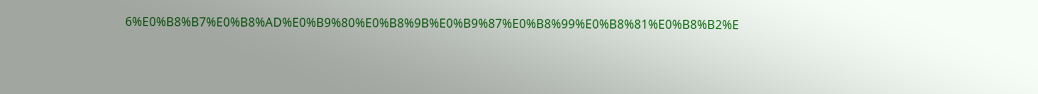6%E0%B8%B7%E0%B8%AD%E0%B9%80%E0%B8%9B%E0%B9%87%E0%B8%99%E0%B8%81%E0%B8%B2%E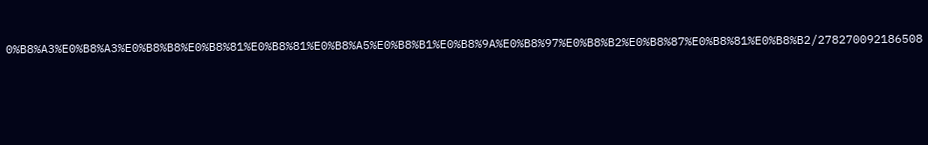0%B8%A3%E0%B8%A3%E0%B8%B8%E0%B8%81%E0%B8%81%E0%B8%A5%E0%B8%B1%E0%B8%9A%E0%B8%97%E0%B8%B2%E0%B8%87%E0%B8%81%E0%B8%B2/278270092186508